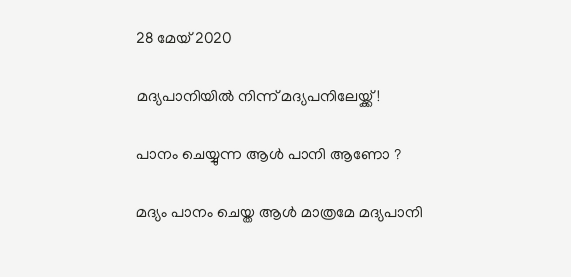28 മേയ് 2020

മദ്യപാനിയിൽ നിന്ന് മദ്യപനിലേയ്ക്ക്!

പാനം ചെയ്യുന്ന ആൾ പാനി ആണോ ?

മദ്യം പാനം ചെയ്ത ആൾ മാത്രമേ മദ്യപാനി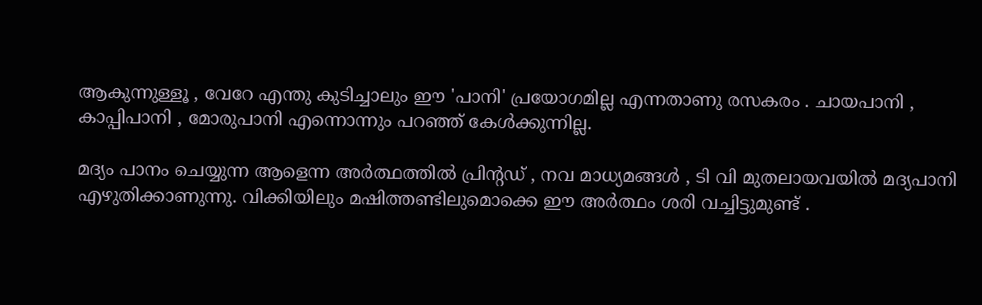ആകുന്നുള്ളൂ , വേറേ എന്തു കുടിച്ചാലും ഈ 'പാനി' പ്രയോഗമില്ല എന്നതാണു രസകരം . ചായപാനി , കാപ്പിപാനി , മോരുപാനി എന്നൊന്നും പറഞ്ഞ്‌ കേൾക്കുന്നില്ല.

മദ്യം പാനം ചെയ്യുന്ന ആളെന്ന അർത്ഥത്തിൽ പ്രിന്റഡ്‌ , നവ മാധ്യമങ്ങൾ , ടി വി മുതലായവയിൽ മദ്യപാനി എഴുതിക്കാണുന്നു. വിക്കിയിലും മഷിത്തണ്ടിലുമൊക്കെ ഈ അർത്ഥം ശരി വച്ചിട്ടുമുണ്ട്‌‌‌ .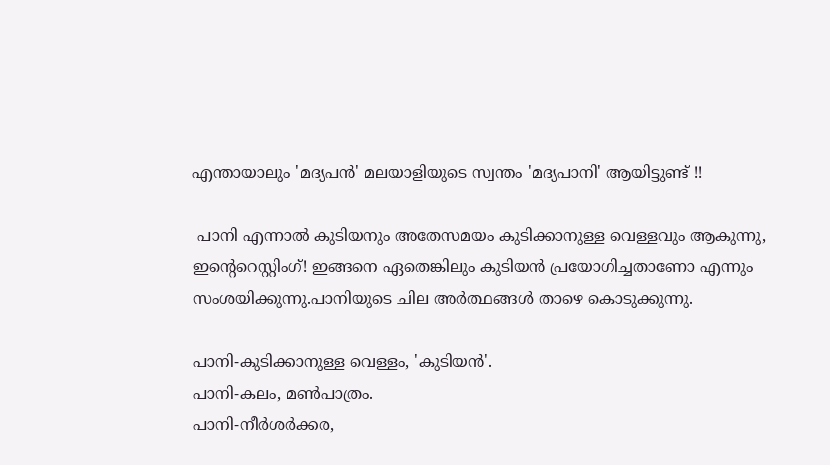എന്തായാലും 'മദ്യപൻ' മലയാളിയുടെ സ്വന്തം 'മദ്യപാനി' ആയിട്ടുണ്ട്‌ !!

 പാനി എന്നാൽ കുടിയനും അതേസമയം കുടിക്കാനുള്ള വെള്ളവും ആകുന്നു, ഇന്റെറെസ്റ്റിംഗ്‌! ഇങ്ങനെ ഏതെങ്കിലും കുടിയൻ പ്രയോഗിച്ചതാണോ എന്നും സംശയിക്കുന്നു.പാനിയുടെ ചില അർത്ഥങ്ങൾ താഴെ കൊടുക്കുന്നു.

പാനി-കുടിക്കാനുള്ള വെള്ളം, 'കുടിയൻ'.
പാനി-കലം, മൺപാത്രം.
പാനി-നീർശർക്കര,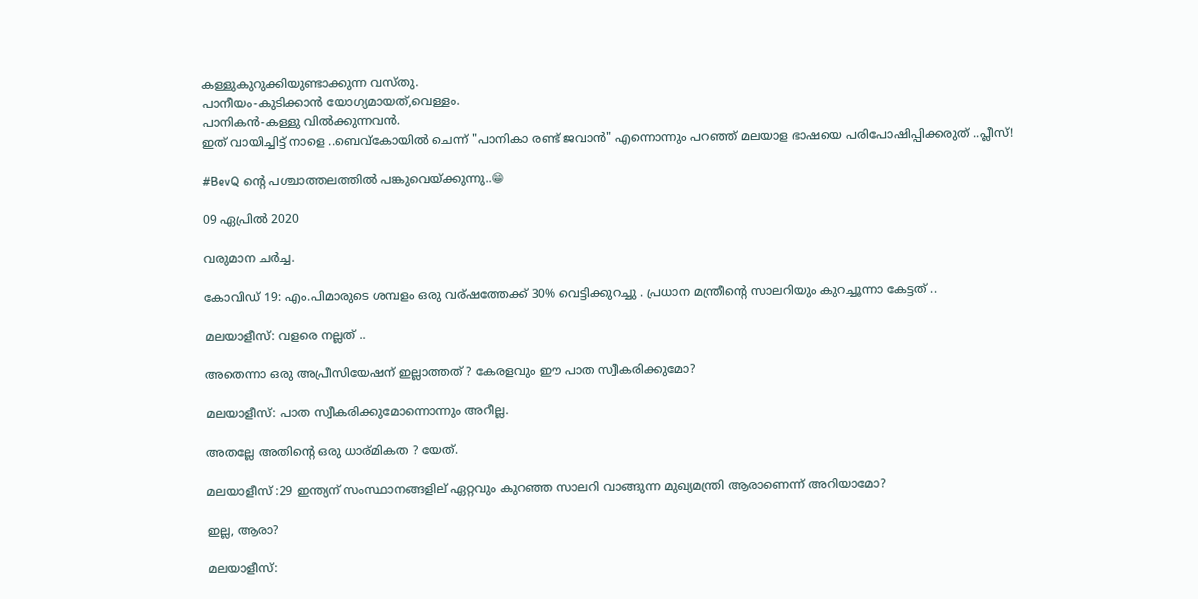കള്ളുകുറുക്കിയുണ്ടാക്കുന്ന വസ്തു.
പാനീയം-കുടിക്കാന്‍ യോഗ്യമായത്,വെള്ളം.
പാനികന്‍-കള്ളു വില്‍ക്കുന്നവന്‍.
ഇത്‌ വായിച്ചിട്ട്‌ നാളെ ..ബെവ്കോയിൽ ചെന്ന് "പാനികാ രണ്ട്‌ ജവാൻ" എന്നൊന്നും പറഞ്ഞ്‌ മലയാള ഭാഷയെ പരിപോഷിപ്പിക്കരുത്‌ ..പ്ലീസ്‌!

#BevQ ന്റെ പശ്ചാത്തലത്തിൽ പങ്കുവെയ്ക്കുന്നു..😁

09 ഏപ്രിൽ 2020

വരുമാന ചര്‍ച്ച.

കോവിഡ് 19: എം.പിമാരുടെ ശമ്പളം ഒരു വര്ഷത്തേക്ക്‌ 30% വെട്ടിക്കുറച്ചു . പ്രധാന മന്ത്രീന്റെ സാലറിയും കുറച്ചൂന്നാ കേട്ടത് ..

മലയാളീസ്: വളരെ നല്ലത് ..

അതെന്നാ ഒരു അപ്രീസിയേഷന് ഇല്ലാത്തത് ? കേരളവും ഈ പാത സ്വീകരിക്കുമോ?

മലയാളീസ്: പാത സ്വീകരിക്കുമോന്നൊന്നും അറീല്ല.

അതല്ലേ അതിന്റെ ഒരു ധാര്മികത ? യേത്.

മലയാളീസ് :29 ഇന്ത്യന് സംസ്ഥാനങ്ങളില് ഏറ്റവും കുറഞ്ഞ സാലറി വാങ്ങുന്ന മുഖ്യമന്ത്രി ആരാണെന്ന് അറിയാമോ?

ഇല്ല, ആരാ?

മലയാളീസ്: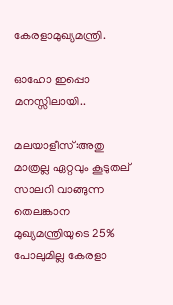കേരളാമുഖ്യമന്ത്രി.

ഓഹോ ഇപ്പൊ മനസ്സിലായി..

മലയാളീസ്:അതു മാത്രല്ല ഏറ്റവും കൂടുതല് സാലറി വാങ്ങുന്ന തെലങ്കാന
മുഖ്യമന്ത്രിയുടെ 25% പോലുമില്ല കേരളാ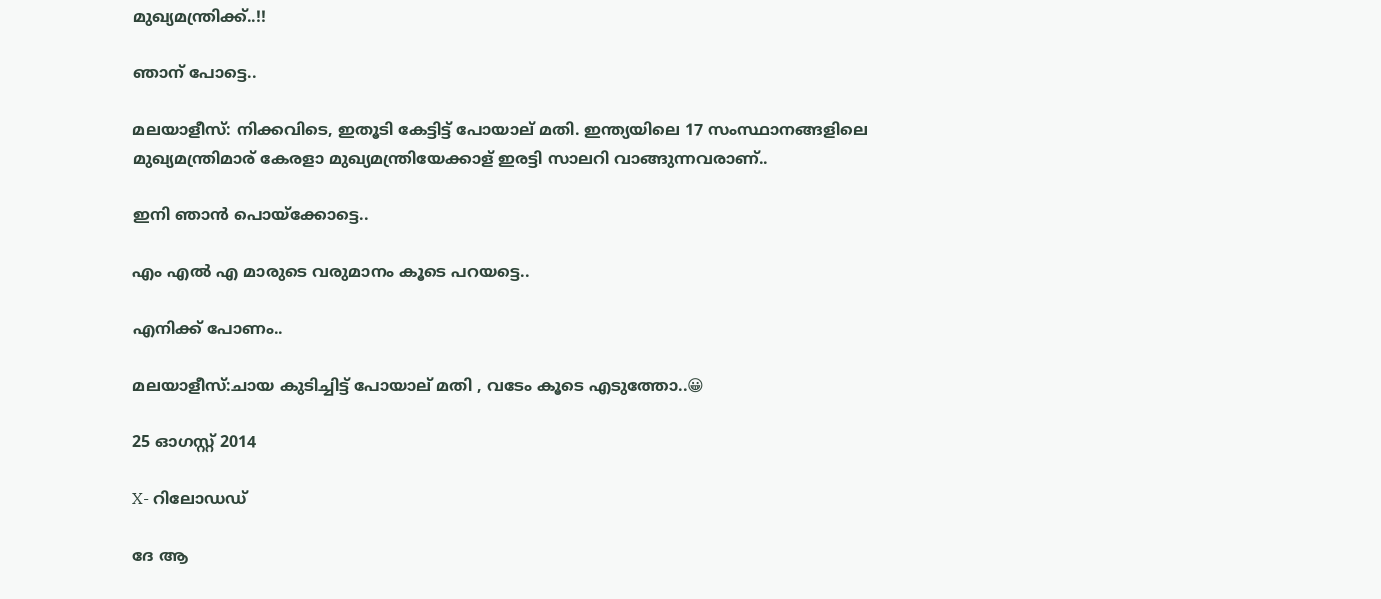മുഖ്യമന്ത്രിക്ക്..!!

ഞാന് പോട്ടെ..

മലയാളീസ്: നിക്കവിടെ, ഇതൂടി കേട്ടിട്ട് പോയാല് മതി. ഇന്ത്യയിലെ 17 സംസ്ഥാനങ്ങളിലെ മുഖ്യമന്ത്രിമാര് കേരളാ മുഖ്യമന്ത്രിയേക്കാള് ഇരട്ടി സാലറി വാങ്ങുന്നവരാണ്..

ഇനി ഞാന്‍ പൊയ്ക്കോട്ടെ..

എം എല്‍ എ മാരുടെ വരുമാനം കൂടെ പറയട്ടെ..

എനിക്ക് പോണം..

മലയാളീസ്:ചായ കുടിച്ചിട്ട് പോയാല് മതി , വടേം കൂടെ എടുത്തോ..😀

25 ഓഗസ്റ്റ് 2014

X- റിലോഡഡ്

ദേ ആ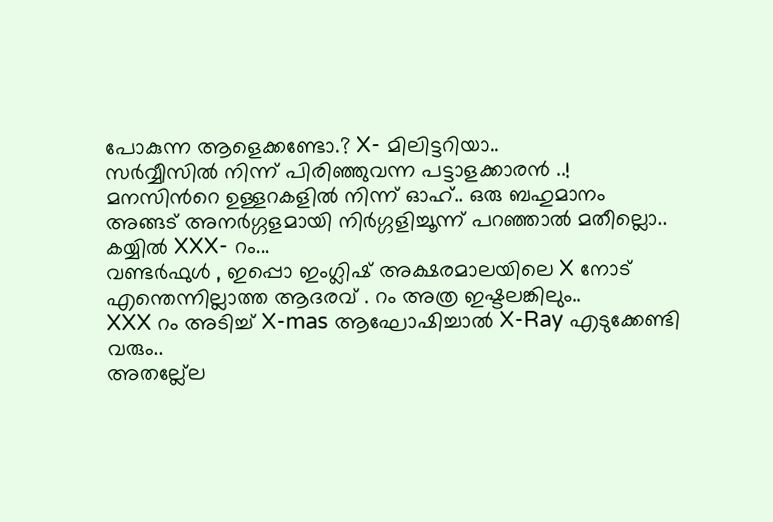പോകുന്ന ആളെക്കണ്ടോ.? X- മിലിട്ടറിയാ..
സര്‍വ്വീസില്‍ നിന്ന് പിരിഞ്ഞുവന്ന പട്ടാളക്കാരന്‍ ..!
മനസിന്‍റെ ഉള്ളറകളില്‍ നിന്ന് ഓഹ്.. ഒരു ബഹുമാനം
അങ്ങട് അനര്‍ഗ്ഗളമായി നിര്‍ഗ്ഗളിച്ചൂന്ന് പറഞ്ഞാല്‍ മതീല്ലൊ..
കയ്യില്‍ XXX- റം...
വണ്ടര്‍ഫുള്‍ , ഇപ്പൊ ഇംഗ്ലിഷ് അക്ഷരമാലയിലെ X നോട്
എന്തെന്നില്ലാത്ത ആദരവ് . റം അത്ര ഇഷ്ടലങ്കിലും..
XXX റം അടിച്ച് X-mas ആഘോഷിച്ചാല്‍ X-Ray എടുക്കേണ്ടി വരും..
അതല്ല്ലേ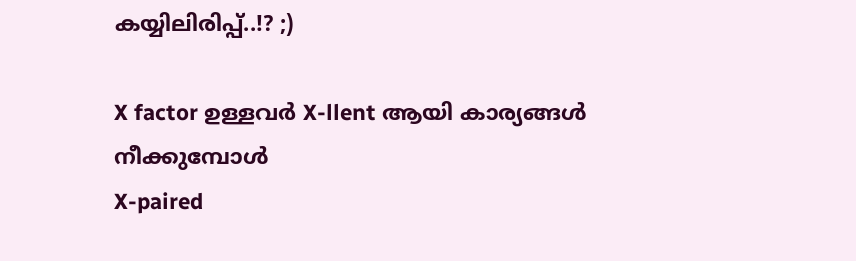കയ്യിലിരിപ്പ്..!? ;)

X factor ഉള്ളവര്‍ X-llent ആയി കാര്യങ്ങള്‍ നീക്കുമ്പോള്‍
X-paired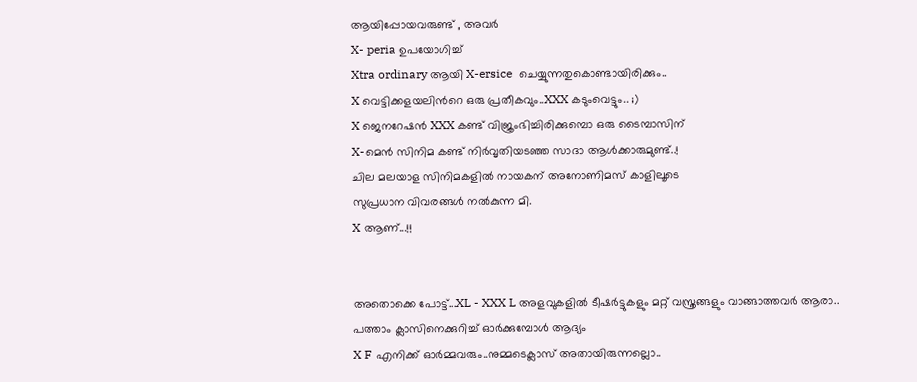ആയിപ്പോയവരുണ്ട് , അവര്‍
X- peria ഉപയോഗിച്ച്
Xtra ordinary ആയി X-ersice  ചെയ്യുന്നതുകൊണ്ടായിരിക്കും..
X വെട്ടിക്കളയലിന്‍റെ ഒരു പ്രതീകവും..XXX കടുംവെട്ടും.. ;)
X ജെനറേഷന്‍ XXX കണ്ട് വിജ്രംഭിച്ചിരിക്കുമ്പൊ ഒരു ടൈമ്പാസിന്
X-മെന്‍ സിനിമ കണ്ട് നിര്‍വൃതിയടഞ്ഞ സാദാ ആള്‍ക്കാരുമുണ്ട്..!
ചില മലയാള സിനിമകളില്‍ നായകന് അനോണിമസ് കാളിലൂടെ
സുപ്രധാന വിവരങ്ങള്‍ നല്‍കുന്ന മി.
X ആണ്...!!


അതൊക്കെ പോട്ട്...XL - XXX L അളവുകളില്‍ ടീഷര്‍ട്ടുകളും മറ്റ് വസ്ത്രങ്ങളും വാങ്ങാത്തവര്‍ ആരാ..
പത്താം ക്ലാസിനെക്കുറിച്ച് ഓര്‍ക്കുമ്പോള്‍ ആദ്യം
X F എനിക്ക് ഓര്‍മ്മവരും..നുമ്മടെക്ലാസ് അതായിരുന്നല്ലൊ..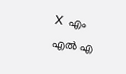X  എം എല്‍ എ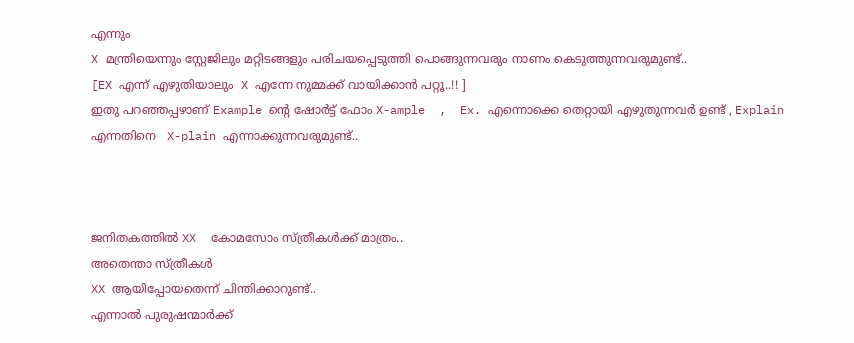എന്നും
X മന്ത്രിയെന്നും സ്റ്റേജിലും മറ്റിടങ്ങളും പരിചയപ്പെടുത്തി പൊങ്ങുന്നവരും നാണം കെടുത്തുന്നവരുമുണ്ട്..
[EX എന്ന് എഴുതിയാലും  X എന്നേ നുമ്മക്ക് വായിക്കാന്‍ പറ്റൂ..!! ]
ഇതു പറഞ്ഞപ്പഴാണ് Example ന്റെ ഷോര്‍ട്ട് ഫോം X-ample  ,  Ex. എന്നൊക്കെ തെറ്റായി എഴുതുന്നവര്‍ ഉണ്ട് , Explain എന്നതിനെ   X-plain എന്നാക്കുന്നവരുമുണ്ട്..



ജനിതകത്തില്‍ XX  കോമസോം സ്ത്രീകള്‍ക്ക് മാത്രം..
അതെന്താ സ്ത്രീകള്‍
XX ആയിപ്പോയതെന്ന് ചിന്തിക്കാറുണ്ട്..
എന്നാല്‍ പുരുഷന്മാര്‍ക്ക്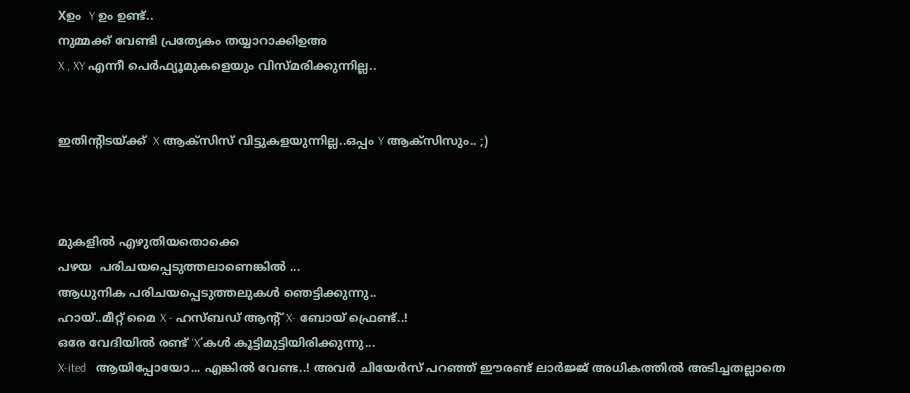Xഉം  Y ഉം ഉണ്ട്..
നുമ്മക്ക് വേണ്ടി പ്രത്യേകം തയ്യാറാക്കിഉഅ
X , XY എന്നീ പെര്‍ഫ്യൂമുകളെയും വിസ്മരിക്കുന്നില്ല..


ഇതിന്റിടയ്ക്ക്  X ആക്സിസ് വിട്ടുകളയുന്നില്ല..ഒപ്പം Y ആക്സിസും.. ;)



മുകളില്‍ എഴുതിയതൊക്കെ
പഴയ  പരിചയപ്പെടുത്തലാണെങ്കില്‍ ...
ആധുനിക പരിചയപ്പെടുത്തലുകള്‍ ഞെട്ടിക്കുന്നു..
ഹായ്..മീറ്റ് മൈ X - ഹസ്ബഡ് ആന്‍റ് X- ബോയ് ഫ്രെണ്ട്..!
ഒരേ വേദിയില്‍ രണ്ട് ‘X‘കള്‍ കൂട്ടിമുട്ടിയിരിക്കുന്നു...
X-ited   ആയിപ്പോയോ... എങ്കില്‍ വേണ്ട..! അവര്‍ ചിയേര്‍സ് പറഞ്ഞ് ഈരണ്ട് ലാര്‍ജ്ജ് അധികത്തില്‍ അടിച്ചതല്ലാതെ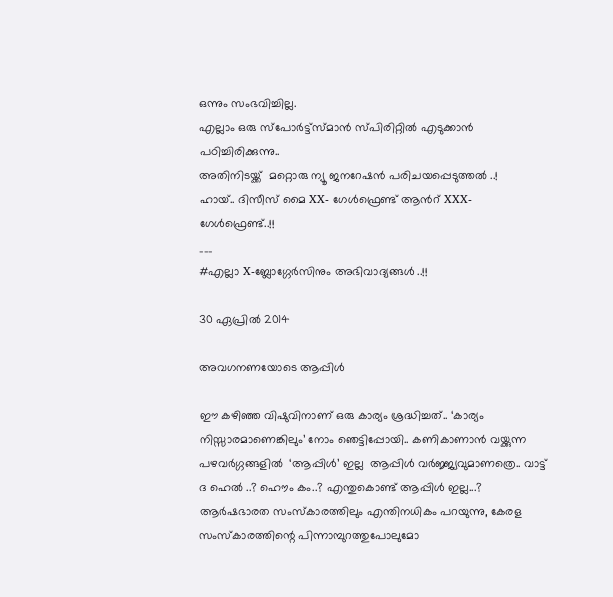ഒന്നും സംഭവിച്ചില്ല.
എല്ലാം ഒരു സ്പോര്‍ട്ട്സ്മാന്‍ സ്പിരിറ്റില്‍ എടുക്കാന്‍ പഠിച്ചിരിക്കുന്നു..
അതിനിടയ്ക്ക്  മറ്റൊരു ന്യൂ ജനറേഷന്‍ പരിചയപ്പെടുത്തല്‍ ..!
ഹായ്.. ദിസീസ് മൈ XX- ഗേള്‍ഫ്രെണ്ട് ആന്‍റ് XXX- ഗേള്‍ഫ്രെണ്ട്..!!
___
#എല്ലാ X-ബ്ലോഗ്ഗേര്‍സിനും അഭിവാദ്യങ്ങള്‍ ..!!

30 ഏപ്രിൽ 2014

അവഗനണയോടെ ആപ്പിള്‍

ഈ കഴിഞ്ഞ വിഷുവിനാണ് ഒരു കാര്യം ശ്രദ്ധിച്ചത്.. ‘കാര്യം നിസ്സാരമാണെങ്കിലും’ നോം ഞെട്ടിപ്പോയി.. കണികാണാന്‍ വയ്ക്കുന്ന പഴവര്‍ഗ്ഗങ്ങളില്‍  ‘ആപ്പിള്‍’ ഇല്ല  ആപ്പിള്‍ വര്‍ജ്ജ്യവുമാണത്രെ.. വാട്ട് ദ ഹെല്‍ ..? ഹൌം കം..? എന്തുകൊണ്ട് ആപ്പിള്‍ ഇല്ല...? ആര്‍ഷഭാരത സംസ്കാരത്തിലും എന്തിനധികം പറയുന്നു, കേരള സംസ്കാരത്തിന്റെ പിന്നാമ്പുറത്തുപോലുമോ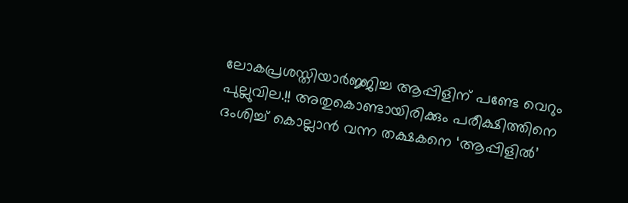ലോകപ്രശസ്തിയാര്‍ജ്ജിച്ച ആപ്പിളിന് പണ്ടേ വെറും പുല്ലുവില.!! അതുകൊണ്ടായിരിക്കും പരീക്ഷിത്തിനെ ദംശിച്ച് കൊല്ലാന്‍ വന്ന തക്ഷകനെ ‘ആപ്പിളില്‍’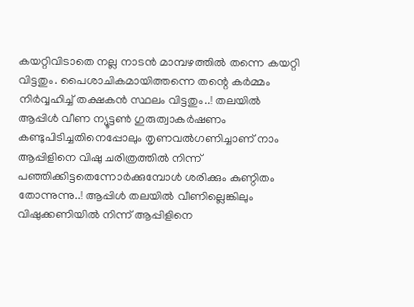കയറ്റിവിടാതെ നല്ല നാടന്‍ മാമ്പഴത്തില്‍ തന്നെ കയറ്റി വിട്ടതും. പൈശാചികമായിത്തന്നെ തന്റെ കര്‍മ്മം നിര്‍വ്വഹിച്ച് തക്ഷകന്‍ സ്ഥലം വിട്ടതും..! തലയില്‍ ആപ്പിള്‍ വീണ ന്യൂട്ടണ്‍ ഗുരുത്വാകര്‍ഷണം കണ്ടുപിടിച്ചതിനെപ്പോലും തൃണവല്‍ഗണിച്ചാണ് നാം ആപ്പിളിനെ വിഷു ചരിത്രത്തില്‍ നിന്ന് പഞ്ഞിക്കിട്ടതെന്നോര്‍ക്കുമ്പോള്‍ ശരിക്കും കുണ്ഠിതം തോന്നുന്നു..! ആപ്പിള്‍ തലയില്‍ വീണില്ലെങ്കിലും വിഷുക്കണിയില്‍ നിന്ന് ആപ്പിളിനെ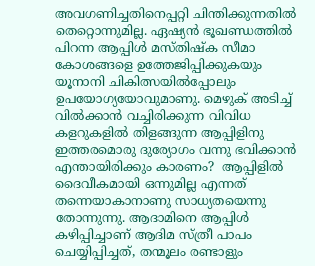അവഗണിച്ചതിനെപ്പറ്റി ചിന്തിക്കുന്നതില്‍ തെറ്റൊന്നുമില്ല. ഏഷ്യന്‍ ഭൂഖണ്ഡത്തില്‍ പിറന്ന ആപ്പിള്‍ മസ്തിഷ്ക സീമാ കോശങ്ങളെ ഉത്തേജിപ്പിക്കുകയും യൂനാനി ചികിത്സയില്‍പ്പോലും ഉപയോഗ്യയോവുമാണു. മെഴുക് അടിച്ച് വില്‍ക്കാന്‍ വച്ചിരിക്കുന്ന വിവിധ കളറുകളില്‍ തിളങ്ങുന്ന ആപ്പിളിനു ഇത്തരമൊരു ദുര്യോഗം വന്നു ഭവിക്കാന്‍ എന്തായിരിക്കും കാരണം?  ആപ്പിളില്‍ ദൈവീകമായി ഒന്നുമില്ല എന്നത് തന്നെയാകാനാണു സാധ്യതയെന്നു തോന്നുന്നു. ആദാമിനെ ആപ്പിള്‍ കഴിപ്പിച്ചാണ് ആദിമ സ്ത്രീ പാപം ചെയ്യിപ്പിച്ചത്, തന്മൂലം രണ്ടാളും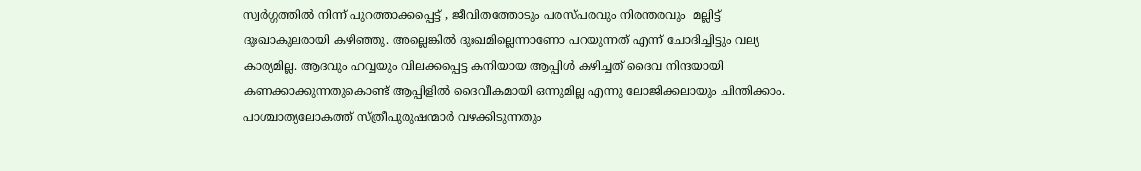സ്വര്‍ഗ്ഗത്തില്‍ നിന്ന് പുറത്താക്കപ്പെട്ട് , ജീവിതത്തോടും പരസ്പരവും നിരന്തരവും  മല്ലിട്ട് ദുഃഖാകുലരായി കഴിഞ്ഞു. അല്ലെങ്കില്‍ ദുഃഖമില്ലെന്നാണോ പറയുന്നത് എന്ന് ചോദിച്ചിട്ടും വല്യ കാര്യമില്ല. ആദവും ഹവ്വയും വിലക്കപ്പെട്ട കനിയായ ആപ്പിള്‍ കഴിച്ചത് ദൈവ നിന്ദയായി കണക്കാക്കുന്നതുകൊണ്ട് ആപ്പിളില്‍ ദൈവീകമായി ഒന്നുമില്ല എന്നു ലോജിക്കലായും ചിന്തിക്കാം.    പാശ്ചാത്യലോകത്ത് സ്ത്രീപുരുഷന്മാര്‍ വഴക്കിടുന്നതും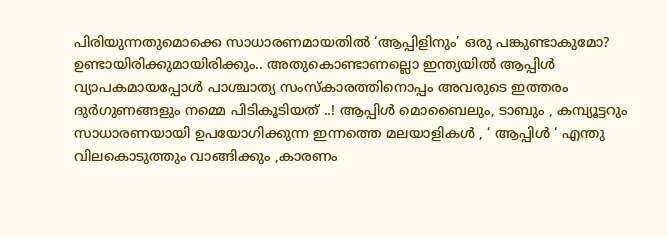പിരിയുന്നതുമൊക്കെ സാധാരണമായതില്‍ ‘ആപ്പിളിനും’ ഒരു പങ്കുണ്ടാകുമോ? ഉണ്ടായിരിക്കുമായിരിക്കും.. അതുകൊണ്ടാണല്ലൊ ഇന്ത്യയില്‍ ആപ്പിള്‍ വ്യാപകമായപ്പോള്‍ പാശ്ചാത്യ സംസ്കാരത്തിനൊപ്പം അവരുടെ ഇത്തരം ദുര്‍ഗുണങ്ങളും നമ്മെ പിടികൂടിയത് ..! ആപ്പിള്‍ മൊബൈലും, ടാബും , കമ്പ്യൂട്ടറും സാധാരണയായി ഉപയോഗിക്കുന്ന ഇന്നത്തെ മലയാളികള്‍ , ‘ ആപ്പിള്‍ ‘ എന്തു വിലകൊടുത്തും വാങ്ങിക്കും ,കാരണം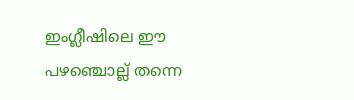ഇംഗ്ലീഷിലെ ഈ പഴഞ്ചൊല്ല് തന്നെ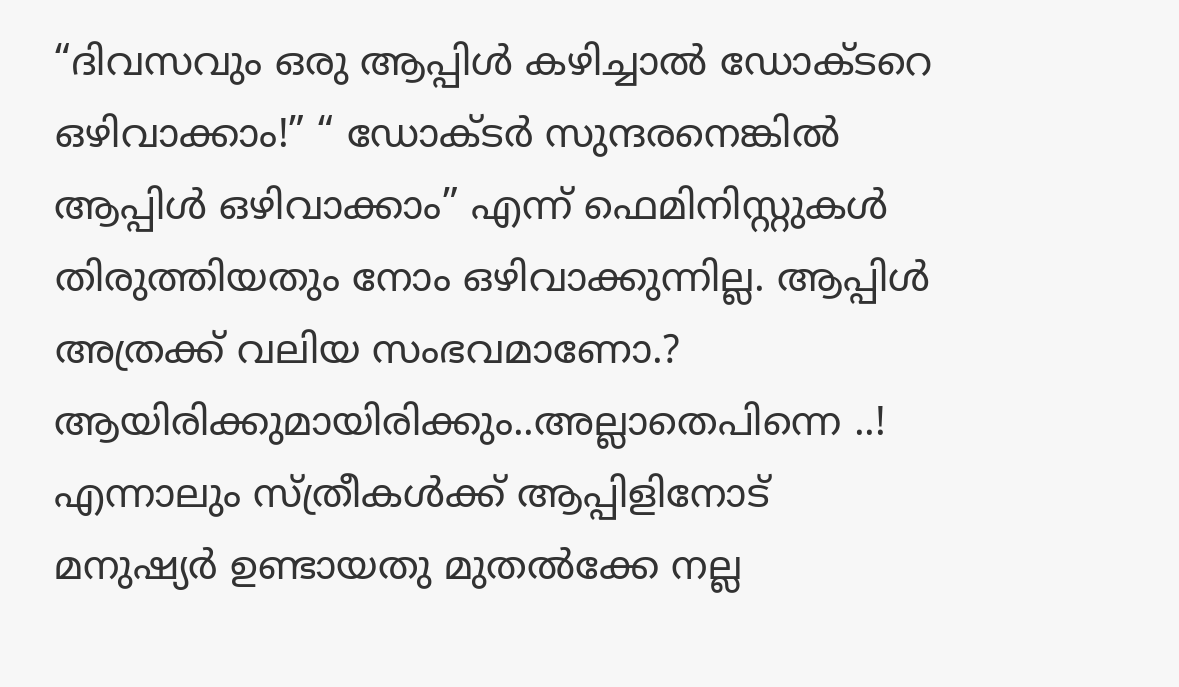“ദിവസവും ഒരു ആപ്പിള്‍ കഴിച്ചാല്‍ ഡോക്ടറെ ഒഴിവാക്കാം!” “ ഡോക്ടര്‍ സുന്ദരനെങ്കില്‍ ആപ്പിള്‍ ഒഴിവാക്കാം” എന്ന് ഫെമിനിസ്റ്റുകള്‍ തിരുത്തിയതും നോം ഒഴിവാക്കുന്നില്ല. ആപ്പിള്‍ അത്രക്ക് വലിയ സംഭവമാണോ.? ആയിരിക്കുമായിരിക്കും..അല്ലാതെപിന്നെ ..!   എന്നാലും സ്ത്രീകള്‍ക്ക് ആപ്പിളിനോട് മനുഷ്യര്‍ ഉണ്ടായതു മുതല്‍ക്കേ നല്ല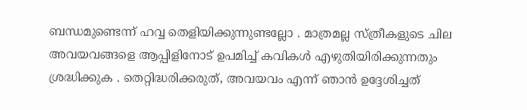ബന്ധമുണ്ടെന്ന് ഹവ്വ തെളിയിക്കുന്നുണ്ടല്ലോ . മാത്രമല്ല സ്ത്രീകളുടെ ചില അവയവങ്ങളെ ആപ്പിളിനോട് ഉപമിച്ച് കവികള്‍ എഴുതിയിരിക്കുന്നതും ശ്രദ്ധിക്കുക . തെറ്റിദ്ധരിക്കരുത്, അവയവം എന്ന് ഞാന്‍ ഉദ്ദേശിച്ചത്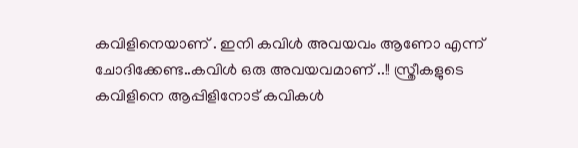കവിളിനെയാണ് . ഇനി കവിള്‍ അവയവം ആണോ എന്ന് ചോദിക്കേണ്ട..കവിള്‍ ഒരു അവയവമാണ് ..!! സ്ത്രീകളുടെ കവിളിനെ ആപ്പിളിനോട് കവികള്‍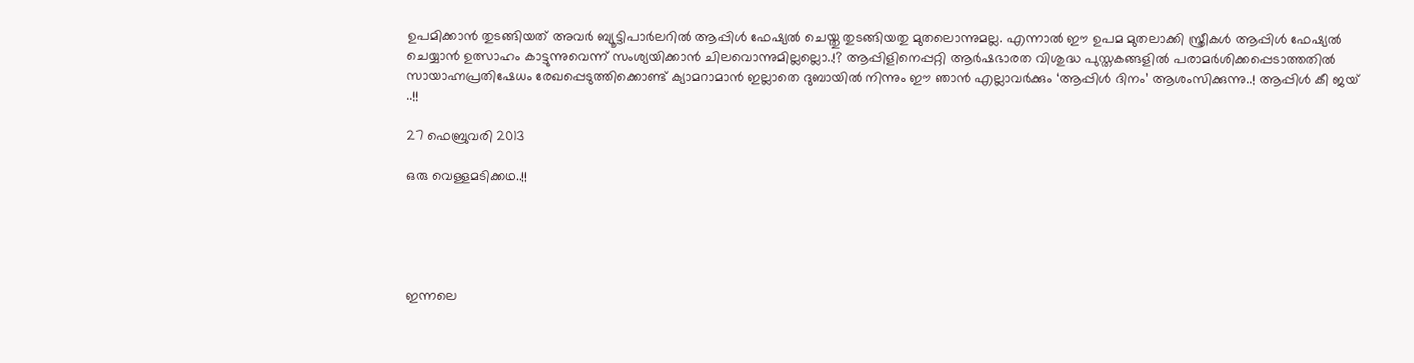ഉപമിക്കാന്‍ തുടങ്ങിയത് അവര്‍ ബ്യൂട്ടിപാര്‍ലറില്‍ ആപ്പിള്‍ ഫേഷ്യല്‍ ചെയ്തു തുടങ്ങിയതു മുതലൊന്നുമല്ല. എന്നാല്‍ ഈ ഉപമ മുതലാക്കി സ്ത്രീകള്‍ ആപ്പിള്‍ ഫേഷ്യല്‍ ചെയ്യാന്‍ ഉത്സാഹം കാട്ടുന്നുവെന്ന് സംശ്യയിക്കാന്‍ ചിലവൊന്നുമില്ലല്ലൊ..!? ആപ്പിളിനെപ്പറ്റി ആര്‍ഷഭാരത വിശുദ്ധ പുസ്തകങ്ങളില്‍ പരാമര്‍ശിക്കപ്പെടാത്തതില്‍ സായാഹ്നപ്രതിഷേധം രേഖപ്പെടുത്തിക്കൊണ്ട് ക്യാമറാമാന്‍ ഇല്ലാതെ ദുബായില്‍ നിന്നും ഈ ഞാന്‍ എല്ലാവര്‍ക്കും ‘ആപ്പിള്‍ ദിനം’ ആശംസിക്കുന്നു..! ആപ്പിള്‍ കീ ജയ് ..!!

27 ഫെബ്രുവരി 2013

ഒരു വെള്ളമടിക്കഥ..!!





ഇന്നലെ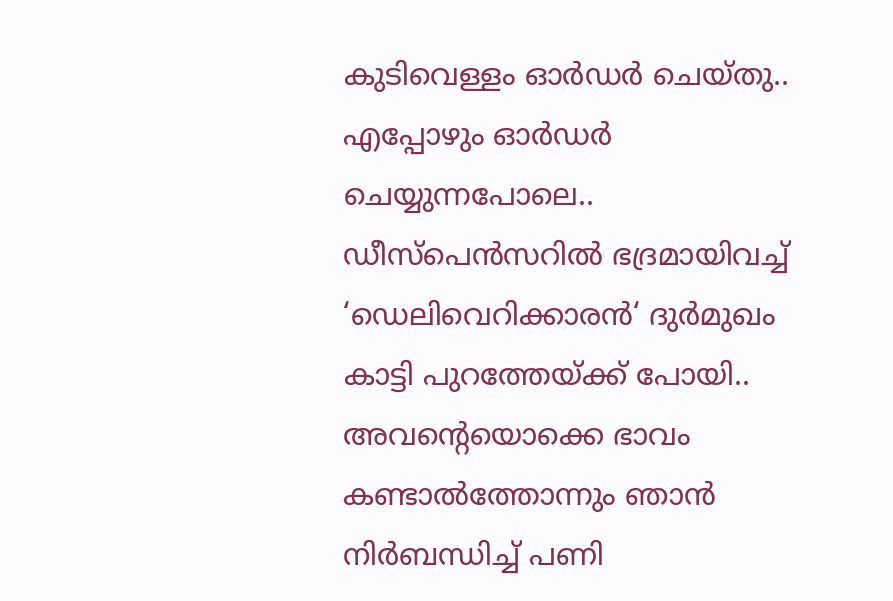കുടിവെള്ളം ഓര്‍ഡര്‍ ചെയ്തു..
എപ്പോഴും ഓര്‍ഡര്‍ ചെയ്യുന്നപോലെ..
ഡീസ്പെന്‍സറില്‍ ഭദ്രമായിവച്ച് ‘ഡെലിവെറിക്കാരന്‍‘ ദുര്‍മുഖം കാട്ടി പുറത്തേയ്ക്ക് പോയി.. അവന്‍റെയൊക്കെ ഭാവം കണ്ടാല്‍ത്തോന്നും ഞാന്‍ നിര്‍ബന്ധിച്ച് പണി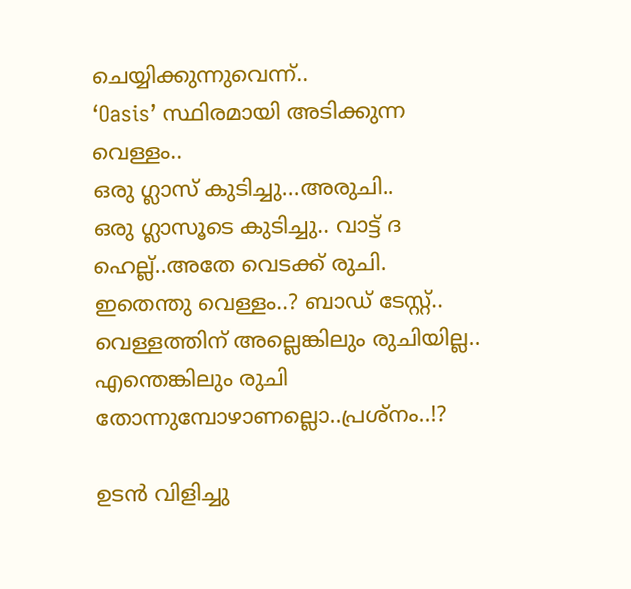ചെയ്യിക്കുന്നുവെന്ന്..
‘Oasis’ സ്ഥിരമായി അടിക്കുന്ന വെള്ളം..
ഒരു ഗ്ലാസ് കുടിച്ചു...അരുചി..
ഒരു ഗ്ലാസൂടെ കുടിച്ചു.. വാട്ട് ദ ഹെല്ല്..അതേ വെടക്ക് രുചി.
ഇതെന്തു വെള്ളം..? ബാഡ് ടേസ്റ്റ്..
വെള്ളത്തിന് അല്ലെങ്കിലും രുചിയില്ല..
എന്തെങ്കിലും രുചി തോന്നുമ്പോഴാണല്ലൊ..പ്രശ്നം..!?

ഉടന്‍ വിളിച്ചു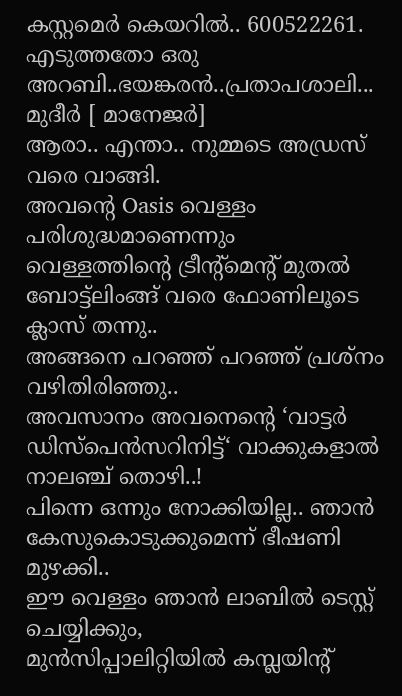കസ്റ്റമെര്‍ കെയറില്‍.. 600522261.
എടുത്തതോ ഒരു അറബി..ഭയങ്കരന്‍..പ്രതാപശാലി... മുദീര്‍ [ മാനേജര്‍]
ആരാ.. എന്താ.. നുമ്മടെ അഡ്രസ് വരെ വാങ്ങി.
അവന്‍റെ Oasis വെള്ളം പരിശുദ്ധമാണെന്നും
വെള്ളത്തിന്‍റെ ട്രീന്‍റ്മെന്‍റ് മുതല്‍ ബോട്ട്ലിംങ്ങ് വരെ ഫോണിലൂടെ ക്ലാസ് തന്നു..
അങ്ങനെ പറഞ്ഞ് പറഞ്ഞ് പ്രശ്നം വഴിതിരിഞ്ഞു..
അവസാനം അവനെന്‍റെ ‘വാട്ടര്‍ ഡിസ്പെന്‍സറിനിട്ട്‘ വാക്കുകളാല്‍ നാലഞ്ച് തൊഴി..!
പിന്നെ ഒന്നും നോക്കിയില്ല.. ഞാന്‍ കേസുകൊടുക്കുമെന്ന് ഭീഷണി മുഴക്കി..
ഈ വെള്ളം ഞാന്‍ ലാബില്‍ ടെസ്റ്റ് ചെയ്യിക്കും,
മുന്‍സിപ്പാലിറ്റിയില്‍ കമ്പ്ലയിന്‍റ്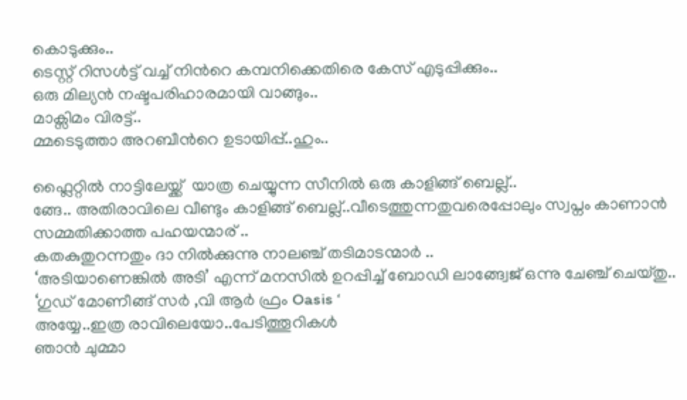കൊടുക്കും..
ടെസ്റ്റ് റിസള്‍ട്ട് വച്ച് നിന്‍റെ കമ്പനിക്കെതിരെ കേസ് എടുപ്പിക്കും..
ഒരു മില്യന്‍ നഷ്ടപരിഹാരമായി വാങ്ങും..
മാക്സിമം വിരട്ട്..
മ്മടെടുത്താ അറബീന്‍റെ ഉടായിപ്പ്..ഹും..

ഫ്ലൈറ്റില്‍ നാട്ടിലേയ്ക്ക്  യാത്ര ചെയ്യുന്ന സീനില്‍ ഒരു കാളിങ്ങ് ബെല്ല്..
ങ്ങേ.. അതിരാവിലെ വീണ്ടും കാളിങ്ങ് ബെല്ല്..വീടെത്തുന്നതുവരെപ്പോലും സ്വപ്നം കാണാന്‍ സമ്മതിക്കാത്ത പഹയന്മാര് ..
കതകുതുറന്നതും ദാ നില്‍ക്കുന്നു നാലഞ്ച് തടിമാടന്മാര്‍ ..
‘അടിയാണെങ്കില്‍ അടി’ എന്ന് മനസില്‍ ഉറപ്പിച്ച് ബോഡി ലാങ്ങ്വേജ് ഒന്നു ചേഞ്ച് ചെയ്തു..
‘ഗുഡ് മോണീങ്ങ് സര്‍ ,വി ആര്‍ ഫ്രം Oasis ‘
അയ്യേ..ഇത്ര രാവിലെയോ..പേടിത്തൂറികള്‍
ഞാന്‍ ചുമ്മാ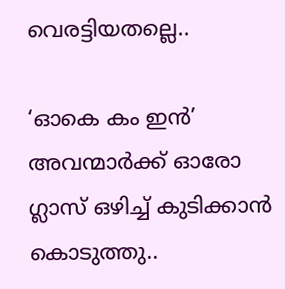വെരട്ടിയതല്ലെ..

‘ഓകെ കം ഇന്‍’
അവന്മാര്‍ക്ക് ഓരോ ഗ്ലാസ് ഒഴിച്ച് കുടിക്കാന്‍ കൊടുത്തു..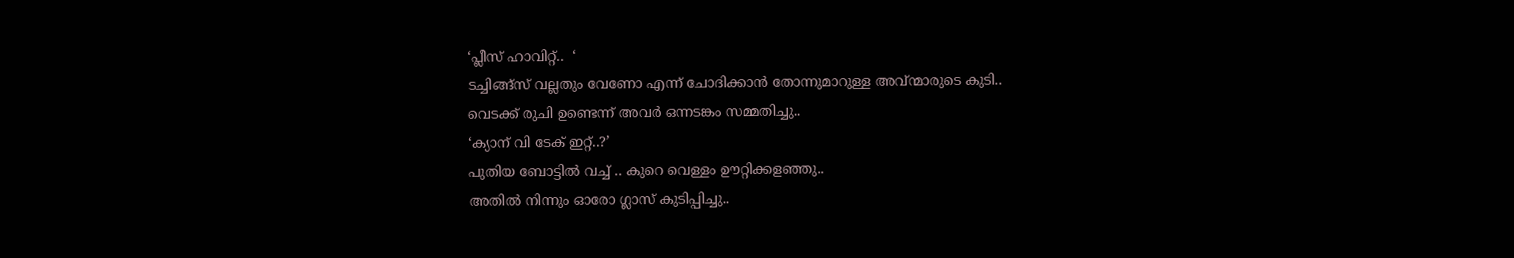‘പ്ലീസ് ഹാവിറ്റ്..  ‘
ടച്ചിങ്ങ്സ് വല്ലതും വേണോ എന്ന് ചോദിക്കാന്‍ തോന്നുമാറുള്ള അവ്ന്മാരുടെ കുടി..
വെടക്ക് രുചി ഉണ്ടെന്ന് അവര്‍ ഒന്നടങ്കം സമ്മതിച്ചു..
‘ക്യാന് വി ടേക് ഇറ്റ്..?’
പുതിയ ബോട്ടില്‍ വച്ച് .. കുറെ വെള്ളം ഊറ്റിക്കളഞ്ഞു..
അതില്‍ നിന്നും ഓരോ ഗ്ലാസ് കുടിപ്പിച്ചു..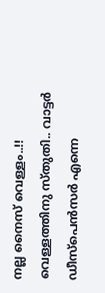നല്ല നൈസ് വെള്ളം..!!
വെള്ളത്തിനു സ്തുതി.. വാട്ടര്‍ ഡീസ്പെന്‍സര്‍ എന്നെ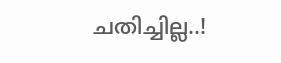ചതിച്ചില്ല..!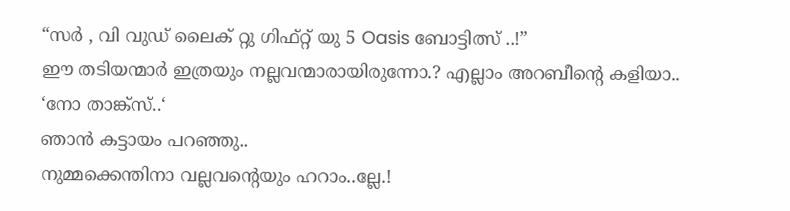“സര്‍ , വി വുഡ് ലൈക് റ്റു ഗിഫ്റ്റ് യു 5 Oasis ബോട്ടിത്സ് ..!”
ഈ തടിയന്മാര്‍ ഇത്രയും നല്ലവന്മാരായിരുന്നോ.? എല്ലാം അറബീന്‍റെ കളിയാ..
‘നോ താങ്ക്സ്..‘
ഞാന്‍ കട്ടായം പറഞ്ഞു..
നുമ്മക്കെന്തിനാ വല്ലവന്‍റെയും ഹറാം..ല്ലേ.!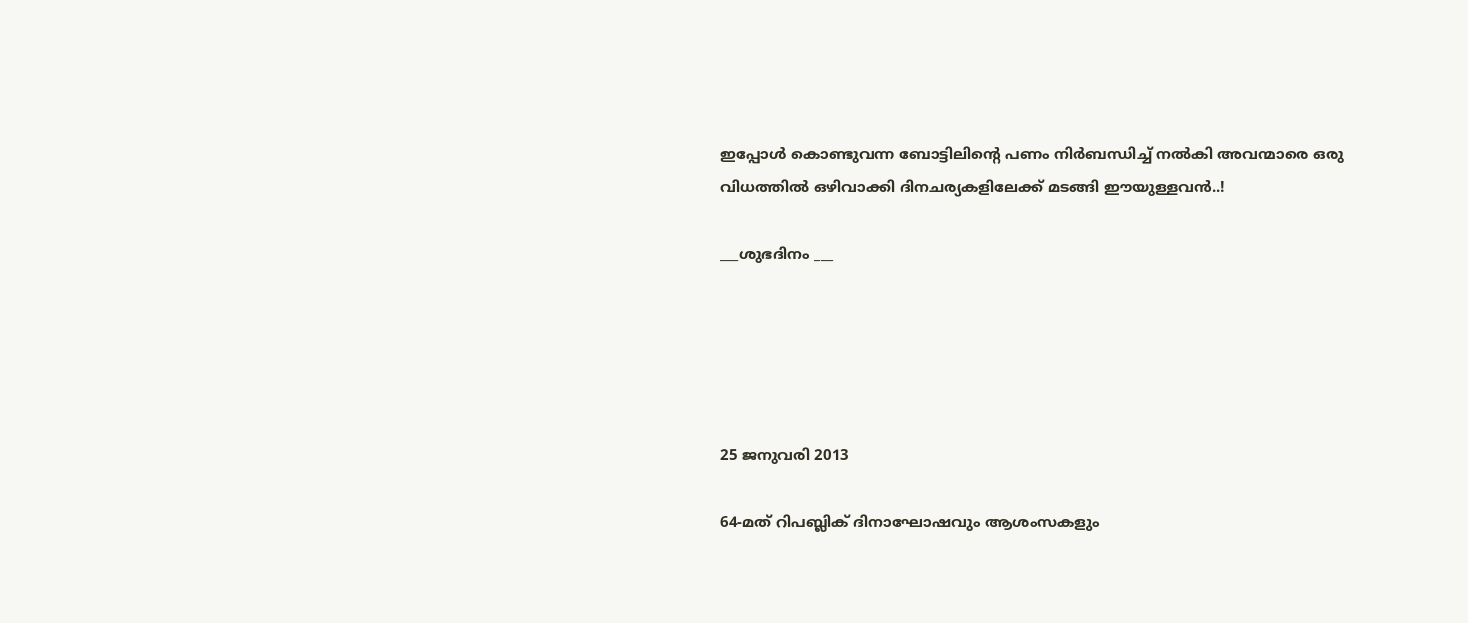ഇപ്പോള്‍ കൊണ്ടുവന്ന ബോട്ടിലിന്‍റെ പണം നിര്‍ബന്ധിച്ച് നല്‍കി അവന്മാരെ ഒരു വിധത്തില്‍ ഒഴിവാക്കി ദിനചര്യകളിലേക്ക് മടങ്ങി ഈയുള്ളവന്‍..!

___ശുഭദിനം ___





25 ജനുവരി 2013

64-മത് റിപബ്ലിക് ദിനാഘോഷവും ആശംസകളും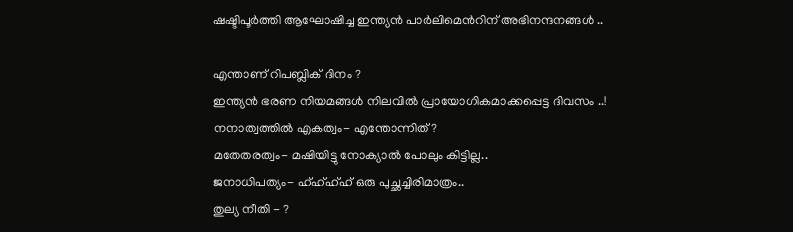ഷഷ്ടിപൂര്‍ത്തി ആഘോഷിച്ച ഇന്ത്യന്‍ പാര്‍ലിമെന്‍റിന് അഭിനന്ദനങ്ങള്‍ ..

എന്താണ് റിപബ്ലിക് ദിനം ?
ഇന്ത്യന്‍ ഭരണ നിയമങ്ങള്‍ നിലവില്‍ പ്രായോഗികമാക്കപ്പെട്ട ദിവസം ..!
നനാത്വത്തില്‍ എകത്വം- എന്തോന്നിത്?
മതേതരത്വം- മഷിയിട്ടു നോക്യാല്‍ പോലും കിട്ടില്ല..
ജനാധിപത്യം- ഹ്ഹ്ഹ്ഹ് ഒരു പുച്ഛച്ചിരിമാത്രം..
തുല്യ നീതി - ?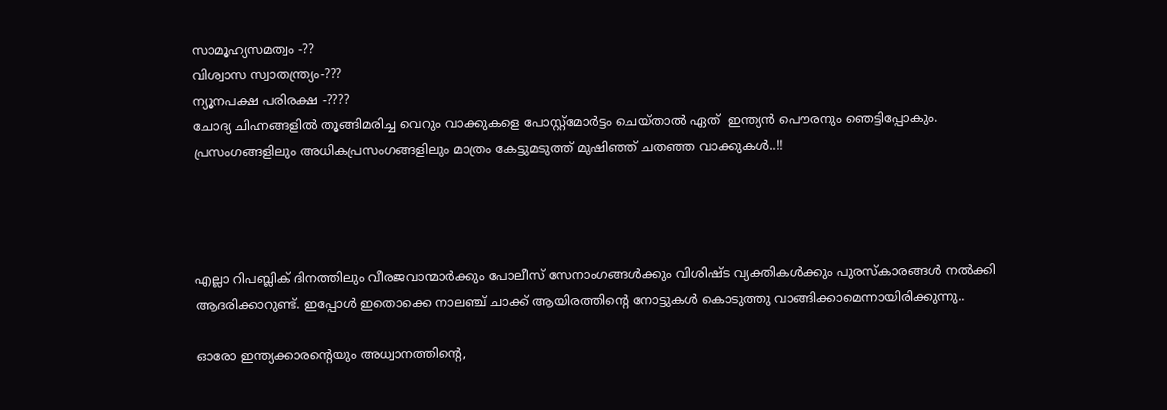സാമൂഹ്യസമത്വം -??
വിശ്വാസ സ്വാതന്ത്ര്യം-???
ന്യൂനപക്ഷ പരിരക്ഷ -????
ചോദ്യ ചിഹ്നങ്ങളില്‍ തൂങ്ങിമരിച്ച വെറും വാക്കുകളെ പോസ്റ്റ്മോര്‍ട്ടം ചെയ്താല്‍ ഏത്  ഇന്ത്യന്‍ പൌരനും ഞെട്ടിപ്പോകും. പ്രസംഗങ്ങളിലും അധികപ്രസംഗങ്ങളിലും മാത്രം കേട്ടുമടുത്ത് മുഷിഞ്ഞ് ചതഞ്ഞ വാക്കുകള്‍..!!




എല്ലാ റിപബ്ലിക് ദിനത്തിലും വീരജവാന്മാര്‍ക്കും പോലീസ് സേനാംഗങ്ങള്‍ക്കും വിശിഷ്ട വ്യക്തികള്‍ക്കും പുരസ്കാരങ്ങള്‍ നല്‍ക്കി ആദരിക്കാറുണ്ട്. ഇപ്പോള്‍ ഇതൊക്കെ നാലഞ്ച് ചാക്ക് ആയിരത്തിന്‍റെ നോട്ടുകള്‍ കൊടുത്തു വാങ്ങിക്കാമെന്നായിരിക്കുന്നു..

ഓരോ ഇന്ത്യക്കാരന്‍റെയും അധ്വാനത്തിന്റെ,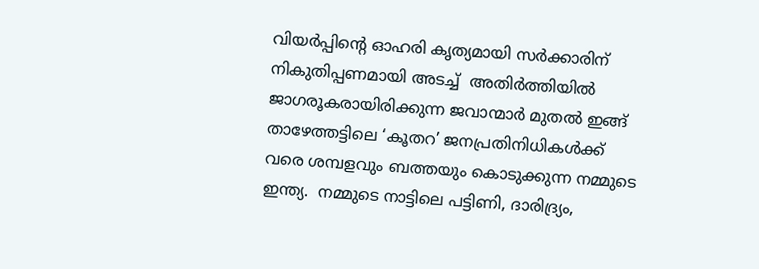വിയര്‍പ്പിന്റെ ഓഹരി കൃത്യമായി സര്‍ക്കാരിന് നികുതിപ്പണമായി അടച്ച്  അതിര്‍ത്തിയില്‍ ജാഗരൂകരായിരിക്കുന്ന ജവാന്മാര്‍ മുതല്‍ ഇങ്ങ് താഴേത്തട്ടിലെ ‘കൂതറ’ ജനപ്രതിനിധികള്‍ക്ക് വരെ ശമ്പളവും ബത്തയും കൊടുക്കുന്ന നമ്മുടെ ഇന്ത്യ.  നമ്മുടെ നാട്ടിലെ പട്ടിണി, ദാരിദ്ര്യം,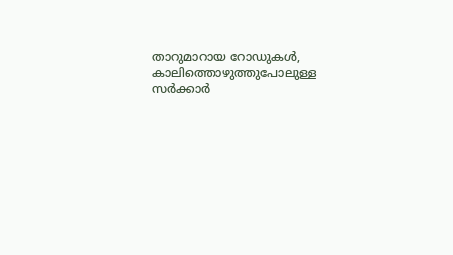താറുമാറായ റോഡുകള്‍, കാലിത്തൊഴുത്തുപോലുള്ള സര്‍ക്കാര്‍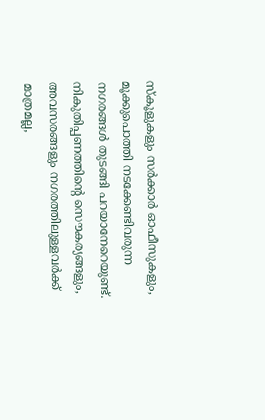സ്കൂളുകളും സര്‍ക്കാര്‍ ഓഫീസുകളും, മൂക്കുപൊത്തി നടക്കേണ്ടിവരുന്ന നഗരങ്ങള്‍ തുടങ്ങി പറയാനേറെയുണ്ട്. നികുതിപ്പണത്തിന്റെ സൌകര്യങ്ങളും, അവസരങ്ങളും നഗരത്തിലുള്ളവര്‍ക്ക് മാത്രമല്ല,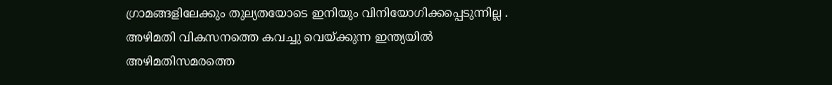ഗ്രാമങ്ങളിലേക്കും തുല്യതയോടെ ഇനിയും വിനിയോഗിക്കപ്പെടുന്നില്ല . അഴിമതി വികസനത്തെ കവച്ചു വെയ്ക്കുന്ന ഇന്ത്യയില്‍ അഴിമതിസമരത്തെ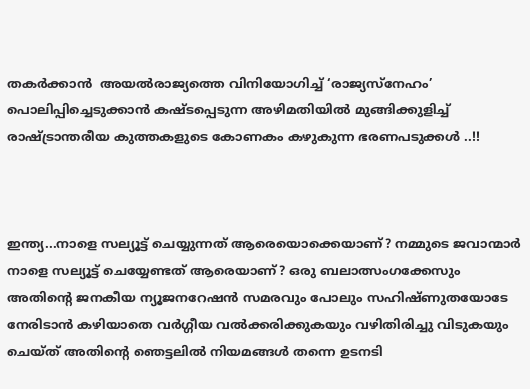തകര്‍ക്കാന്‍  അയല്‍രാജ്യത്തെ വിനിയോഗിച്ച് ‘രാജ്യസ്നേഹം’ പൊലിപ്പിച്ചെടുക്കാന്‍ കഷ്ടപ്പെടുന്ന അഴിമതിയില്‍ മുങ്ങിക്കുളിച്ച് രാഷ്ട്രാന്തരീയ കുത്തകളുടെ കോണകം കഴുകുന്ന ഭരണപടുക്കള്‍ ..!!



ഇന്ത്യ...നാളെ സല്യൂട്ട് ചെയ്യുന്നത് ആരെയൊക്കെയാണ്? നമ്മുടെ ജവാന്മാര്‍ നാളെ സല്യൂട്ട് ചെയ്യേണ്ടത് ആരെയാണ്? ഒരു ബലാത്സംഗക്കേസും അതിന്‍റെ ജനകീയ ന്യൂജനറേഷന്‍ സമരവും പോലും സഹിഷ്ണുതയോടേ നേരിടാന്‍ കഴിയാതെ വര്‍ഗ്ഗീയ വല്‍ക്കരിക്കുകയും വഴിതിരിച്ചു വിടുകയും ചെയ്ത് അതിന്‍റെ ഞെട്ടലില്‍ നിയമങ്ങള്‍ തന്നെ ഉടനടി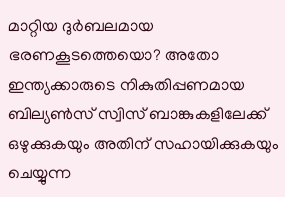മാറ്റിയ ദുര്‍ബലമായ ഭരണകൂടത്തെയൊ? അതോ ഇന്ത്യക്കാരുടെ നികുതിപ്പണമായ ബില്യണ്‍സ് സ്വിസ് ബാങ്കുകളിലേക്ക് ഒഴുക്കുകയും അതിന് സഹായിക്കുകയും ചെയ്യുന്ന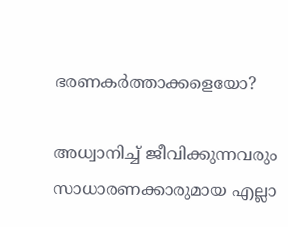ഭരണകര്‍ത്താക്കളെയോ?

അധ്വാനിച്ച് ജീവിക്കുന്നവരും  സാധാരണക്കാരുമായ എല്ലാ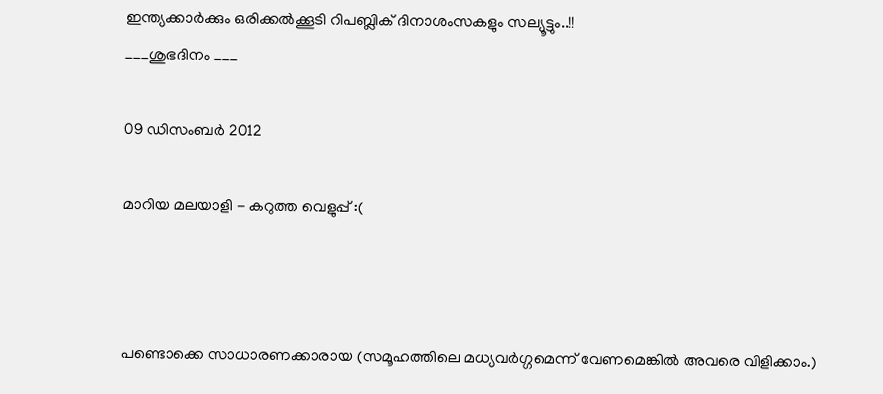ഇന്ത്യക്കാര്‍ക്കും ഒരിക്കല്‍ക്കൂടി റിപബ്ലിക് ദിനാശംസകളും സല്യൂട്ടും..!!
___ശുഭദിനം ___

09 ഡിസംബർ 2012

മാറിയ മലയാളി - കറുത്ത വെളുപ്പ് :(



പണ്ടൊക്കെ സാധാരണക്കാരായ (സമൂഹത്തിലെ മധ്യവര്‍ഗ്ഗമെന്ന് വേണമെങ്കില്‍ അവരെ വിളിക്കാം.)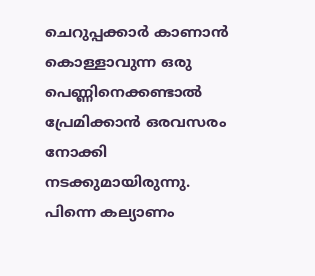ചെറുപ്പക്കാര്‍ കാണാന്‍ കൊള്ളാവുന്ന ഒരു പെണ്ണിനെക്കണ്ടാല്‍ പ്രേമിക്കാന്‍ ഒരവസരം നോക്കി നടക്കുമായിരുന്നു. പിന്നെ കല്യാണം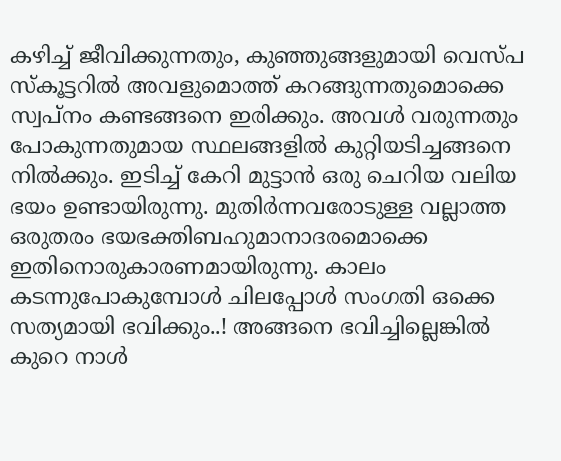കഴിച്ച് ജീവിക്കുന്നതും, കുഞ്ഞുങ്ങളുമായി വെസ്പ സ്കൂട്ടറില്‍ അവളുമൊത്ത് കറങ്ങുന്നതുമൊക്കെ സ്വപ്നം കണ്ടങ്ങനെ ഇരിക്കും. അവള്‍ വരുന്നതും പോകുന്നതുമായ സ്ഥലങ്ങളില്‍ കുറ്റിയടിച്ചങ്ങനെ നില്‍ക്കും. ഇടിച്ച് കേറി മുട്ടാന്‍ ഒരു ചെറിയ വലിയ ഭയം ഉണ്ടായിരുന്നു. മുതിര്‍ന്നവരോടുള്ള വല്ലാത്ത ഒരുതരം ഭയഭക്തിബഹുമാനാദരമൊക്കെ ഇതിനൊരുകാരണമായിരുന്നു. കാലം കടന്നുപോകുമ്പോള്‍ ചിലപ്പോള്‍ സംഗതി ഒക്കെ സത്യമായി ഭവിക്കും..! അങ്ങനെ ഭവിച്ചില്ലെങ്കില്‍ കുറെ നാള്‍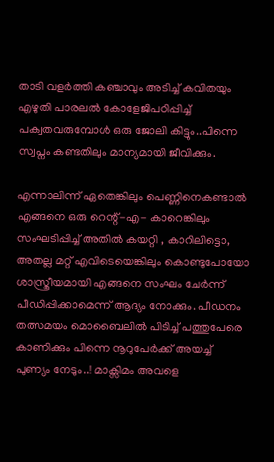താടി വളര്‍ത്തി കഞ്ചാവും അടിച്ച് കവിതയും എഴുതി പാരലല്‍ കോളേജിപഠിപ്പിച്ച് പക്വതവരുമ്പോള്‍ ഒരു ജോലി കിട്ടും..പിന്നെ സ്വപ്നം കണ്ടതിലും മാന്യമായി ജീവിക്കും.

എന്നാലിന്ന് ഏതെങ്കിലും പെണ്ണിനെകണ്ടാല്‍ എങ്ങനെ ഒരു റെന്റ്-എ- കാറെങ്കിലും സംഘടിപ്പിച്ച് അതില്‍ കയറ്റി , കാറിലിട്ടൊ, അതല്ല മറ്റ് എവിടെയെങ്കിലും കൊണ്ടുപോയോ ശാസ്ത്രീയമായി എങ്ങനെ സംഘം ചേര്‍ന്ന് പീഡിപ്പിക്കാമെന്ന് ആദ്യം നോക്കും. പീഡനം തത്സമയം മൊബൈലില്‍ പിടിച്ച് പത്തുപേരെ കാണിക്കും പിന്നെ നൂറുപേര്‍ക്ക് അയച്ച് പുണ്യം നേടും..! മാക്സിമം അവളെ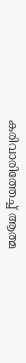കരിവാരിത്തേച്ച് ആത്മ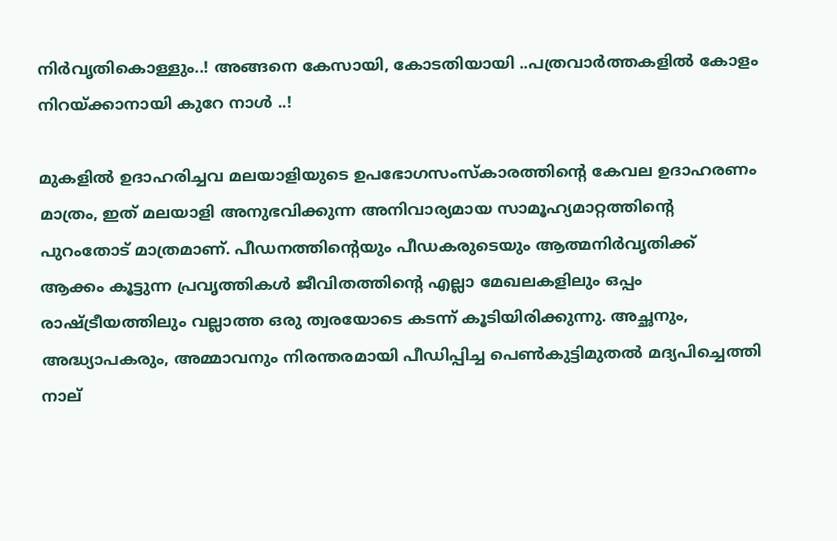നിര്‍വൃതികൊള്ളും..! അങ്ങനെ കേസായി, കോടതിയായി ..പത്രവാര്‍ത്തകളില്‍ കോളം നിറയ്ക്കാനായി കുറേ നാള്‍ ..!

മുകളില്‍ ഉദാഹരിച്ചവ മലയാളിയുടെ ഉപഭോഗസംസ്കാരത്തിന്‍റെ കേവല ഉദാഹരണം മാത്രം, ഇത് മലയാളി അനുഭവിക്കുന്ന അനിവാര്യമായ സാമൂഹ്യമാറ്റത്തിന്‍റെ പുറംതോട് മാത്രമാണ്. പീഡനത്തിന്‍റെയും പീഡകരുടെയും ആത്മനിര്‍വൃതിക്ക് ആക്കം കൂട്ടുന്ന പ്രവൃത്തികള്‍ ജീവിതത്തിന്‍റെ എല്ലാ മേഖലകളിലും ഒപ്പം രാഷ്ട്രീയത്തിലും വല്ലാത്ത ഒരു ത്വരയോടെ കടന്ന് കൂടിയിരിക്കുന്നു. അച്ഛനും, അദ്ധ്യാപകരും, അമ്മാവനും നിരന്തരമായി പീഡിപ്പിച്ച പെണ്‍കുട്ടിമുതല്‍ മദ്യപിച്ചെത്തി നാല്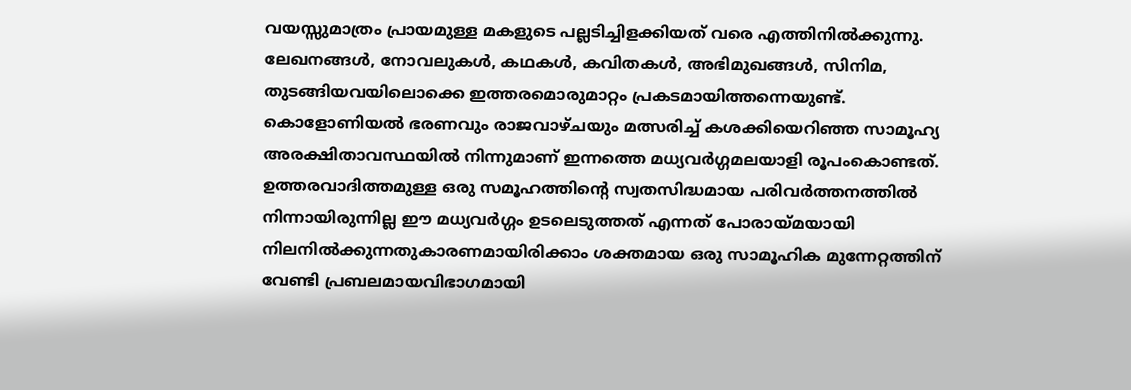വയസ്സുമാത്രം പ്രായമുള്ള മകളുടെ പല്ലടിച്ചിളക്കിയത് വരെ എത്തിനില്‍ക്കുന്നു. ലേഖനങ്ങൾ, നോവലുകള്‍, കഥകൾ, കവിതകൾ, അഭിമുഖങ്ങൾ, സിനിമ, തുടങ്ങിയവയിലൊക്കെ ഇത്തരമൊരുമാറ്റം പ്രകടമായിത്തന്നെയുണ്ട്. കൊളോണിയല്‍ ഭരണവും രാജവാഴ്ചയും മത്സരിച്ച് കശക്കിയെറിഞ്ഞ സാമൂഹ്യ അരക്ഷിതാവസ്ഥയില്‍ നിന്നുമാണ് ഇന്നത്തെ മധ്യവര്‍ഗ്ഗമലയാളി രൂപംകൊണ്ടത്. ഉത്തരവാദിത്തമുള്ള ഒരു സമൂഹത്തിന്‍റെ സ്വതസിദ്ധമായ പരിവര്‍ത്തനത്തില്‍ നിന്നായിരുന്നില്ല ഈ മധ്യവര്‍ഗ്ഗം ഉടലെടുത്തത് എന്നത് പോരായ്മയായി നിലനില്‍ക്കുന്നതുകാരണമായിരിക്കാം ശക്തമായ ഒരു സാമൂഹിക മുന്നേറ്റത്തിന് വേണ്ടി പ്രബലമായവിഭാഗമായി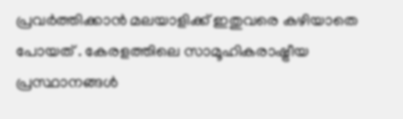പ്രവര്‍ത്തിക്കാന്‍ മലയാളിക്ക് ഇതുവരെ കഴിയാതെ പോയത് . കേരളത്തിലെ സാമൂഹികരാഷ്ട്രീയ പ്രസ്ഥാനങ്ങള്‍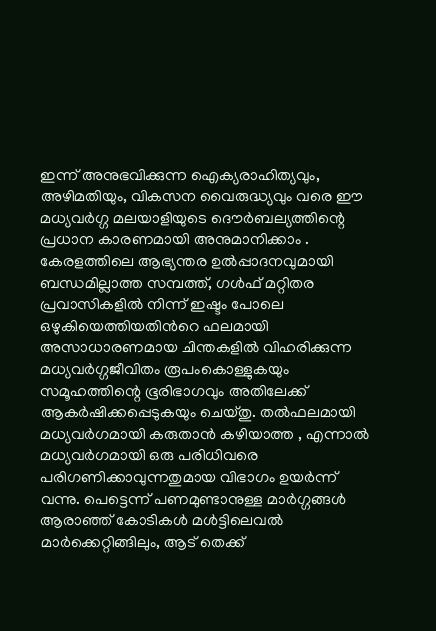ഇന്ന് അനുഭവിക്കുന്ന ഐക്യരാഹിത്യവും, അഴിമതിയും, വികസന വൈരുദ്ധ്യവും വരെ ഈ മധ്യവര്‍ഗ്ഗ മലയാളിയുടെ ദൌര്‍ബല്യത്തിന്റെ പ്രധാന കാരണമായി അനുമാനിക്കാം . കേരളത്തിലെ ആഭ്യന്തര ഉല്‍പ്പാദനവുമായി ബന്ധമില്ലാത്ത സമ്പത്ത്, ഗള്‍ഫ് മറ്റിതര പ്രവാസികളില്‍ നിന്ന് ഇഷ്ടം പോലെ ഒഴുകിയെത്തിയതിന്‍റെ ഫലമായി അസാധാരണമായ ചിന്തകളില്‍ വിഹരിക്കുന്ന മധ്യവര്‍ഗ്ഗജീവിതം രൂപംകൊള്ളുകയും സമൂഹത്തിന്റെ ഭൂരിഭാഗവും അതിലേക്ക് ആകര്‍ഷിക്കപ്പെടുകയും ചെയ്തു. തല്‍ഫലമായി മധ്യവര്‍ഗമായി കരുതാന്‍ കഴിയാത്ത , എന്നാല്‍ മധ്യവര്‍ഗമായി ഒരു പരിധിവരെ പരിഗണിക്കാവുന്നതുമായ വിഭാഗം ഉയര്‍ന്ന് വന്നു. പെട്ടെന്ന് പണമുണ്ടാനുള്ള മാര്‍ഗ്ഗങ്ങള്‍ ആരാഞ്ഞ് കോടികള്‍ മള്‍ട്ടിലെവല്‍ മാര്‍ക്കെറ്റിങ്ങിലും, ആട് തെക്ക്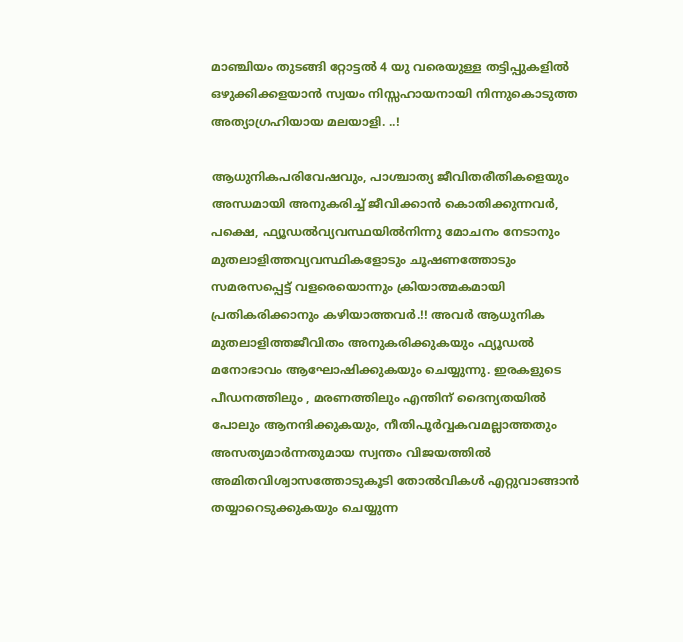മാഞ്ചിയം തുടങ്ങി റ്റോട്ടല്‍ 4 യു വരെയുള്ള തട്ടിപ്പുകളില്‍ ഒഴുക്കിക്കളയാന്‍ സ്വയം നിസ്സഹായനായി നിന്നുകൊടുത്ത അത്യാഗ്രഹിയായ മലയാളി. ..!

ആധുനികപരിവേഷവും, പാശ്ചാത്യ ജീവിതരീതികളെയും അന്ധമായി അനുകരിച്ച് ജീവിക്കാന്‍ കൊതിക്കുന്നവര്‍, പക്ഷെ, ഫ്യൂഡല്‍വ്യവസ്ഥയില്‍നിന്നു മോചനം നേടാനും മുതലാളിത്തവ്യവസ്ഥികളോടും ചൂഷണത്തോടും സമരസപ്പെട്ട് വളരെയൊന്നും ക്രിയാത്മകമായി പ്രതികരിക്കാനും കഴിയാത്തവര്‍.!! അവര്‍ ആധുനിക മുതലാളിത്തജീവിതം അനുകരിക്കുകയും ഫ്യൂഡല്‍ മനോഭാവം ആഘോഷിക്കുകയും ചെയ്യുന്നു. ഇരകളുടെ പീഡനത്തിലും , മരണത്തിലും എന്തിന് ദൈന്യതയില്‍ പോലും ആനന്ദിക്കുകയും, നീതിപൂര്‍വ്വകവമല്ലാത്തതും അസത്യമാര്‍ന്നതുമായ സ്വന്തം വിജയത്തില്‍ അമിതവിശ്വാസത്തോടുകൂടി തോല്‍വികള്‍ എറ്റുവാങ്ങാന്‍ തയ്യാറെടുക്കുകയും ചെയ്യുന്ന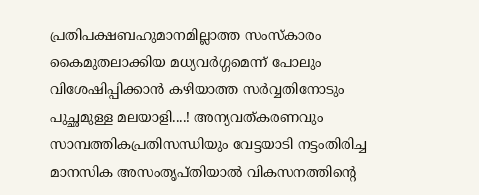പ്രതിപക്ഷബഹുമാനമില്ലാത്ത സംസ്കാരം കൈമുതലാക്കിയ മധ്യവര്‍ഗ്ഗമെന്ന് പോലും വിശേഷിപ്പിക്കാന്‍ കഴിയാത്ത സര്‍വ്വതിനോടും പുച്ഛമുള്ള മലയാളി....! അന്യവത്കരണവും സാമ്പത്തികപ്രതിസന്ധിയും വേട്ടയാടി നട്ടംതിരിച്ച മാനസിക അസംതൃപ്തിയാല്‍ വികസനത്തിന്‍റെ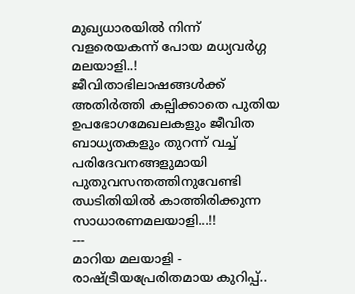മുഖ്യധാരയില്‍ നിന്ന് വളരെയകന്ന് പോയ മധ്യവര്‍ഗ്ഗ മലയാളി..! ജീവിതാഭിലാഷങ്ങള്‍ക്ക് അതിര്‍ത്തി കല്പിക്കാതെ പുതിയ ഉപഭോഗമേഖലകളും ജീവിത ബാധ്യതകളും തുറന്ന് വച്ച് പരിദേവനങ്ങളുമായി പുതുവസന്തത്തിനുവേണ്ടി ഝടിതിയില്‍ കാത്തിരിക്കുന്ന സാധാരണമലയാളി...!!
---
മാറിയ മലയാളി -  രാഷ്ട്രീയപ്രേരിതമായ കുറിപ്പ്..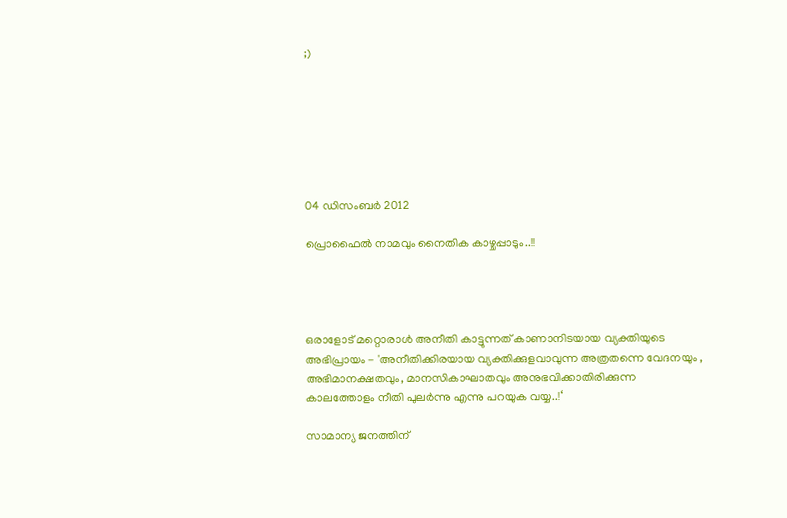;)







04 ഡിസംബർ 2012

പ്രൊഫൈല്‍ നാമവും നൈതിക കാഴ്ചപ്പാടും..!!




ഒരാളോട്‌ മറ്റൊരാള്‍ അനീതി കാട്ടുന്നത്‌ കാണാനിടയായ വ്യക്തിയുടെ അഭിപ്രായം - 'അനീതിക്കിരയായ വ്യക്തിക്കുളവാവുന്ന അത്രതന്നെ വേദനയും , അഭിമാനക്ഷതവും, മാനസികാഘാതവും അനുഭവിക്കാതിരിക്കുന്ന കാലത്തോളം നീതി പുലര്‍ന്നു എന്നു പറയുക വയ്യ..!‘

സാമാന്യ ജനത്തിന്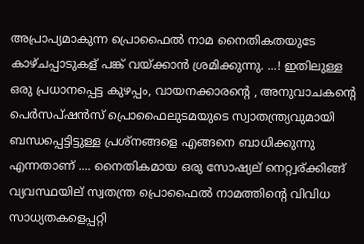അപ്രാപ്യമാകുന്ന പ്രൊഫൈല്‍ നാമ നൈതികതയുടേ കാഴ്ചപ്പാടുകള് പങ്ക് വയ്ക്കാന്‍ ശ്രമിക്കുന്നു. ...! ഇതിലുള്ള ഒരു പ്രധാനപ്പെട്ട കുഴപ്പം, വായനക്കാരന്‍റെ , അനുവാചകന്‍റെ പെര്‍സപ്ഷന്‍സ് പ്രൊഫൈലുടമയുടെ സ്വാതന്ത്ര്യവുമായി ബന്ധപ്പെട്ടിട്ടുള്ള പ്രശ്നങ്ങളെ എങ്ങനെ ബാധിക്കുന്നു എന്നതാണ് .... നൈതികമായ ഒരു സോഷ്യല് നെറ്റ്വര്ക്കിങ്ങ് വ്യവസ്ഥയില് സ്വതന്ത്ര പ്രൊഫൈല്‍ നാമത്തിന്‍റെ വിവിധ സാധ്യതകളെപ്പറ്റി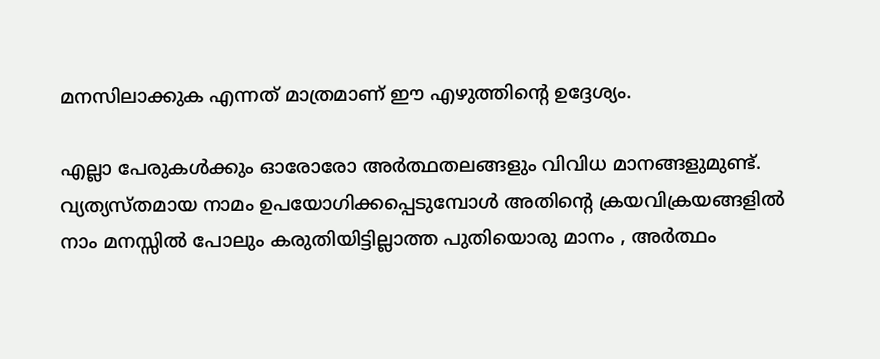മനസിലാക്കുക എന്നത് മാത്രമാണ് ഈ എഴുത്തിന്‍റെ ഉദ്ദേശ്യം.

എല്ലാ പേരുകള്‍ക്കും ഓരോരോ അര്‍ത്ഥതലങ്ങളും വിവിധ മാനങ്ങളുമുണ്ട്. വ്യത്യസ്തമായ നാമം ഉപയോഗിക്കപ്പെടുമ്പോള്‍ അതിന്റെ ക്രയവിക്രയങ്ങളില്‍ നാം മനസ്സില്‍ പോലും കരുതിയിട്ടില്ലാത്ത പുതിയൊരു മാനം , അര്‍ത്ഥം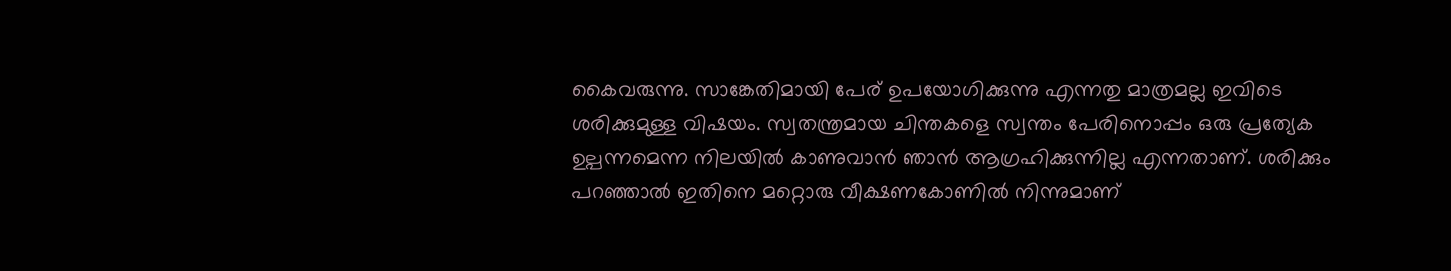കൈവരുന്നു. സാങ്കേതിമായി പേര് ഉപയോഗിക്കുന്നു എന്നതു മാത്രമല്ല ഇവിടെ ശരിക്കുമുള്ള വിഷയം. സ്വതന്ത്രമായ ചിന്തകളെ സ്വന്തം പേരിനൊപ്പം ഒരു പ്രത്യേക ഉല്പന്നമെന്ന നിലയില്‍ കാണുവാന്‍ ഞാന്‍ ആഗ്രഹിക്കുന്നില്ല എന്നതാണ്. ശരിക്കും പറഞ്ഞാല്‍ ഇതിനെ മറ്റൊരു വീക്ഷണകോണില്‍ നിന്നുമാണ്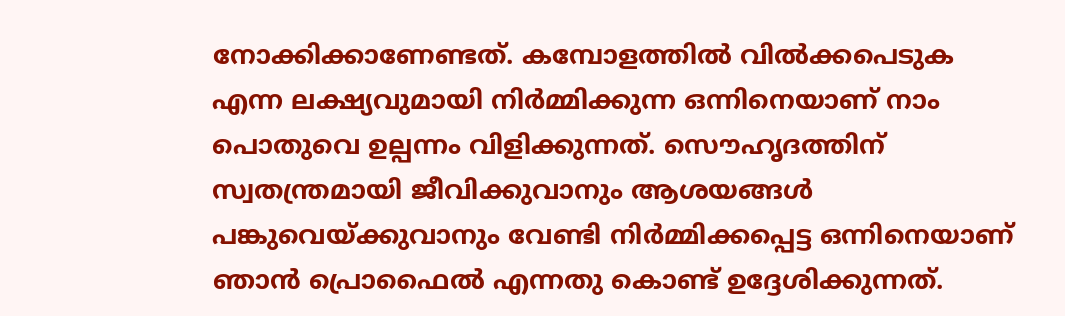നോക്കിക്കാണേണ്ടത്. കമ്പോളത്തില്‍ വില്‍ക്കപെടുക എന്ന ലക്ഷ്യവുമായി നിര്‍മ്മിക്കുന്ന ഒന്നിനെയാണ് നാം പൊതുവെ ഉല്പന്നം വിളിക്കുന്നത്. സൌഹൃദത്തിന് സ്വതന്ത്രമായി ജീവിക്കുവാനും ആശയങ്ങള്‍ പങ്കുവെയ്ക്കുവാനും വേണ്ടി നിര്‍മ്മിക്കപ്പെട്ട ഒന്നിനെയാണ് ഞാന്‍ പ്രൊഫൈല്‍ എന്നതു കൊണ്ട് ഉദ്ദേശിക്കുന്നത്.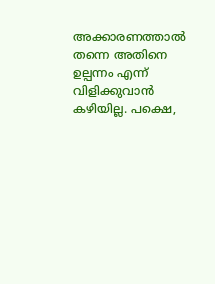അക്കാരണത്താല്‍ തന്നെ അതിനെ ഉല്പന്നം എന്ന് വിളിക്കുവാന്‍ കഴിയില്ല. പക്ഷെ,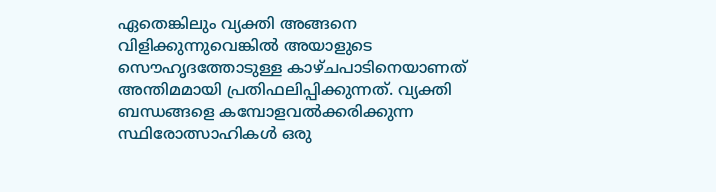ഏതെങ്കിലും വ്യക്തി അങ്ങനെ വിളിക്കുന്നുവെങ്കില്‍ അയാളുടെ സൌഹൃദത്തോടുള്ള കാഴ്ചപാടിനെയാണത് അന്തിമമായി പ്രതിഫലിപ്പിക്കുന്നത്. വ്യക്തി ബന്ധങ്ങളെ കമ്പോളവല്‍ക്കരിക്കുന്ന സ്ഥിരോത്സാഹികള്‍ ഒരു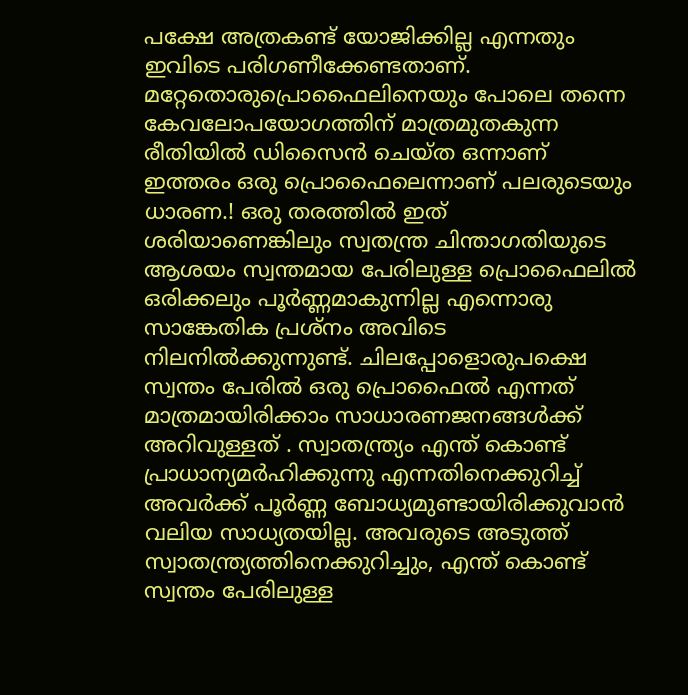പക്ഷേ അത്രകണ്ട് യോജിക്കില്ല എന്നതും ഇവിടെ പരിഗണീക്കേണ്ടതാണ്. മറ്റേതൊരുപ്രൊഫൈലിനെയും പോലെ തന്നെ കേവലോപയോഗത്തിന് മാത്രമുതകുന്ന രീതിയില്‍ ഡിസൈന്‍ ചെയ്ത ഒന്നാണ് ഇത്തരം ഒരു പ്രൊഫൈലെന്നാണ് പലരുടെയും ധാരണ.! ഒരു തരത്തില്‍ ഇത് ശരിയാണെങ്കിലും സ്വതന്ത്ര ചിന്താഗതിയുടെ ആശയം സ്വന്തമായ പേരിലുള്ള പ്രൊഫൈലില്‍ ഒരിക്കലും പൂര്‍ണ്ണമാകുന്നില്ല എന്നൊരു സാങ്കേതിക പ്രശ്നം അവിടെ നിലനില്‍ക്കുന്നുണ്ട്. ചിലപ്പോളൊരുപക്ഷെ സ്വന്തം പേരില്‍ ഒരു പ്രൊഫൈല്‍ എന്നത് മാത്രമായിരിക്കാം സാധാരണജനങ്ങള്‍ക്ക് അറിവുള്ളത് . സ്വാതന്ത്ര്യം എന്ത് കൊണ്ട് പ്രാധാന്യമര്‍ഹിക്കുന്നു എന്നതിനെക്കുറിച്ച് അവര്‍ക്ക് പൂര്‍ണ്ണ ബോധ്യമുണ്ടായിരിക്കുവാന്‍ വലിയ സാധ്യതയില്ല. അവരുടെ അടുത്ത് സ്വാതന്ത്ര്യത്തിനെക്കുറിച്ചും, എന്ത് കൊണ്ട് സ്വന്തം പേരിലുള്ള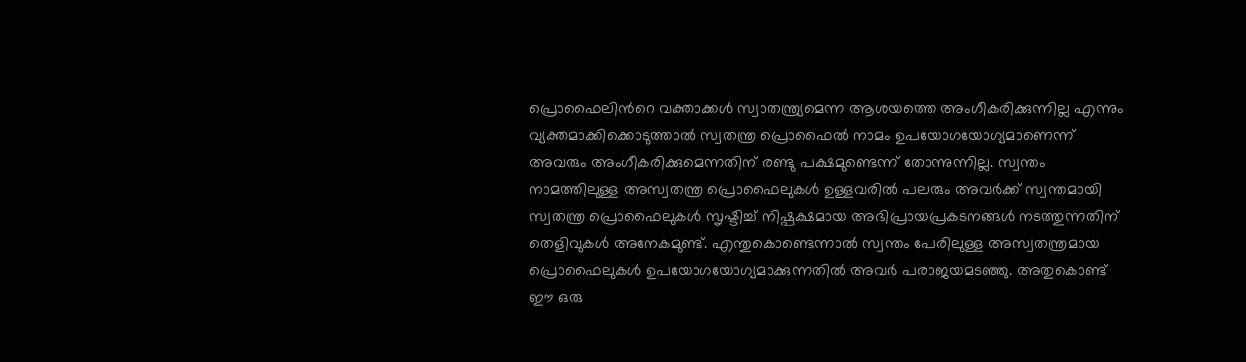പ്രൊഫൈലിന്‍റെ വക്താക്കള്‍ സ്വാതന്ത്ര്യമെന്ന ആശയത്തെ അംഗീകരിക്കുന്നില്ല എന്നും വ്യക്തമാക്കിക്കൊടുത്താല്‍ സ്വതന്ത്ര പ്രൊഫൈല്‍ നാമം ഉപയോഗയോഗ്യമാണെന്ന് അവരും അംഗീകരിക്കുമെന്നതിന് രണ്ടു പക്ഷമുണ്ടെന്ന് തോന്നുന്നില്ല. സ്വന്തം നാമത്തിലുള്ള അസ്വതന്ത്ര പ്രൊഫൈലുകള്‍ ഉള്ളവരില്‍ പലരും അവര്‍ക്ക് സ്വന്തമായി സ്വതന്ത്ര പ്രൊഫൈലുകള്‍ സൃഷ്ടിച്ച് നിഷ്പക്ഷമായ അഭിപ്രായപ്രകടനങ്ങള്‍ നടത്തുന്നതിന് തെളിവുകള്‍ അനേകമുണ്ട്. എന്തുകൊണ്ടെന്നാല്‍ സ്വന്തം പേരിലുള്ള അസ്വതന്ത്രമായ പ്രൊഫൈലുകള്‍ ഉപയോഗയോഗ്യമാക്കുന്നതില്‍ അവര്‍ പരാജയമടഞ്ഞു. അതുകൊണ്ട്  ഈ ഒരു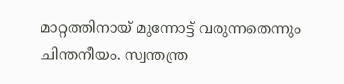മാറ്റത്തിനായ് മുന്നോട്ട് വരുന്നതെന്നും ചിന്തനീയം. സ്വന്തന്ത്ര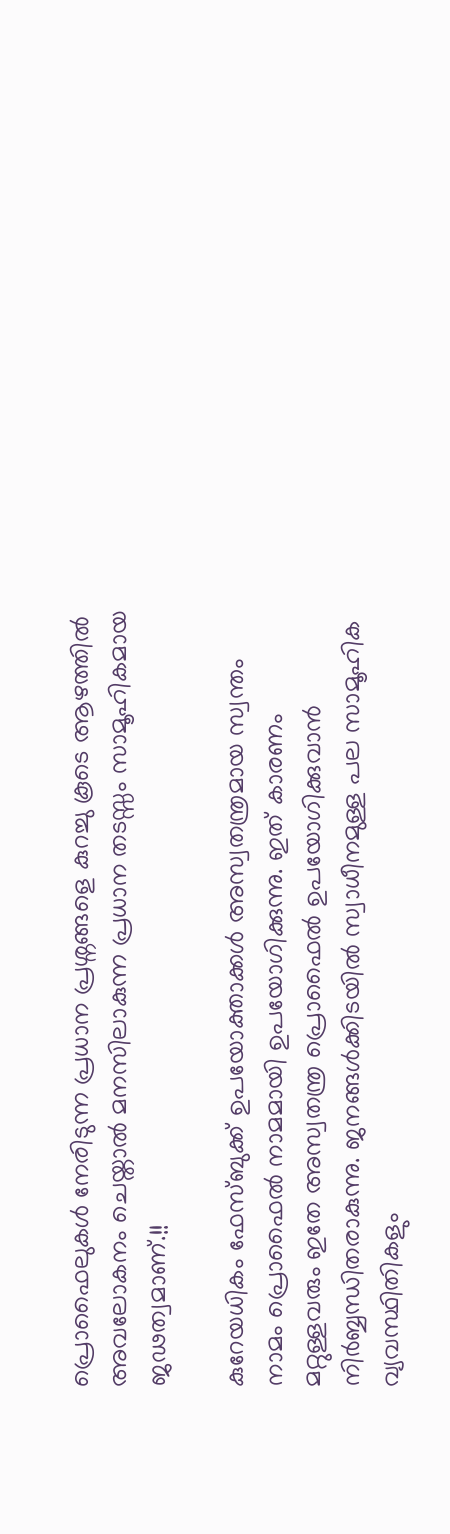പ്രൊഫൈലുകള്‍ നേരിടുന്ന പ്രധാന പ്രശ്നങ്ങളെ കുറച്ചു കൂടെ ആഴത്തില്‍ അവലോകനം ചെയ്താല്‍ മനസിലാകുന്ന പ്രധാന തടസ്സം സാമൂഹികമായ ജഢത്വമാണ്.!!

കുറേയധികം ഫേസ്ബുക്ക് ഉപയോക്താക്കള്‍ അസ്വതന്ത്രമായ സ്വന്തം നാമം പ്രൊഫൈല്‍ നാമമായി ഉപയോഗിക്കുന്നു. ഇത് കാരണം മറ്റുള്ളവരും ഇതേ അസ്വതന്ത്ര പ്രൊഫൈല്‍ ഉപയോഗിക്കുവാന്‍ നിര്‍ബ്ബന്ധിതരാകുന്നു. ജനങ്ങള്‍ക്കിടയില്‍ സ്വാധീനമുള്ള പല സാമൂഹിക വ്യവസ്ഥിതികളും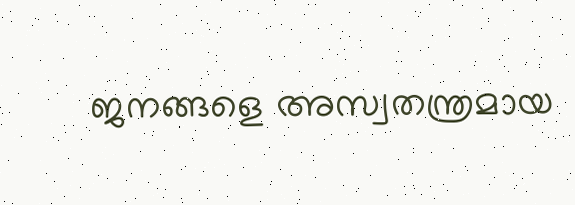ജനങ്ങളെ അസ്വതന്ത്രമായ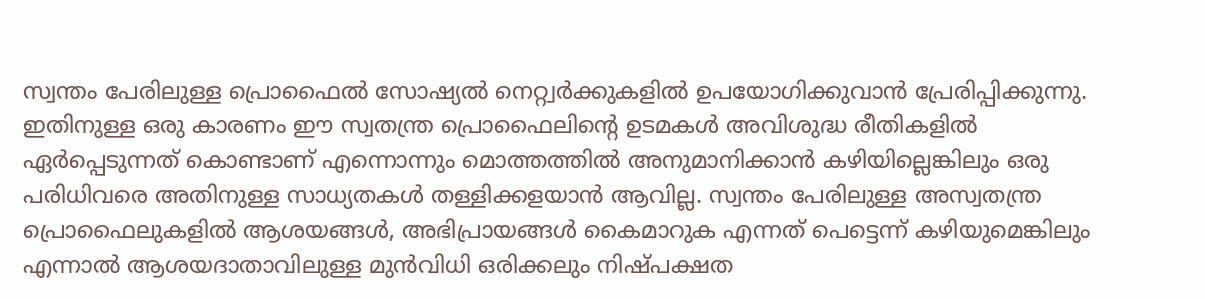സ്വന്തം പേരിലുള്ള പ്രൊഫൈല്‍ സോഷ്യല്‍ നെറ്റ്വര്‍ക്കുകളില്‍ ഉപയോഗിക്കുവാന്‍ പ്രേരിപ്പിക്കുന്നു. ഇതിനുള്ള ഒരു കാരണം ഈ സ്വതന്ത്ര പ്രൊഫൈലിന്‍റെ ഉടമകള്‍ അവിശുദ്ധ രീതികളില്‍ ഏര്‍പ്പെടുന്നത് കൊണ്ടാണ് എന്നൊന്നും മൊത്തത്തില്‍ അനുമാനിക്കാന്‍ കഴിയില്ലെങ്കിലും ഒരു പരിധിവരെ അതിനുള്ള സാധ്യതകള്‍ തള്ളിക്കളയാന്‍ ആവില്ല. സ്വന്തം പേരിലുള്ള അസ്വതന്ത്ര പ്രൊഫൈലുകളില്‍ ആശയങ്ങള്‍, അഭിപ്രായങ്ങള്‍ കൈമാറുക എന്നത് പെട്ടെന്ന് കഴിയുമെങ്കിലും എന്നാല്‍ ആശയദാതാവിലുള്ള മുന്‍വിധി ഒരിക്കലും നിഷ്പക്ഷത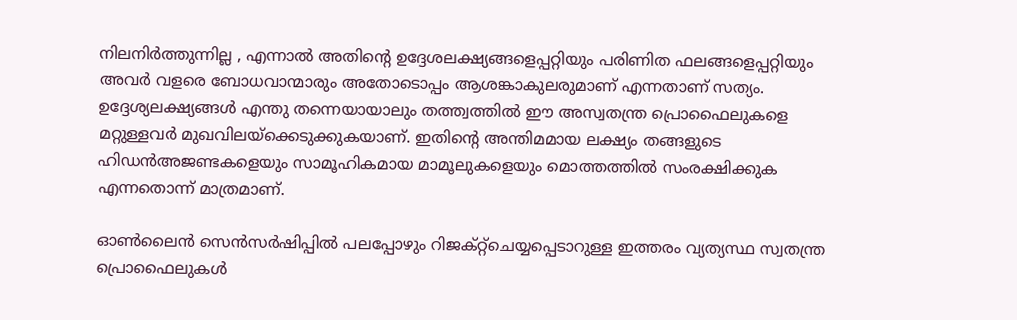നിലനിര്‍ത്തുന്നില്ല , എന്നാല്‍ അതിന്റെ ഉദ്ദേശലക്ഷ്യങ്ങളെപ്പറ്റിയും പരിണിത ഫലങ്ങളെപ്പറ്റിയും അവര്‍ വളരെ ബോധവാന്മാരും അതോടൊപ്പം ആശങ്കാകുലരുമാണ് എന്നതാണ് സത്യം. ഉദ്ദേശ്യലക്ഷ്യങ്ങള്‍ എന്തു തന്നെയായാലും തത്ത്വത്തില്‍ ഈ അസ്വതന്ത്ര പ്രൊഫൈലുകളെ മറ്റുള്ളവര്‍ മുഖവിലയ്ക്കെടുക്കുകയാണ്. ഇതിന്റെ അന്തിമമായ ലക്ഷ്യം തങ്ങളുടെ ഹിഡന്‍അജണ്ടകളെയും സാമൂഹികമായ മാമൂലുകളെയും മൊത്തത്തില്‍ സംരക്ഷിക്കുക എന്നതൊന്ന് മാത്രമാണ്.

ഓണ്‍ലൈന്‍ സെന്‍സര്‍ഷിപ്പില്‍ പലപ്പോഴും റിജക്റ്റ്ചെയ്യപ്പെടാറുള്ള ഇത്തരം വ്യത്യസ്ഥ സ്വതന്ത്ര പ്രൊഫൈലുകള്‍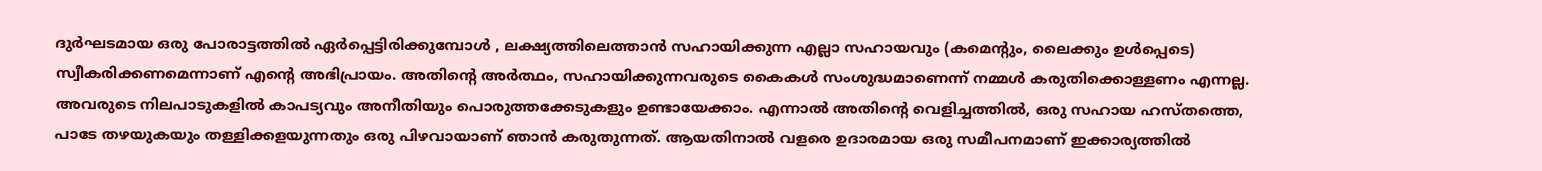ദുര്‍ഘടമായ ഒരു പോരാട്ടത്തില്‍ ഏര്‍പ്പെട്ടിരിക്കുമ്പോള്‍ , ലക്ഷ്യത്തിലെത്താന്‍ സഹായിക്കുന്ന എല്ലാ സഹായവും (കമെന്‍റും, ലൈക്കും ഉള്‍പ്പെടെ) സ്വീകരിക്കണമെന്നാണ് എന്റെ അഭിപ്രായം. അതിന്റെ അര്‍ത്ഥം, സഹായിക്കുന്നവരുടെ കൈകള്‍ സംശുദ്ധമാണെന്ന് നമ്മള്‍ കരുതിക്കൊള്ളണം എന്നല്ല. അവരുടെ നിലപാടുകളില്‍ കാപട്യവും അനീതിയും പൊരുത്തക്കേടുകളും ഉണ്ടായേക്കാം. എന്നാല്‍ അതിന്റെ വെളിച്ചത്തില്‍, ഒരു സഹായ ഹസ്തത്തെ, പാടേ തഴയുകയും തള്ളിക്കളയുന്നതും ഒരു പിഴവായാണ് ഞാന്‍ കരുതുന്നത്. ആയതിനാല്‍ വളരെ ഉദാരമായ ഒരു സമീപനമാണ് ഇക്കാര്യത്തില്‍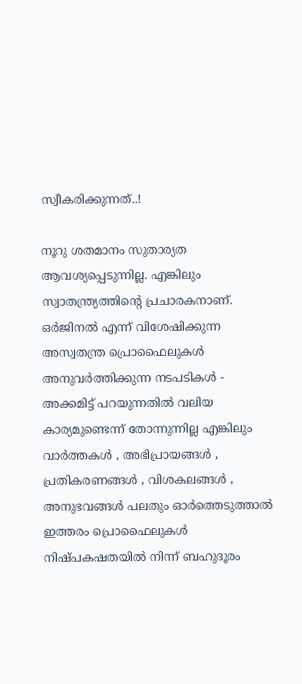സ്വീകരിക്കുന്നത്..!

നൂറു ശതമാനം സുതാര്യത ആവശ്യപ്പെടുന്നില്ല. എങ്കിലും സ്വാതന്ത്ര്യത്തിന്റെ പ്രചാരകനാണ്. ഒര്‍ജിനല്‍ എന്ന് വിശേഷിക്കുന്ന അസ്വതന്ത്ര പ്രൊഫൈലുകള്‍ അനുവര്‍ത്തിക്കുന്ന നടപടികള്‍ - അക്കമിട്ട് പറയുന്നതില്‍ വലിയ കാര്യമുണ്ടെന്ന് തോന്നുന്നില്ല എങ്കിലും വാര്‍ത്തകള്‍ , അഭിപ്രായങ്ങള്‍ , പ്രതികരണങ്ങള്‍ , വിശകലങ്ങള്‍ , അനുഭവങ്ങള്‍ പലതും ഓര്‍ത്തെടുത്താല്‍ ഇത്തരം പ്രൊഫൈലുകള്‍ നിഷ്പകഷതയില്‍ നിന്ന് ബഹുദൂരം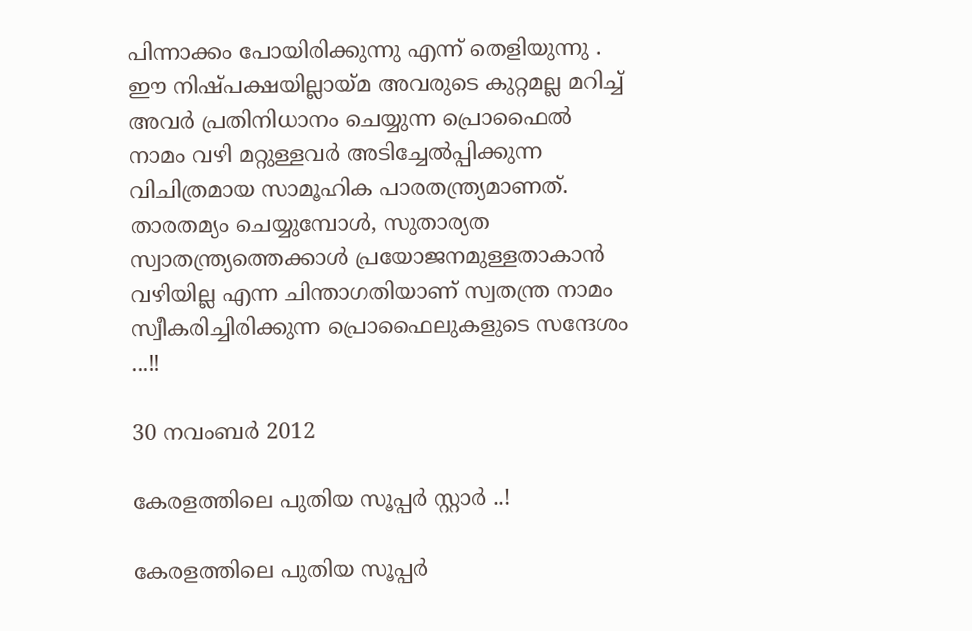പിന്നാക്കം പോയിരിക്കുന്നു എന്ന് തെളിയുന്നു . ഈ നിഷ്പക്ഷയില്ലായ്മ അവരുടെ കുറ്റമല്ല മറിച്ച് അവര്‍ പ്രതിനിധാനം ചെയ്യുന്ന പ്രൊഫൈല്‍ നാമം വഴി മറ്റുള്ളവര്‍ അടിച്ചേൽപ്പിക്കുന്ന വിചിത്രമായ സാമൂഹിക പാരതന്ത്ര്യമാണത്. താരതമ്യം ചെയ്യുമ്പോള്‍, സുതാര്യത സ്വാതന്ത്ര്യത്തെക്കാള്‍ പ്രയോജനമുള്ളതാകാന്‍ വഴിയില്ല എന്ന ചിന്താഗതിയാണ് സ്വതന്ത്ര നാമം സ്വീകരിച്ചിരിക്കുന്ന പ്രൊഫൈലുകളുടെ സന്ദേശം ...!!

30 നവംബർ 2012

കേരളത്തിലെ പുതിയ സൂപ്പര്‍ സ്റ്റാര്‍ ..!

കേരളത്തിലെ പുതിയ സൂപ്പര്‍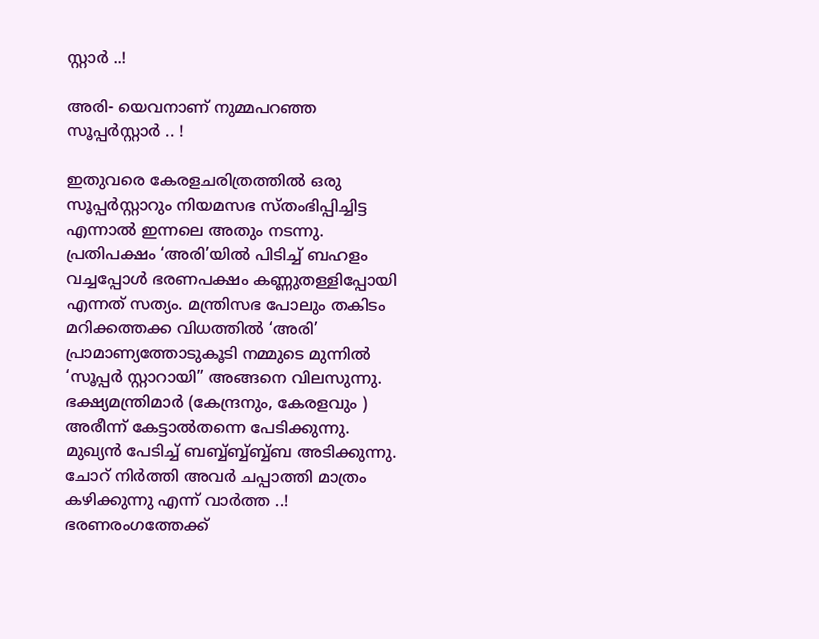സ്റ്റാര്‍ ..!

അരി- യെവനാണ് നുമ്മപറഞ്ഞ സൂപ്പര്‍സ്റ്റാര്‍ .. !

ഇതുവരെ കേരളചരിത്രത്തില്‍ ഒരു സൂപ്പര്‍സ്റ്റാറും നിയമസഭ സ്തംഭിപ്പിച്ചിട്ട
എന്നാല്‍ ഇന്നലെ അതും നടന്നു. പ്രതിപക്ഷം ‘അരി’യില്‍ പിടിച്ച് ബഹളം വച്ചപ്പോള്‍ ഭരണപക്ഷം കണ്ണുതള്ളിപ്പോയി എന്നത് സത്യം. മന്ത്രിസഭ പോലും തകിടം മറിക്കത്തക്ക വിധത്തില്‍ ‘അരി’ പ്രാമാണ്യത്തോടുകൂടി നമ്മുടെ മുന്നില്‍ ‘സൂപ്പര്‍ സ്റ്റാറായി” അങ്ങനെ വിലസുന്നു. ഭക്ഷ്യമന്ത്രിമാര്‍ (കേന്ദ്രനും, കേരളവും ) അരീന്ന് കേട്ടാല്‍തന്നെ പേടിക്കുന്നു. മുഖ്യന്‍ പേടിച്ച് ബബ്ബ്ബ്ബ്ബ്ബ്ബ അടിക്കുന്നു. ചോറ് നിര്‍ത്തി അവര്‍ ചപ്പാത്തി മാത്രം കഴിക്കുന്നു എന്ന് വാര്‍ത്ത ..! ഭരണരംഗത്തേക്ക്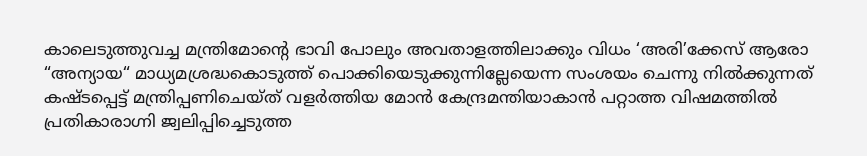കാലെടുത്തുവച്ച മന്ത്രിമോന്‍റെ ഭാവി പോലും അവതാളത്തിലാക്കും വിധം ‘അരി’ക്കേസ് ആരോ “അന്യായ“ മാധ്യമശ്രദ്ധകൊടുത്ത് പൊക്കിയെടുക്കുന്നില്ലേയെന്ന സംശയം ചെന്നു നില്‍ക്കുന്നത് കഷ്ടപ്പെട്ട് മന്ത്രിപ്പണിചെയ്ത് വളര്‍ത്തിയ മോന്‍ കേന്ദ്രമന്തിയാകാന്‍ പറ്റാത്ത വിഷമത്തില്‍ പ്രതികാരാഗ്നി ജ്വലിപ്പിച്ചെടുത്ത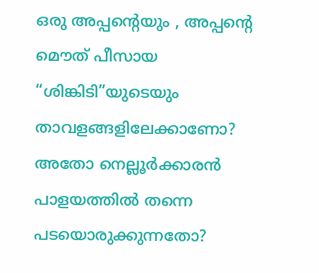ഒരു അപ്പന്‍റെയും , അപ്പന്‍റെ മൌത് പീസായ “ശിങ്കിടി”യുടെയും താവളങ്ങളിലേക്കാണോ? അതോ നെല്ലൂര്‍ക്കാരന്‍ പാളയത്തില്‍ തന്നെ പടയൊരുക്കുന്നതോ?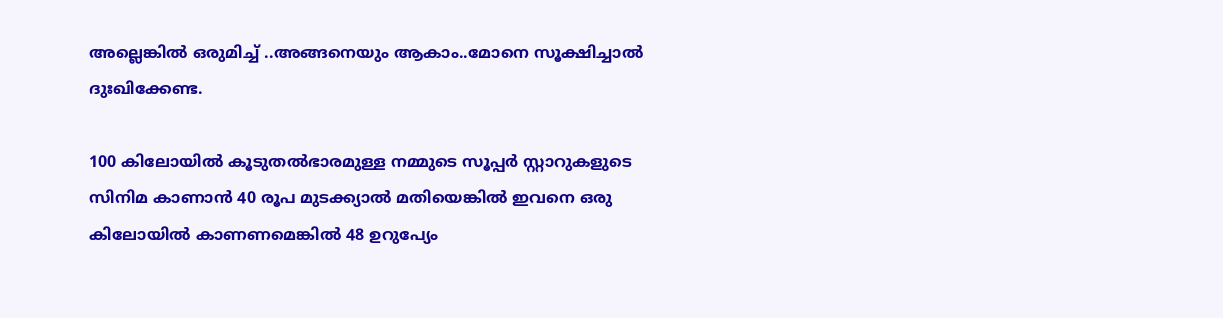അല്ലെങ്കില്‍ ഒരുമിച്ച് ..അങ്ങനെയും ആകാം..മോനെ സൂക്ഷിച്ചാല്‍ ദുഃഖിക്കേണ്ട.

100 കിലോയില്‍ കൂടുതല്‍ഭാരമുള്ള നമ്മുടെ സൂപ്പര്‍ സ്റ്റാറുകളുടെ സിനിമ കാണാന്‍ 40 രൂപ മുടക്ക്യാല്‍ മതിയെങ്കില്‍ ഇവനെ ഒരു കിലോയില്‍ കാണണമെങ്കില്‍ 48 ഉറുപ്യേം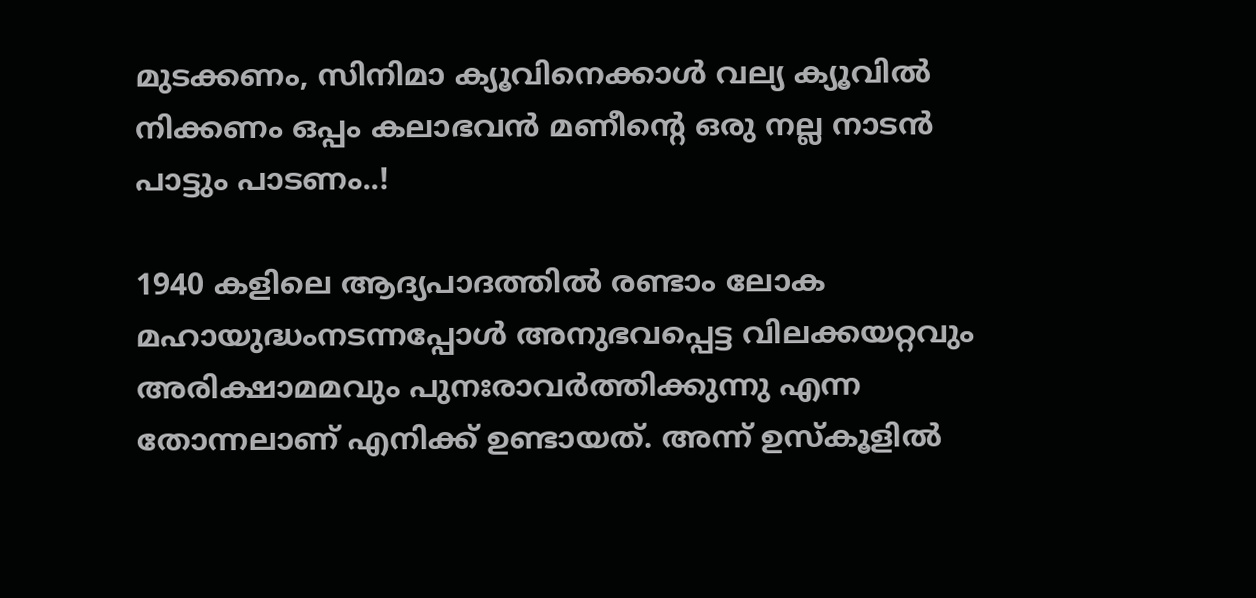മുടക്കണം, സിനിമാ ക്യൂവിനെക്കാള്‍ വല്യ ക്യൂവില്‍ നിക്കണം ഒപ്പം കലാഭവന്‍ മണീന്‍റെ ഒരു നല്ല നാടന്‍ പാട്ടും പാടണം..!

1940 കളിലെ ആദ്യപാദത്തില്‍ രണ്ടാം ലോക മഹായുദ്ധംനടന്നപ്പോള്‍ അനുഭവപ്പെട്ട വിലക്കയറ്റവും അരിക്ഷാമമവും പുനഃരാവര്‍ത്തിക്കുന്നു എന്ന തോന്നലാണ് എനിക്ക് ഉണ്ടായത്. അന്ന് ഉസ്കൂളില്‍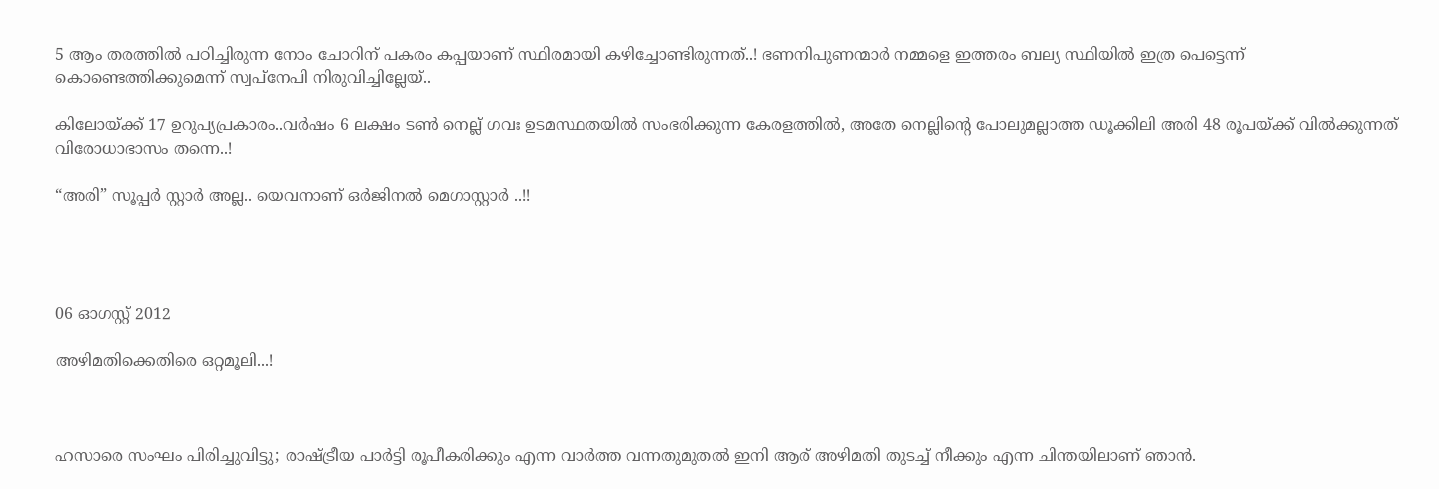5 ആം തരത്തില്‍ പഠിച്ചിരുന്ന നോം ചോറിന് പകരം കപ്പയാണ് സ്ഥിരമായി കഴിച്ചോണ്ടിരുന്നത്..! ഭണനിപുണന്മാര്‍ നമ്മളെ ഇത്തരം ബല്യ സ്ഥിയില്‍ ഇത്ര പെട്ടെന്ന് കൊണ്ടെത്തിക്കുമെന്ന് സ്വപ്നേപി നിരുവിച്ചില്ലേയ്..

കിലോയ്ക്ക് 17 ഉറുപ്യപ്രകാരം..വര്‍ഷം 6 ലക്ഷം ടണ്‍ നെല്ല് ഗവഃ ഉടമസ്ഥതയില്‍ സംഭരിക്കുന്ന കേരളത്തില്‍, അതേ നെല്ലിന്‍റെ പോലുമല്ലാത്ത ഡൂക്കിലി അരി 48 രൂപയ്ക്ക് വില്‍ക്കുന്നത് വിരോധാഭാസം തന്നെ..!

“അരി” സൂപ്പര്‍ സ്റ്റാര്‍ അല്ല.. യെവനാണ് ഒര്‍ജിനല്‍ മെഗാസ്റ്റാര്‍ ..!!




06 ഓഗസ്റ്റ് 2012

അഴിമതിക്കെതിരെ ഒറ്റമൂലി...!



ഹസാരെ സംഘം പിരിച്ചുവിട്ടു; രാഷ്‌ട്രീയ പാര്‍ട്ടി രൂപീകരിക്കും എന്ന വാര്‍ത്ത വന്നതുമുതല്‍ ഇനി ആര് അഴിമതി തുടച്ച് നീക്കും എന്ന ചിന്തയിലാണ് ഞാന്‍.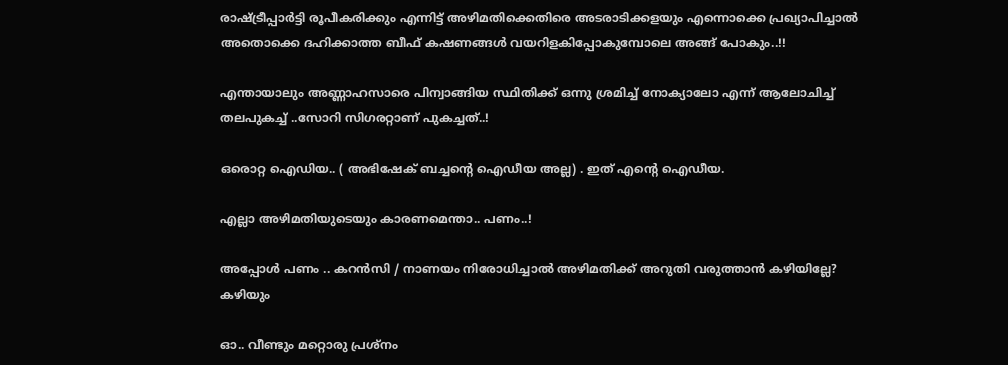രാഷ്ട്രീപ്പാര്‍ട്ടി രൂപീകരിക്കും എന്നിട്ട് അഴിമതിക്കെതിരെ അടരാടിക്കളയും എന്നൊക്കെ പ്രഖ്യാപിച്ചാല്‍ അതൊക്കെ ദഹിക്കാത്ത ബീഫ് കഷണങ്ങള്‍ വയറിളകിപ്പോകുമ്പോലെ അങ്ങ് പോകും..!!

എന്തായാലും അണ്ണാഹസാരെ പിന്വാങ്ങിയ സ്ഥിതിക്ക് ഒന്നു ശ്രമിച്ച് നോക്യാലോ എന്ന് ആലോചിച്ച് തലപുകച്ച് ..സോറി സിഗരറ്റാണ് പുകച്ചത്..!

ഒരൊറ്റ ഐഡിയ.. ( അഭിഷേക് ബച്ചന്‍റെ ഐഡീയ അല്ല) . ഇത് എന്‍റെ ഐഡീയ.

എല്ലാ അഴിമതിയുടെയും കാരണമെന്താ.. പണം..!

അപ്പോള്‍ പണം .. കറന്‍സി / നാണയം നിരോധിച്ചാല്‍ അഴിമതിക്ക് അറുതി വരുത്താന്‍ കഴിയില്ലേ? കഴിയും

ഓ.. വീണ്ടും മറ്റൊരു പ്രശ്നം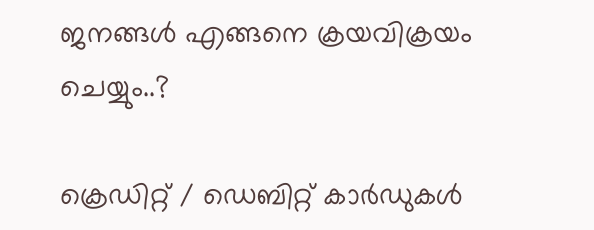ജനങ്ങള്‍ എങ്ങനെ ക്രയവിക്രയം ചെയ്യും..?

ക്രെഡിറ്റ് / ഡെബിറ്റ് കാര്‍ഡുകള്‍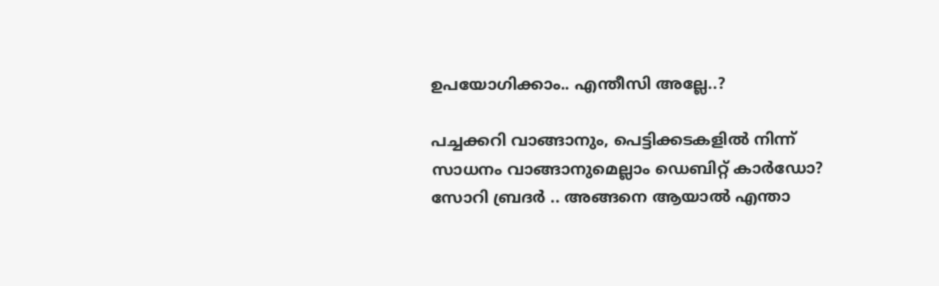ഉപയോഗിക്കാം.. എന്തീസി അല്ലേ..?

പച്ചക്കറി വാങ്ങാനും, പെട്ടിക്കടകളില്‍ നിന്ന് സാധനം വാങ്ങാനുമെല്ലാം ഡെബിറ്റ് കാര്‍ഡോ? സോറി ബ്രദര്‍ .. അങ്ങനെ ആയാല്‍ എന്താ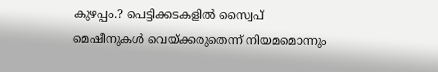കുഴപ്പം.? പെട്ടിക്കടകളില്‍ സ്വൈപ് മെഷീനുകള്‍ വെയ്ക്കരുതെന്ന് നിയമമൊന്നും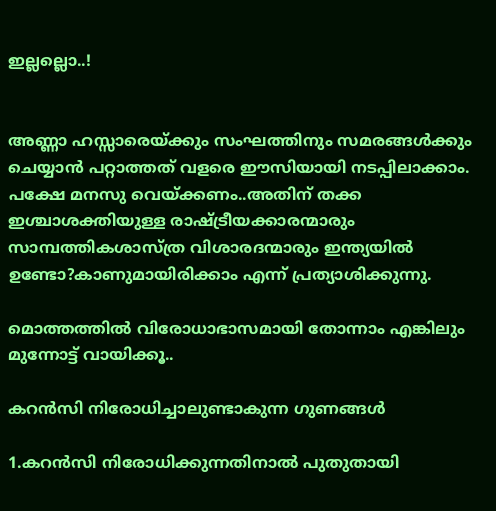ഇല്ലല്ലൊ..!


അണ്ണാ ഹസ്സാരെയ്ക്കും സംഘത്തിനും സമരങ്ങള്‍ക്കും ചെയ്യാന്‍ പറ്റാത്തത് വളരെ ഈസിയായി നടപ്പിലാക്കാം. പക്ഷേ മനസു വെയ്ക്കണം..അതിന് തക്ക ഇശ്ചാശക്തിയുള്ള രാഷ്ട്രീയക്കാരന്മാരും സാമ്പത്തികശാസ്ത്ര വിശാരദന്മാരും ഇന്ത്യയില്‍ ഉണ്ടോ?കാണുമായിരിക്കാം എന്ന് പ്രത്യാശിക്കുന്നു.

മൊത്തത്തില്‍ വിരോധാഭാസമായി തോന്നാം എങ്കിലും മുന്നോട്ട് വായിക്കൂ..

കറന്‍സി നിരോധിച്ചാലുണ്ടാകുന്ന ഗുണങ്ങള്‍

1.കറന്‍സി നിരോധിക്കുന്നതിനാല്‍ പുതുതായി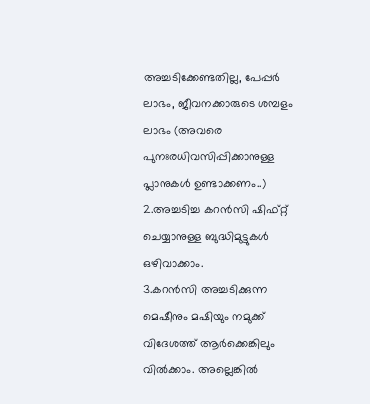അച്ചടിക്കേണ്ടതില്ല, പേപ്പര്‍ ലാഭം, ജീവനക്കാരുടെ ശമ്പളം ലാഭം (അവരെ പുനഃരധിവസിപ്പിക്കാനുള്ള പ്ലാനുകള്‍ ഉണ്ടാക്കണം..)
2.അച്ചടിച്ച കറന്‍സി ഷിഫ്റ്റ് ചെയ്യാനുള്ള ബുദ്ധിമുട്ടുകള്‍ ഒഴിവാക്കാം.
3.കറന്‍സി അച്ചടിക്കുന്ന മെഷീനും മഷിയും നമുക്ക് വിദേശത്ത് ആര്‍ക്കെങ്കിലും വില്‍ക്കാം. അല്ലെങ്കില്‍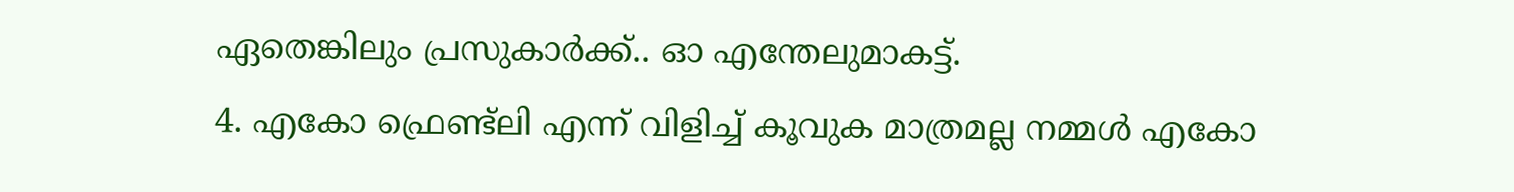ഏതെങ്കിലും പ്രസുകാര്‍ക്ക്.. ഓ എന്തേലുമാകട്ട്.
4. എകോ ഫ്രെണ്ട്ലി എന്ന് വിളിച്ച് കൂവുക മാത്രമല്ല നമ്മള്‍ എകോ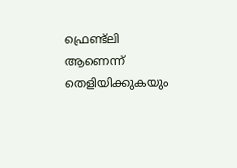ഫ്രെണ്ട്ലി ആണെന്ന് തെളിയിക്കുകയും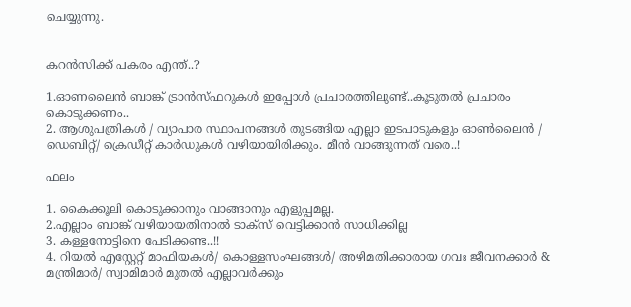ചെയ്യുന്നു.


കറന്‍സിക്ക് പകരം എന്ത്..?

1.ഓണലൈന്‍ ബാങ്ക് ട്രാന്‍സ്ഫറുകള്‍ ഇപ്പോള്‍ പ്രചാരത്തിലുണ്ട്..കൂടുതല്‍ പ്രചാരം കൊടുക്കണം..
2. ആശുപത്രികള്‍ / വ്യാപാര സ്ഥാപനങ്ങള്‍ തുടങ്ങിയ എല്ലാ ഇടപാടുകളും ഓണ്‍ലൈന്‍ / ഡെബിറ്റ്/ ക്രെഡീറ്റ് കാര്‍ഡുകള്‍ വഴിയായിരിക്കും. മീന്‍ വാങ്ങുന്നത് വരെ..!

ഫലം

1. കൈക്കൂലി കൊടുക്കാനും വാങ്ങാനും എളുപ്പമല്ല.
2.എല്ലാം ബാങ്ക് വഴിയായതിനാല്‍ ടാക്സ് വെട്ടിക്കാന്‍ സാധിക്കില്ല
3. കള്ളനോട്ടിനെ പേടിക്കണ്ട..!!
4. റിയല്‍ എസ്റ്റേറ്റ് മാഫിയകള്‍/ കൊള്ളസംഘങ്ങള്‍/ അഴിമതിക്കാരായ ഗവഃ ജീവനക്കാര്‍ & മന്ത്രിമാര്‍/ സ്വാമിമാര്‍ മുതല്‍ എല്ലാവര്‍ക്കും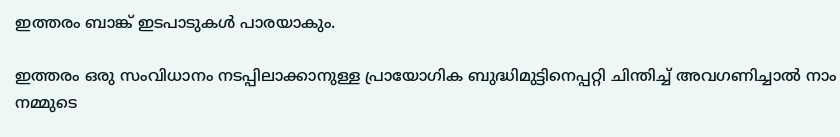ഇത്തരം ബാങ്ക് ഇടപാടുകള്‍ പാരയാകും.

ഇത്തരം ഒരു സം‌വിധാനം നടപ്പിലാക്കാനുള്ള പ്രായോഗിക ബുദ്ധിമുട്ടിനെപ്പറ്റി ചിന്തിച്ച് അവഗണിച്ചാല്‍ നാം നമ്മുടെ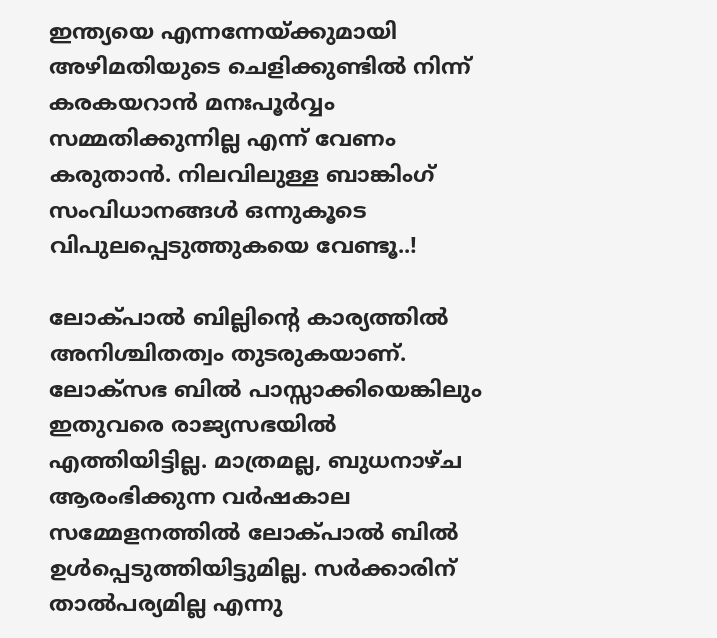ഇന്ത്യയെ എന്നന്നേയ്ക്കുമായി അഴിമതിയുടെ ചെളിക്കുണ്ടില്‍ നിന്ന് കരകയറാന്‍ മനഃപൂര്‍വ്വം സമ്മതിക്കുന്നില്ല എന്ന് വേണം കരുതാന്‍. നിലവിലുള്ള ബാങ്കിംഗ് സംവിധാനങ്ങള്‍ ഒന്നുകൂടെ വിപുലപ്പെടുത്തുകയെ വേണ്ടൂ..!

ലോക്പാല്‍ ബില്ലിന്റെ കാര്യത്തില്‍ അനിശ്ചിതത്വം തുടരുകയാണ്. ലോക്‌സഭ ബില്‍ പാസ്സാക്കിയെങ്കിലും ഇതുവരെ രാജ്യസഭയില്‍ എത്തിയിട്ടില്ല. മാത്രമല്ല, ബുധനാഴ്ച ആരംഭിക്കുന്ന വര്‍ഷകാല സമ്മേളനത്തില്‍ ലോക്പാല്‍ ബില്‍ ഉള്‍പ്പെടുത്തിയിട്ടുമില്ല. സര്‍ക്കാരിന് താല്‍പര്യമില്ല എന്നു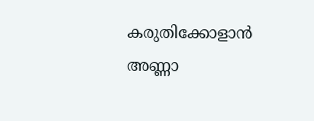കരുതിക്കോളാന്‍ അണ്ണാ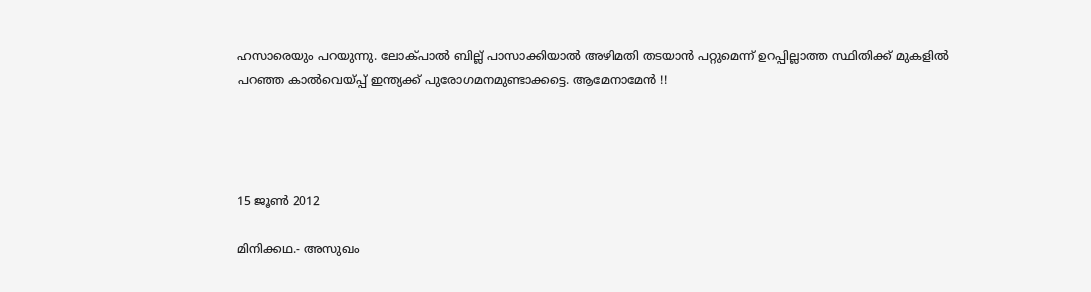ഹസാരെയും പറയുന്നു. ലോക്പാല്‍ ബില്ല് പാസാക്കിയാല്‍ അഴിമതി തടയാന്‍ പറ്റുമെന്ന് ഉറപ്പില്ലാത്ത സ്ഥിതിക്ക് മുകളില്‍ പറഞ്ഞ കാല്‍വെയ്പ്പ് ഇന്ത്യക്ക് പുരോഗമനമുണ്ടാക്കട്ടെ. ആമേനാമേന്‍ !!




15 ജൂൺ 2012

മിനിക്കഥ.- അസുഖം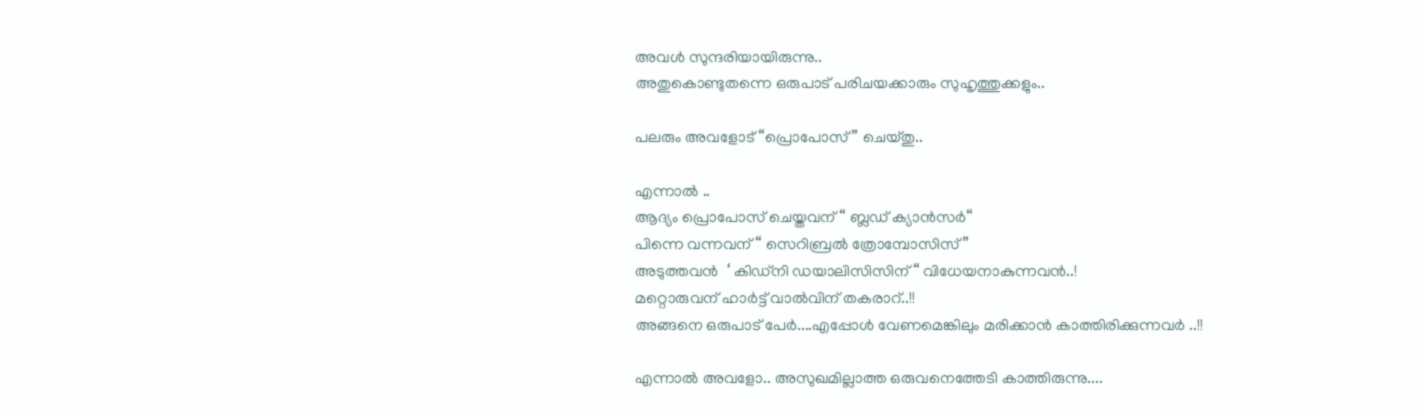അവള്‍ സുന്ദരിയായിരുന്നു..
അതുകൊണ്ടുതന്നെ ഒരുപാട് പരിചയക്കാരും സുഹൃത്തുക്കളും..

പലരും അവളോട് “പ്രൊപോസ്” ചെയ്തു..

എന്നാല്‍ ..
ആദ്യം പ്രൊപോസ് ചെയ്തവന് “ ബ്ലഡ് ക്യാന്‍സര്‍“
പിന്നെ വന്നവന് “ സെറിബ്രല്‍ ത്രോമ്പോസിസ്”
അടുത്തവന്‍  ‘ കിഡ്നി ഡയാലിസിസിന്“ വിധേയനാകുന്നവന്‍..!
മറ്റൊരുവന് ഹാര്‍ട്ട് വാല്‍വിന് തകരാറ്..!!
അങ്ങനെ ഒരുപാട് പേര്‍....എപ്പോള്‍ വേണമെങ്കിലും മരിക്കാന്‍ കാത്തിരിക്കുന്നവര്‍ ..!!

എന്നാല്‍ അവളോ.. അസുഖമില്ലാത്ത ഒരുവനെത്തേടി കാത്തിരുന്നു....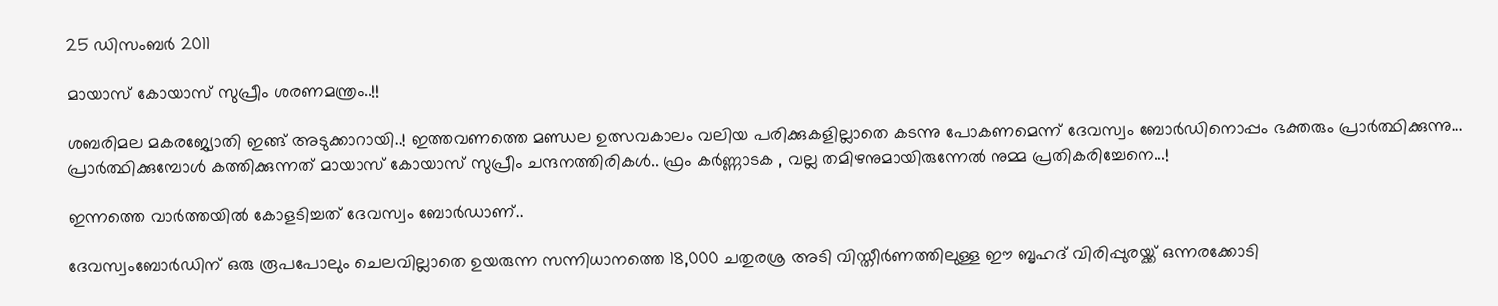25 ഡിസംബർ 2011

മായാസ് കോയാസ് സുപ്രീം ശരണമന്ത്രം..!!

ശബരിമല മകരജ്യോതി ഇങ്ങ് അടുക്കാറായി..! ഇത്തവണത്തെ മണ്ഡല ഉത്സവകാലം വലിയ പരിക്കുകളില്ലാതെ കടന്നു പോകണമെന്ന് ദേവസ്വം ബോര്‍ഡിനൊപ്പം ഭക്തരും പ്രാര്‍ത്ഥിക്കുന്നു... പ്രാര്‍ത്ഥിക്കുമ്പോള്‍ കത്തിക്കുന്നത് മായാസ് കോയാസ് സുപ്രീം ചന്ദനത്തിരികള്‍.. ഫ്രം കര്‍ണ്ണാടക , വല്ല തമിഴനുമായിരുന്നേല്‍ നുമ്മ പ്രതികരിച്ചേനെ...!

ഇന്നത്തെ വാര്‍ത്തയില്‍ കോളടിച്ചത് ദേവസ്വം ബോര്‍ഡാണ്..

ദേവസ്വംബോര്‍ഡിന് ഒരു രൂപപോലും ചെലവില്ലാതെ ഉയരുന്ന സന്നിധാനത്തെ 18,000 ചതുരശ്ര അടി വിസ്തീര്‍ണത്തിലുള്ള ഈ ബൃഹദ് വിരിപ്പുരയ്ക്ക് ഒന്നരക്കോടി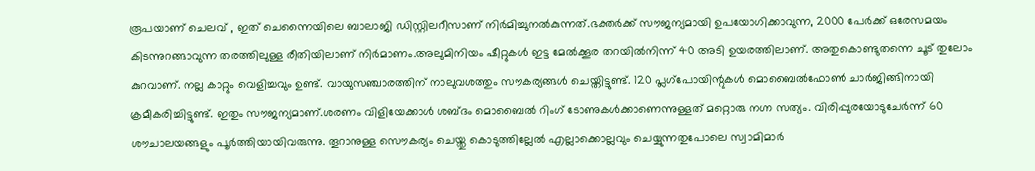രൂപയാണ് ചെലവ് , ഇത് ചെന്നൈയിലെ ബാലാജി ഡിസ്റ്റിലറീസാണ് നിര്‍മിച്ചുനല്‍കുന്നത്.ഭക്തര്‍ക്ക് സൗജന്യമായി ഉപയോഗിക്കാവുന്ന, 2000 പേര്‍ക്ക് ഒരേസമയം കിടന്നുറങ്ങാവുന്ന തരത്തിലുള്ള രീതിയിലാണ് നിര്‍മാണം.അലുമിനിയം ഷീറ്റുകള്‍ ഇട്ട മേല്‍ക്കൂര തറയില്‍നിന്ന് 40 അടി ഉയരത്തിലാണ്. അതുകൊണ്ടുതന്നെ ചൂട് തുലോം കുറവാണ്. നല്ല കാറ്റും വെളിച്ചവും ഉണ്ട്. വായുസഞ്ചാരത്തിന് നാലുവശത്തും സൗകര്യങ്ങള്‍ ചെയ്തിട്ടുണ്ട്. 120 പ്ലഗ്‌പോയിന്റുകള്‍ മൊബൈല്‍ഫോണ്‍ ചാര്‍ജിങ്ങിനായി ക്രമീകരിച്ചിട്ടുണ്ട്. ഇതും സൗജന്യമാണ്.ശരണം വിളിയേക്കാള്‍ ശബ്ദം മൊബൈല്‍ റിംഗ് ടോണുകള്‍ക്കാണെന്നുള്ളത് മറ്റൊരു നഗ്ന സത്യം. വിരിപ്പുരയോടുചേര്‍ന്ന് 60 ശൗചാലയങ്ങളും പൂര്‍ത്തിയായിവരുന്നു. തൂറാനുള്ള സൌകര്യം ചെയ്തു കൊടുത്തില്ലേല്‍ എല്ലാക്കൊല്ലവും ചെയ്യുന്നതുപോലെ സ്വാമിമാര്‍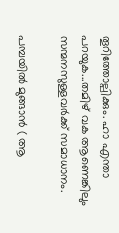തൂറിത്തോല്പിക്കും. ഹാ എന്താ പറയുക...തമിഴ് വക ആണെങ്കിലും സന്മനസുള്ളവര്‍ക്ക് സമാധാനം.

പമ്പയില്‍ മുങ്ങാന്‍ ( ആ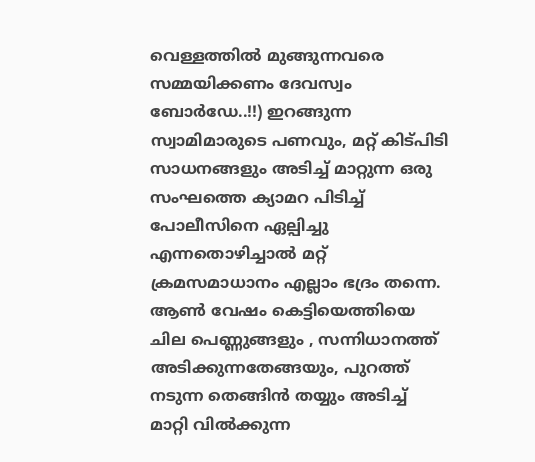വെള്ളത്തില്‍ മുങ്ങുന്നവരെ സമ്മയിക്കണം ദേവസ്വം ബോര്‍ഡേ..!!) ഇറങ്ങുന്ന സ്വാമിമാരുടെ പണവും, മറ്റ് കിട്പിടി സാധനങ്ങളും അടിച്ച് മാറ്റുന്ന ഒരു സംഘത്തെ ക്യാമറ പിടിച്ച് പോലീസിനെ ഏല്പിച്ചു എന്നതൊഴിച്ചാല്‍ മറ്റ് ക്രമസമാധാനം എല്ലാം ഭദ്രം തന്നെ. ആണ്‍ വേഷം കെട്ടിയെത്തിയെ ചില പെണ്ണുങ്ങളും , സന്നിധാനത്ത് അടിക്കുന്നതേങ്ങയും, പുറത്ത് നടുന്ന തെങ്ങിന്‍ തയ്യും അടിച്ച് മാറ്റി വില്‍ക്കുന്ന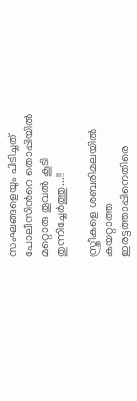സംഘങ്ങളെയും പിടിച്ചത് പോലീസിന്‍റെ തൊപ്പിയില്‍ മറ്റൊരു തൂവല്‍ കൂടി തുന്നിച്ചേര്‍ത്തു...!!

സ്ത്രീകളെ ശബരിമലയില്‍ കയറ്റാത്ത ഇരട്ടത്താപ്പിനെതിരെ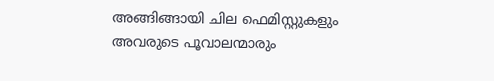അങ്ങിങ്ങായി ചില ഫെമിസ്റ്റുകളും അവരുടെ പൂവാലന്മാരും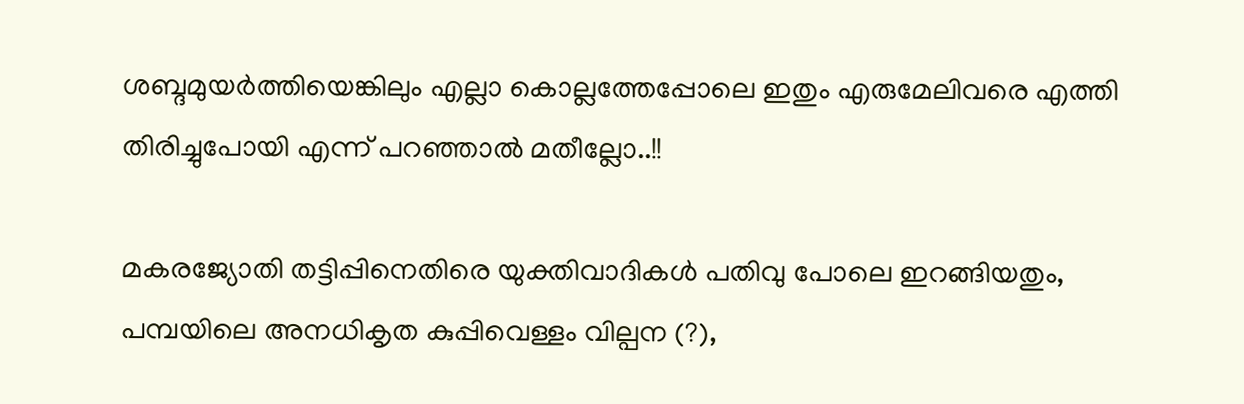ശബ്ദമുയര്‍ത്തിയെങ്കിലും എല്ലാ കൊല്ലത്തേപ്പോലെ ഇതും എരുമേലിവരെ എത്തി തിരിച്ചുപോയി എന്ന് പറഞ്ഞാല്‍ മതീല്ലോ..!!

മകരജ്യോതി തട്ടിപ്പിനെതിരെ യുക്തിവാദികള്‍ പതിവു പോലെ ഇറങ്ങിയതും, പമ്പയിലെ അനധികൃത കുപ്പിവെള്ളം വില്പന (?),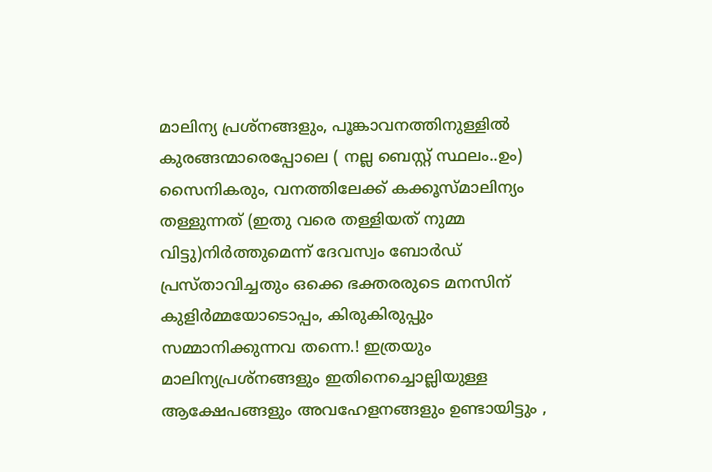മാലിന്യ പ്രശ്നങ്ങളും, പൂങ്കാവനത്തിനുള്ളില്‍ കുരങ്ങന്മാരെപ്പോലെ ( നല്ല ബെസ്റ്റ് സ്ഥലം..ഉം) സൈനികരും, വനത്തിലേക്ക് കക്കൂസ്മാലിന്യം തള്ളുന്നത് (ഇതു വരെ തള്ളിയത് നുമ്മ വിട്ടു)നിര്‍ത്തുമെന്ന് ദേവസ്വം ബോര്‍ഡ് പ്രസ്താവിച്ചതും ഒക്കെ ഭക്തരരുടെ മനസിന് കുളിര്‍മ്മയോടൊപ്പം, കിരുകിരുപ്പും സമ്മാനിക്കുന്നവ തന്നെ.! ഇത്രയും മാലിന്യപ്രശ്നങ്ങളും ഇതിനെച്ചൊല്ലിയുള്ള ആക്ഷേപങ്ങളും അവഹേളനങ്ങളും ഉണ്ടായിട്ടും ,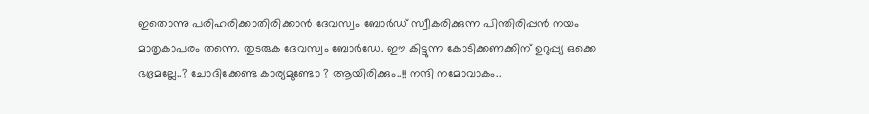ഇതൊന്നു പരിഹരിക്കാതിരിക്കാന്‍ ദേവസ്വം ബോര്‍ഡ് സ്വീകരിക്കുന്ന പിന്തിരിപ്പന്‍ നയം മാതൃകാപരം തന്നെ. തുടരുക ദേവസ്വം ബോര്‍ഡേ. ഈ കിട്ടുന്ന കോടിക്കണക്കിന് ഉറുപ്പ്യ ഒക്കെ ഭഭ്രമല്ലേ..? ചോദിക്കേണ്ട കാര്യമുണ്ടോ ? ആയിരിക്കും..!! നന്ദി നമോവാകം..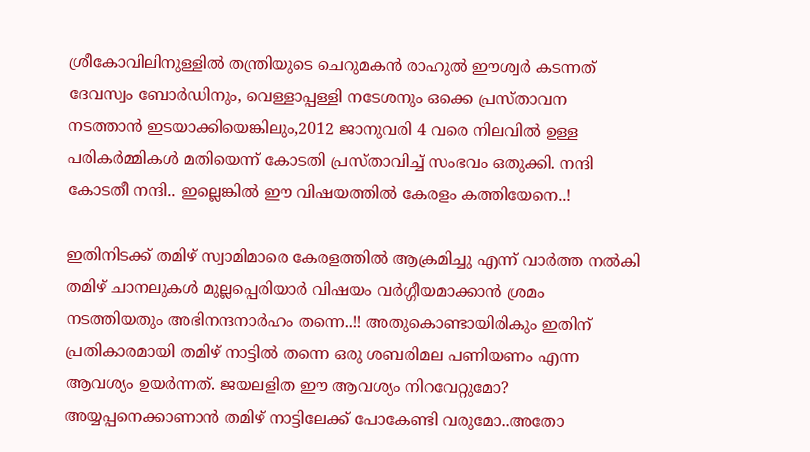ശ്രീകോവിലിനുള്ളില്‍ തന്ത്രിയുടെ ചെറുമകന്‍ രാഹുല്‍ ഈശ്വര്‍ കടന്നത് ദേവസ്വം ബോര്‍ഡിനും, വെള്ളാപ്പള്ളി നടേശനും ഒക്കെ പ്രസ്താവന നടത്താന്‍ ഇടയാക്കിയെങ്കിലും,2012 ജാനുവരി 4 വരെ നിലവില്‍ ഉള്ള പരികര്‍മ്മികള്‍ മതിയെന്ന് കോടതി പ്രസ്താവിച്ച് സംഭവം ഒതുക്കി. നന്ദി കോടതീ നന്ദി.. ഇല്ലെങ്കില്‍ ഈ വിഷയത്തില്‍ കേരളം കത്തിയേനെ..!

ഇതിനിടക്ക് തമിഴ് സ്വാമിമാരെ കേരളത്തില്‍ ആക്രമിച്ചു എന്ന് വാര്‍ത്ത നല്‍കി തമിഴ് ചാനലുകള്‍ മുല്ലപ്പെരിയാര്‍ വിഷയം വര്‍ഗ്ഗീയമാക്കാന്‍ ശ്രമം നടത്തിയതും അഭിനന്ദനാര്‍ഹം തന്നെ..!! അതുകൊണ്ടായിരികും ഇതിന് പ്രതികാരമായി തമിഴ് നാട്ടില്‍ തന്നെ ഒരു ശബരിമല പണിയണം എന്ന ആവശ്യം ഉയര്‍ന്നത്. ജയലളിത ഈ ആവശ്യം നിറവേറ്റുമോ? അയ്യപ്പനെക്കാണാന്‍ തമിഴ് നാട്ടിലേക്ക് പോകേണ്ടി വരുമോ..അതോ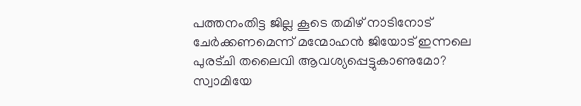പത്തനംതിട്ട ജില്ല കൂടെ തമിഴ് നാടിനോട് ചേര്‍ക്കണമെന്ന് മന്മോഹന്‍ ജിയോട് ഇന്നലെ പുരട്ചി തലൈവി ആവശ്യപ്പെട്ടുകാണുമോ? സ്വാമിയേ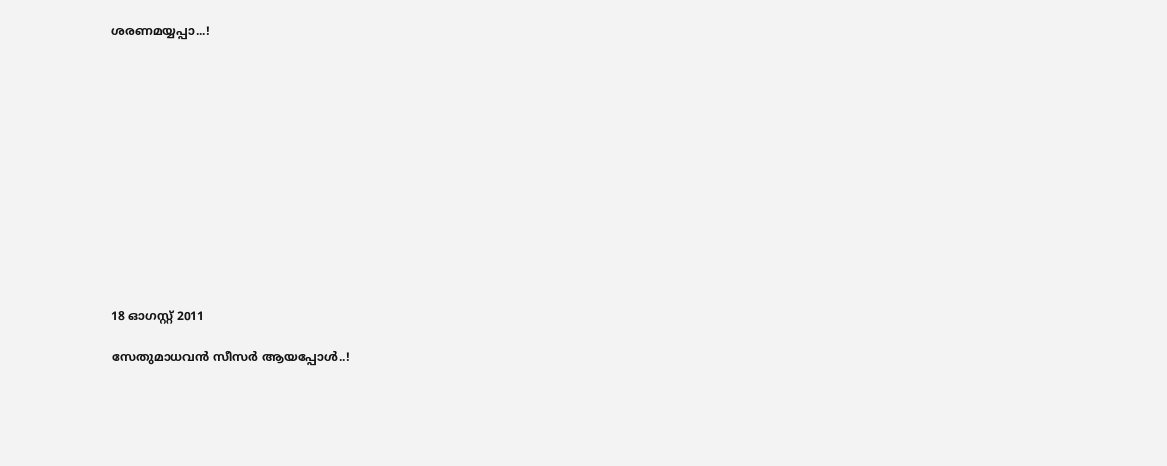ശരണമയ്യപ്പാ...!













18 ഓഗസ്റ്റ് 2011

സേതുമാധവന്‍ സീസര്‍ ആയപ്പോള്‍..!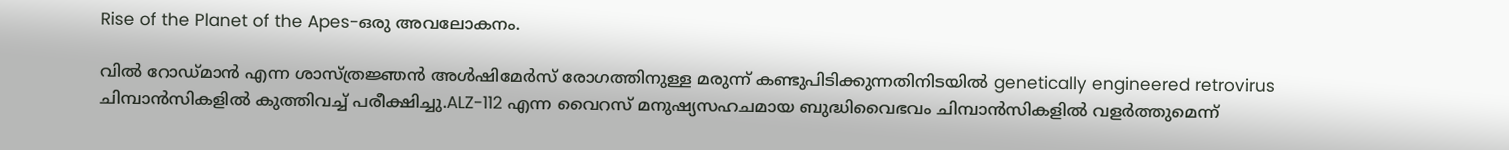Rise of the Planet of the Apes-ഒരു അവലോകനം.

വില്‍ റോഡ്മാന്‍ എന്ന ശാസ്ത്രജ്ഞന്‍ അള്‍ഷിമേര്‍സ് രോഗത്തിനുള്ള മരുന്ന് കണ്ടുപിടിക്കുന്നതിനിടയില്‍ genetically engineered retrovirus ചിമ്പാന്‍സികളില്‍ കുത്തിവച്ച് പരീക്ഷിച്ചു.ALZ-112 എന്ന വൈറസ് മനുഷ്യസഹചമായ ബുദ്ധിവൈഭവം ചിമ്പാന്‍സികളില്‍ വളര്‍ത്തുമെന്ന്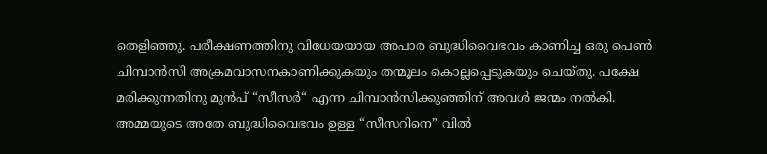തെളിഞ്ഞു. പരീക്ഷണത്തിനു വിധേയയായ അപാര ബുദ്ധിവൈഭവം കാണിച്ച ഒരു പെണ്‍ ചിമ്പാന്‍സി അക്രമവാസനകാണിക്കുകയും തന്മൂലം കൊല്ലപ്പെടുകയും ചെയ്തു. പക്ഷേ മരിക്കുന്നതിനു മുന്‍പ് “സീസര്‍“ എന്ന ചിമ്പാന്‍സിക്കുഞ്ഞിന് അവള്‍ ജന്മം നല്‍കി. അമ്മയുടെ അതേ ബുദ്ധിവൈഭവം ഉള്ള “സീസറിനെ” വില്‍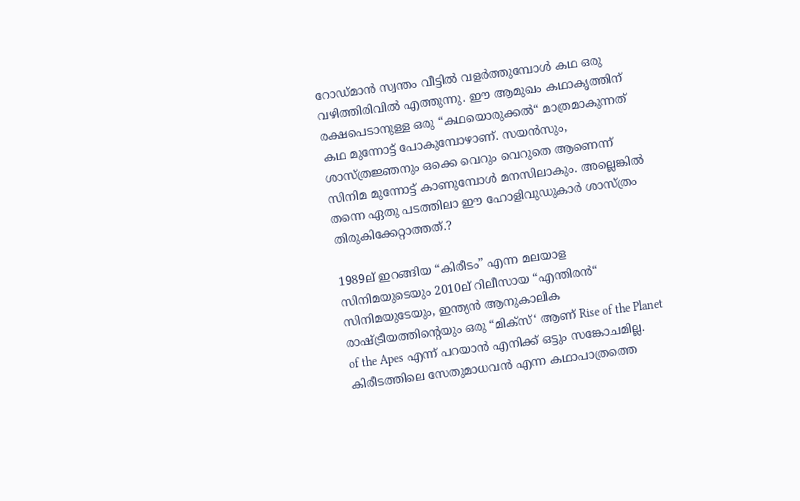റോഡ്മാന്‍ സ്വന്തം വീട്ടില്‍ വളര്‍ത്തുമ്പോള്‍ കഥ ഒരു വഴിത്തിരിവില്‍ എത്തുന്നു. ഈ ആമുഖം കഥാകൃത്തിന് രക്ഷപെടാനുള്ള ഒരു “കഥയൊരുക്കല്‍“ മാത്രമാകുന്നത് കഥ മുന്നോട്ട് പോകുമ്പോഴാണ്. സയന്‍സും, ശാസ്ത്രജ്ഞനും ഒക്കെ വെറും വെറുതെ ആണെന്ന് സിനിമ മുന്നോട്ട് കാണുമ്പോള്‍ മനസിലാകും. അല്ലെങ്കില്‍ തന്നെ ഏതു പടത്തിലാ ഈ ഹോളിവുഡുകാര്‍ ശാസ്ത്രം തിരുകിക്കേറ്റാത്തത്.?

1989ല് ഇറങ്ങിയ “കിരീടം” എന്ന മലയാള സിനിമയുടെയും 2010ല് റിലീസായ “എന്തിരന്‍“ സിനിമയുടേയും, ഇന്ത്യന്‍ ആനുകാലിക രാഷ്ട്രീയത്തിന്‍റെയും ഒരു “മിക്സ്‘ ആണ് Rise of the Planet of the Apes എന്ന് പറയാന്‍ എനിക്ക് ഒട്ടും സങ്കോചമില്ല. കിരീടത്തിലെ സേതുമാധവന്‍ എന്ന കഥാപാത്രത്തെ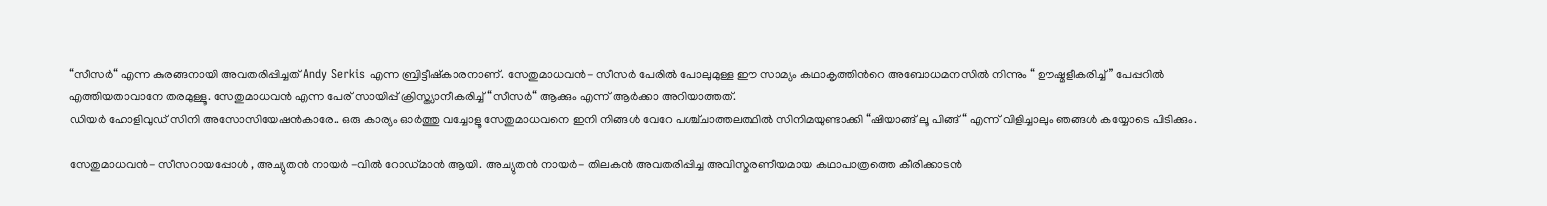“സീസര്‍“ എന്ന കുരങ്ങനായി അവതരിപ്പിച്ചത് Andy Serkis എന്ന ബ്രിട്ടീഷ്കാരനാണ്. സേതുമാധവന്‍- സീസര്‍ പേരില്‍ പോലുമുള്ള ഈ സാമ്യം കഥാകൃത്തിന്‍റെ അബോധമനസില്‍ നിന്നും “ ഊഷ്മളീകരിച്ച്” പേപ്പറില്‍ എത്തിയതാവാനേ തരമുള്ളൂ. സേതുമാധവന്‍ എന്ന പേര് സായിപ്പ് ക്രിസ്ത്യാനീകരിച്ച് “സീസര്‍“ ആക്കും എന്ന് ആര്‍ക്കാ അറിയാത്തത്.
ഡിയര്‍ ഹോളിവുഡ് സിനി അസോസിയേഷന്‍കാരേ.. ഒരു കാര്യം ഓര്‍ത്തു വച്ചോളൂ സേതുമാധവനെ ഇനി നിങ്ങള്‍ വേറേ പശ്ച്ചാത്തലത്ഥില്‍ സിനിമയുണ്ടാക്കി “ഷിയാങ്ങ് ലൂ പിങ്ങ് “ എന്ന് വിളിച്ചാലും ഞങ്ങള്‍ കയ്യോടെ പിടിക്കും.

സേതുമാധവന്‍- സീസറായപ്പോള്‍ , അച്യുതന്‍ നായര്‍ -വില്‍ റോഡ്മാന്‍ ആയി. അച്യുതന്‍ നായര്‍- തിലകന്‍ അവതരിപ്പിച്ച അവിസ്മരണീയമായ കഥാപാത്രത്തെ കീരിക്കാടന്‍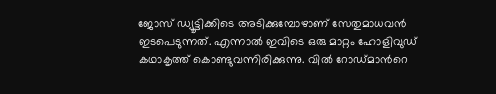ജോസ് ഡ്യൂട്ടിക്കിടെ അടിക്കുമ്പോഴാണ് സേതുമാധവന്‍ ഇടപെടുന്നത്. എന്നാല്‍ ഇവിടെ ഒരു മാറ്റം ഹോളിവുഡ് കഥാകൃത്ത് കൊണ്ടുവന്നിരിക്കുന്നു. വില്‍ റോഡ്മാന്‍റെ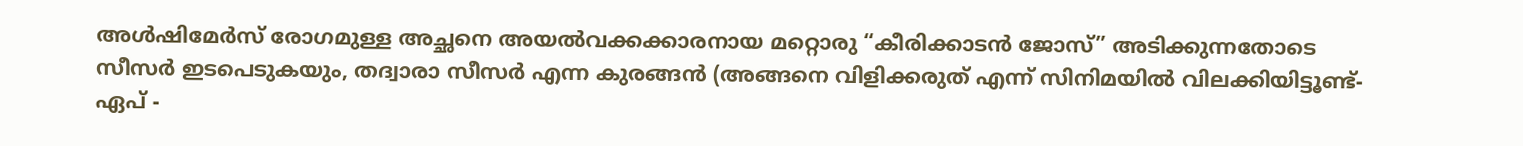അള്‍ഷിമേര്‍സ് രോഗമുള്ള അച്ഛനെ അയല്‍വക്കക്കാരനായ മറ്റൊരു “കീരിക്കാടന്‍ ജോസ്” അടിക്കുന്നതോടെ സീസര്‍ ഇടപെടുകയും, തദ്വാരാ സീസര്‍ എന്ന കുരങ്ങന്‍‍ (അങ്ങനെ വിളിക്കരുത് എന്ന് സിനിമയില്‍ വിലക്കിയിട്ടൂണ്ട്- ഏപ് -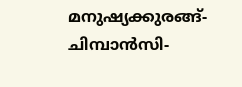മനുഷ്യക്കുരങ്ങ്-ചിമ്പാന്‍സി-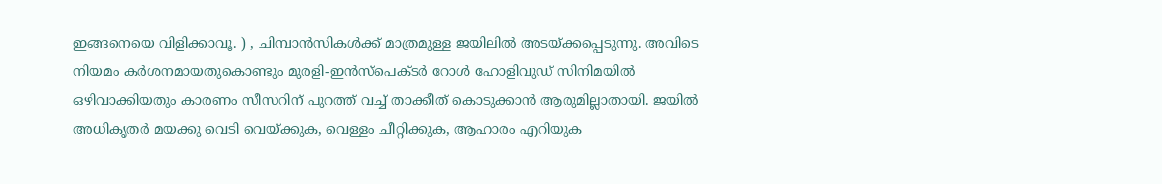ഇങ്ങനെയെ വിളിക്കാവൂ. ) , ചിമ്പാന്‍സികള്‍ക്ക് മാത്രമുള്ള ജയിലില്‍ അടയ്ക്കപ്പെടുന്നു. അവിടെ നിയമം കര്‍ശനമായതുകൊണ്ടും മുരളി-ഇന്‍സ്പെക്ടര്‍ റോള്‍ ഹോളിവുഡ് സിനിമയില്‍ ഒഴിവാക്കിയതും കാരണം സീസറിന് പുറത്ത് വച്ച് താക്കീത് കൊടുക്കാന്‍ ആരുമില്ലാതായി. ജയില്‍ അധികൃതര്‍ മയക്കു വെടി വെയ്ക്കുക, വെള്ളം ചീറ്റിക്കുക, ആഹാരം എറിയുക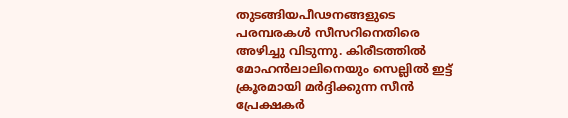തുടങ്ങിയപീഢനങ്ങളുടെ പരമ്പരകള്‍ സീസറിനെതിരെ അഴിച്ചു വിടുന്നു. കിരീടത്തില്‍ മോഹന്‍ലാലിനെയും സെല്ലില്‍ ഇട്ട് ക്രൂരമായി മര്‍ദ്ദിക്കുന്ന സീന്‍ പ്രേക്ഷകര്‍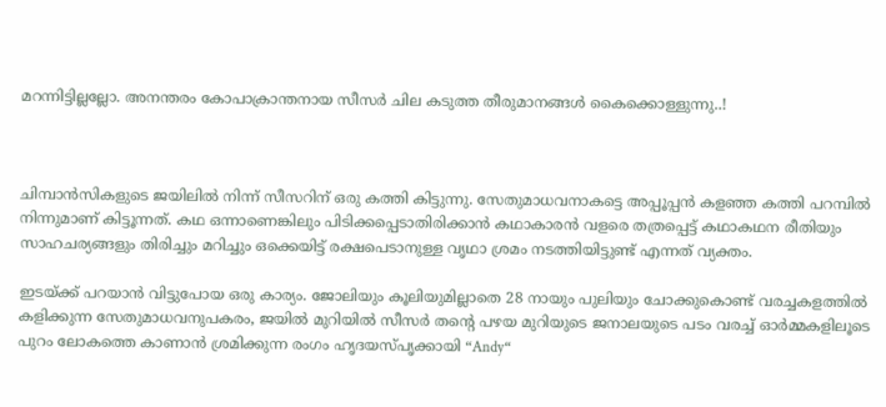മറന്നിട്ടില്ലല്ലോ. അനന്തരം കോപാക്രാന്തനായ സീസര്‍ ചില കടുത്ത തീരുമാനങ്ങള്‍ കൈക്കൊള്ളുന്നു..!



ചിമ്പാന്‍‍സികളുടെ ജയിലില്‍ നിന്ന് സീസറിന് ഒരു കത്തി കിട്ടുന്നു. സേതുമാധവനാകട്ടെ അപ്പൂപ്പന്‍ കളഞ്ഞ കത്തി പറമ്പില്‍ നിന്നുമാണ് കിട്ടൂന്നത്. കഥ ഒന്നാണെങ്കിലും പിടിക്കപ്പെടാതിരിക്കാന്‍ കഥാകാരന്‍ വളരെ തത്രപ്പെട്ട് കഥാകഥന രീതിയും സാഹചര്യങ്ങളും തിരിച്ചും മറിച്ചും ഒക്കെയിട്ട് രക്ഷപെടാനുള്ള വൃഥാ ശ്രമം നടത്തിയിട്ടുണ്ട് എന്നത് വ്യക്തം.

ഇടയ്ക്ക് പറയാന്‍ വിട്ടുപോയ ഒരു കാര്യം. ജോലിയും കൂലിയുമില്ലാതെ 28 നായും പുലിയും ചോക്കുകൊണ്ട് വരച്ചകളത്തില്‍ കളിക്കുന്ന സേതുമാധവനുപകരം, ജയില്‍ മുറിയില്‍ സീസര്‍ തന്‍റെ പഴയ മുറിയുടെ ജനാലയുടെ പടം വരച്ച് ഓര്‍മ്മകളിലൂടെ പുറം ലോകത്തെ കാണാന്‍ ശ്രമിക്കുന്ന രംഗം ഹൃദയസ്പൃക്കായി “Andy“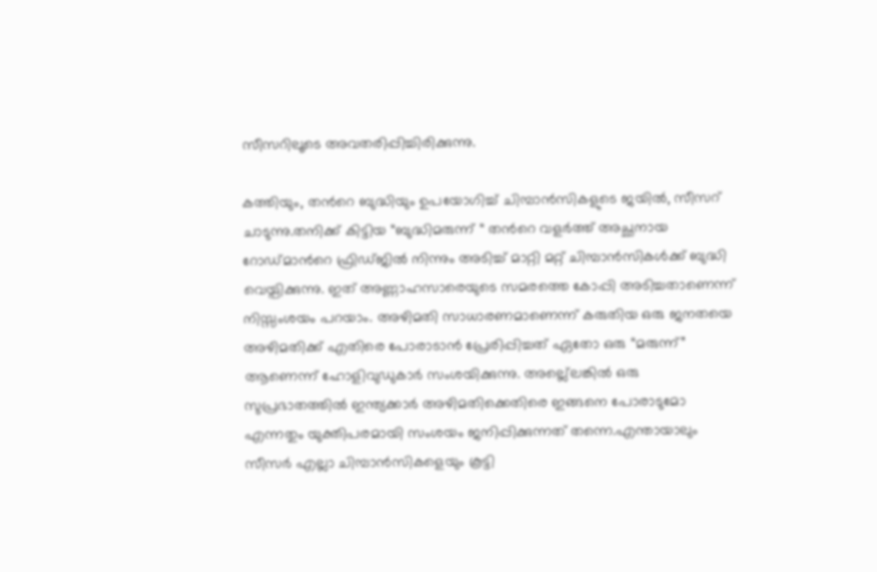സീസറിലൂടെ അവതരിപ്പിച്ചിരിക്കുന്നു.

കത്തിയും, തന്‍റെ ബുദ്ധിയും ഉപയോഗിച്ച് ചിമ്പാന്‍സികളുടെ ജയില്‍, സീസറ് ചാടുന്നു.തനിക്ക് കിട്ടിയ “ബുദ്ധിമരുന്ന് “ തന്‍റെ വളര്‍ത്ത് അച്ഛനായ റോഡ്മാന്‍റെ ഫ്രിഡ്ജില്‍ നിന്നും അടിച്ച് മാറ്റി മറ്റ് ചിമ്പാന്‍സികള്‍ക്ക് ബുദ്ധി വെയ്പിക്കുന്നു. ഇത് അണ്ണാഹസാരെയുടെ സമരത്തെ കോപ്പി അടിച്ചതാണെന്ന് നിസ്സംശയം പറയാം. അഴിമതി സാധാരണമാണെന്ന് കരുതിയ ഒരു ജനതയെ അഴിമതിക്ക് എതിരെ പോരാടാന്‍ പ്രേരിപ്പിച്ചത് ഏതോ ഒരു “മരുന്ന്” ആണെന്ന് ഹോളിവുഡുകാര്‍ സംശയിക്കുന്നു. അല്ല്ലെങ്കില്‍ ഒരു സുപ്രഭാതത്തില്‍ ഇന്ത്യക്കാര്‍ അഴിമതിക്കെതിരെ ഇങ്ങനെ പോരാടുമോ എന്നതും യുക്തിപരമായി സംശയം ജനിപ്പിക്കുന്നത് തന്നെ.എന്തായാലും സീസര്‍ എല്ലാ ചിമ്പാന്‍സികളെയും കൂട്ടി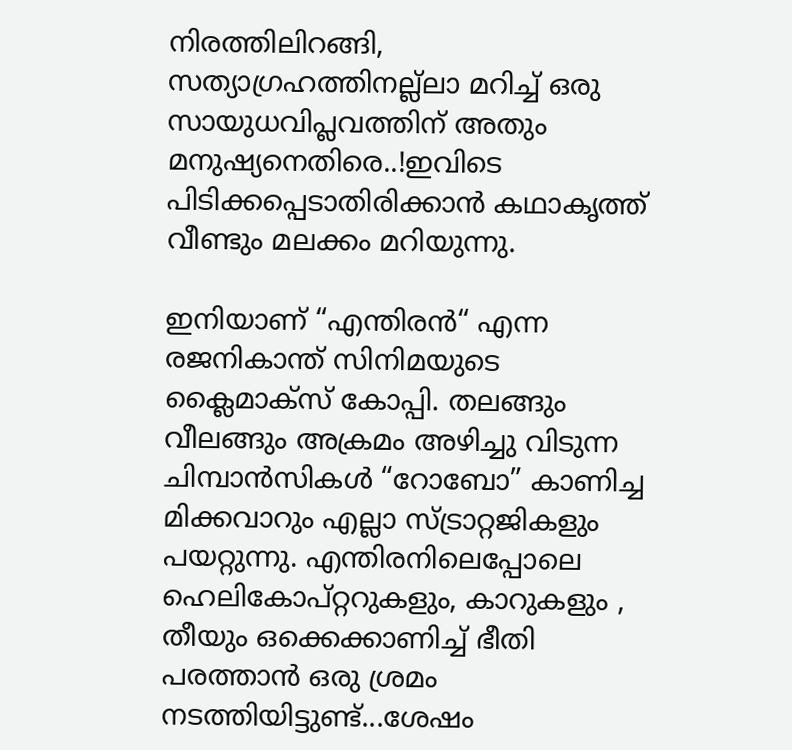നിരത്തിലിറങ്ങി, സത്യാഗ്രഹത്തിനല്ല്ലാ മറിച്ച് ഒരു സായുധവിപ്ലവത്തിന് അതും മനുഷ്യനെതിരെ..!ഇവിടെ പിടിക്കപ്പെടാതിരിക്കാന്‍ കഥാകൃത്ത് വീണ്ടും മലക്കം മറിയുന്നു.

ഇനിയാണ് “എന്തിരന്‍“ എന്ന രജനികാന്ത് സിനിമയുടെ ക്ലൈമാക്സ് കോപ്പി. തലങ്ങും വീലങ്ങും അക്രമം അഴിച്ചു വിടുന്ന ചിമ്പാന്‍സികള്‍ “റോബോ” കാണിച്ച മിക്കവാറും എല്ലാ സ്ട്രാറ്റജികളും പയറ്റുന്നു. എന്തിരനിലെപ്പോലെ
ഹെലികോപ്റ്ററുകളും, കാറുകളും , തീയും ഒക്കെക്കാണിച്ച് ഭീതി പരത്താന്‍ ഒരു ശ്രമം നടത്തിയിട്ടുണ്ട്...ശേഷം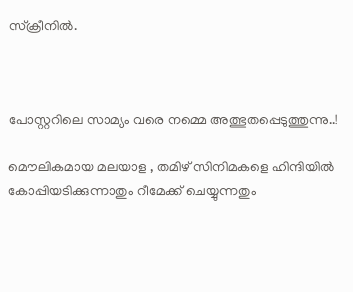സ്ക്രീനില്‍.



പോസ്റ്ററിലെ സാമ്യം വരെ നമ്മെ അത്ഭുതപ്പെടുത്തുന്നു..!

മൌലികമായ മലയാള , തമിഴ് സിനിമകളെ ഹിന്ദിയില്‍ കോപ്പിയടിക്കുന്നാതും റീമേക്ക് ചെയ്യുന്നതും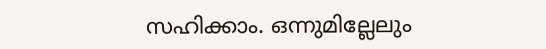സഹിക്കാം. ഒന്നുമില്ലേലും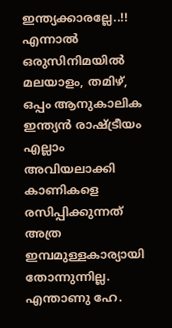ഇന്ത്യക്കാരല്ലേ..!! എന്നാല്‍ ഒരുസിനിമയില്‍ മലയാളം, തമിഴ്, ഒപ്പം ആനുകാലിക ഇന്ത്യന്‍ രാഷ്ട്രീയം എല്ലാം അവിയലാക്കി കാണികളെ രസിപ്പിക്കുന്നത് അത്ര ഇമ്പമുള്ളകാര്യായി തോന്നുന്നില്ല. എന്താണു ഹേ.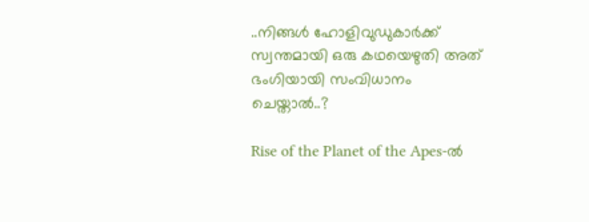..നിങ്ങള്‍ ഹോളിവുഡുകാര്‍ക്ക് സ്വന്തമായി ഒരു കഥയെഴുതി അത് ഭംഗിയായി സം‌വിധാനം ചെയ്താല്‍..?

Rise of the Planet of the Apes-ല്‍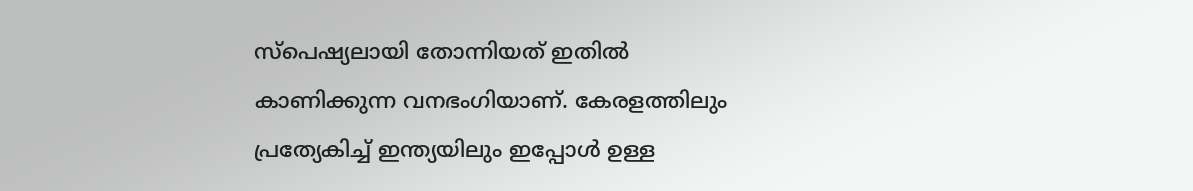സ്പെഷ്യലായി തോന്നിയത് ഇതില്‍ കാണിക്കുന്ന വനഭംഗിയാണ്. കേരളത്തിലും പ്രത്യേകിച്ച് ഇന്ത്യയിലും ഇപ്പോള്‍ ഉള്ള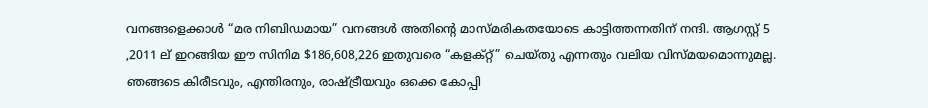വനങ്ങളെക്കാള്‍ “മര നിബിഡമായ” വനങ്ങള്‍ അതിന്‍റെ മാസ്മരികതയോടെ കാട്ടിത്തന്നതിന് നന്ദി. ആഗസ്റ്റ് 5 ,2011 ല് ഇറങ്ങിയ ഈ സിനിമ $186,608,226 ഇതുവരെ “കളക്റ്റ്” ചെയ്തു എന്നതും വലിയ വിസ്മയമൊന്നുമല്ല. ഞങ്ങടെ കിരീടവും, എന്തിരനും, രാഷ്ട്രീയവും ഒക്കെ കോപ്പി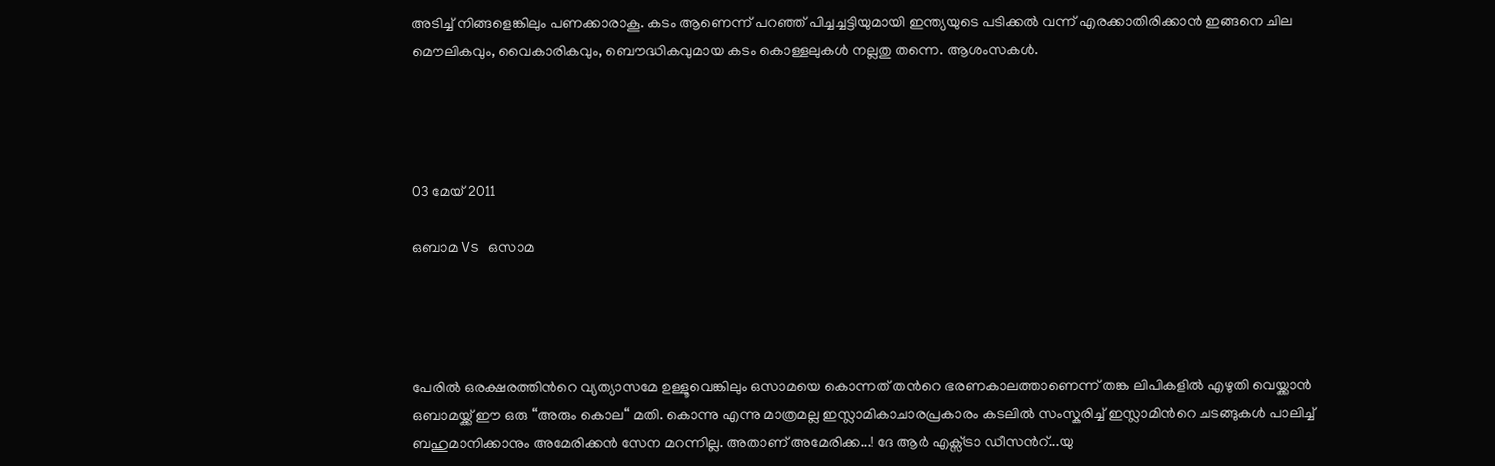അടിച്ച് നിങ്ങളെങ്കിലും പണക്കാരാകൂ. കടം ആണെന്ന് പറഞ്ഞ് പിച്ചച്ചട്ടിയുമായി ഇന്ത്യയുടെ പടിക്കല്‍ വന്ന് എരക്കാതിരിക്കാന്‍ ഇങ്ങനെ ചില മൌലികവും, വൈകാരികവും, ബൌദ്ധികവുമായ കടം കൊള്ളലുകള്‍ നല്ലതു തന്നെ. ആശംസകള്‍.




03 മേയ് 2011

ഒബാമ Vs ഒസാമ




പേരില്‍ ഒരക്ഷരത്തിന്‍റെ വ്യത്യാസമേ ഉള്ളൂവെങ്കിലും ഒസാമയെ കൊന്നത് തന്‍റെ ഭരണകാലത്താണെന്ന് തങ്ക ലിപികളില്‍ എഴുതി വെയ്ക്കാന്‍ ഒബാമയ്ക്ക് ഈ ഒരു “അരും കൊല“ മതി. കൊന്നു എന്നു മാത്രമല്ല ഇസ്ലാമികാചാരപ്രകാരം കടലില്‍ സംസ്കരിച്ച് ഇസ്ലാമിന്‍റെ ചടങ്ങുകള്‍ പാലിച്ച് ബഹുമാനിക്കാനും അമേരിക്കന്‍ സേന മറന്നില്ല. അതാണ് അമേരിക്ക...! ദേ ആര്‍ എക്സ്ട്രാ ഡീസന്‍റ്...യു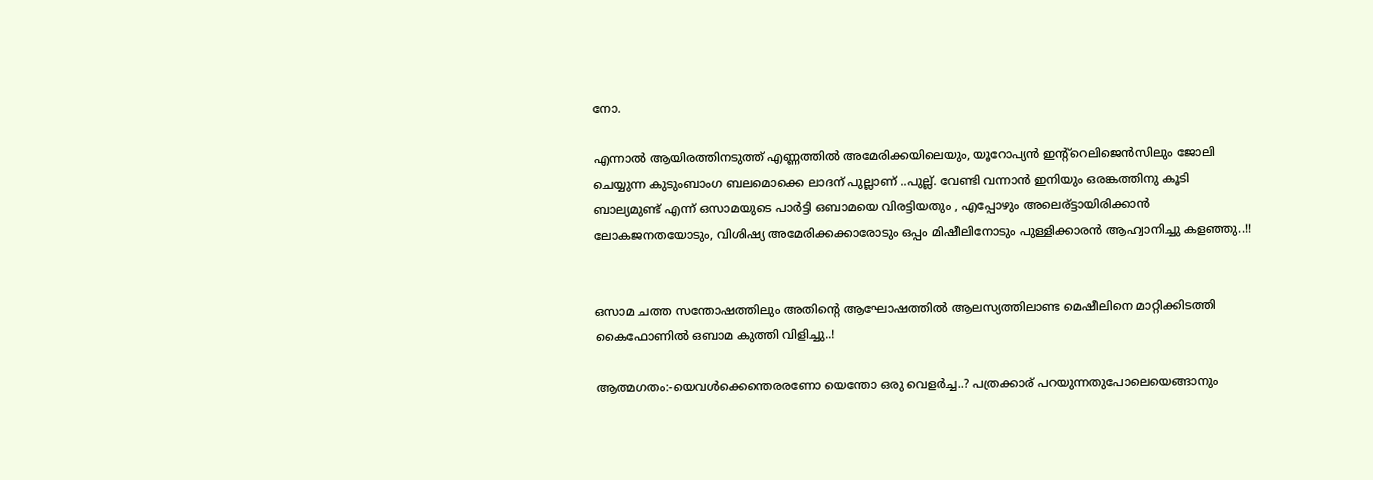നോ.

എന്നാല്‍ ആയിരത്തിനടുത്ത് എണ്ണത്തില്‍ അമേരിക്കയിലെയും, യൂറോപ്യന്‍ ഇന്റ്റെലിജെന്‍സിലും ജോലി ചെയ്യുന്ന കുടുംബാംഗ ബലമൊക്കെ ലാദന് പുല്ലാണ് ..പുല്ല്. വേണ്ടി വന്നാന്‍ ഇനിയും ഒരങ്കത്തിനു കൂടി ബാല്യമുണ്ട് എന്ന് ഒസാമയുടെ പാര്‍ട്ടി ഒബാമയെ വിരട്ടിയതും , എപ്പോഴും അലെര്ട്ടായിരിക്കാന്‍ ലോകജനതയോടും, വിശിഷ്യ അമേരിക്കക്കാരോടും ഒപ്പം മിഷീലിനോടും പുള്ളിക്കാരന്‍ ആഹ്വാനിച്ചു കളഞ്ഞു..!!


ഒസാമ ചത്ത സന്തോഷത്തിലും അതിന്‍റെ ആഘോഷത്തില്‍ ആലസ്യത്തിലാണ്ട‍ മെഷീലിനെ മാറ്റിക്കിടത്തി കൈഫോണില്‍ ഒബാമ കുത്തി വിളിച്ചു..!

ആത്മഗതം:-യെവള്‍ക്കെന്തെരരണോ യെന്തോ ഒരു വെളര്‍ച്ച..? പത്രക്കാര് പറയുന്നതുപോലെയെങ്ങാനും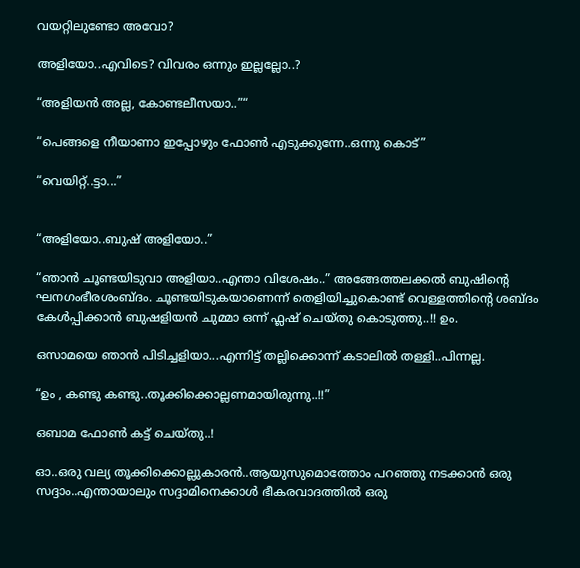വയറ്റിലുണ്ടോ അവോ?

അളിയോ..എവിടെ? വിവരം ഒന്നും ഇല്ലല്ലോ..?

“അളിയന്‍ അല്ല, കോണ്ടലീസയാ..”“

“പെങ്ങളെ നീയാണാ ഇപ്പോഴും ഫോണ്‍ എടുക്കുന്നേ..ഒന്നു കൊട്”

“വെയിറ്റ്..ട്ടാ...”


“അളിയോ..ബുഷ് അളിയോ..”

“ഞാന്‍ ചൂണ്ടയിടുവാ അളിയാ..എന്താ വിശേഷം..” അങ്ങേത്തലക്കല്‍ ബുഷിന്‍റെ ഘനഗംഭീരശംബ്ദം. ചൂണ്ടയിടുകയാണെന്ന് തെളിയിച്ചുകൊണ്ട് വെള്ളത്തിന്‍റെ ശബ്ദം കേള്‍പ്പിക്കാന്‍ ബുഷളിയന്‍ ചുമ്മാ ഒന്ന് ഫ്ലഷ് ചെയ്തു കൊടുത്തു..!! ഉം.

ഒസാമയെ ഞാന്‍ പിടിച്ചളിയാ...എന്നിട്ട് തല്ലിക്കൊന്ന് കടാലില്‍ തള്ളി..പിന്നല്ല.

“ഉം , കണ്ടു കണ്ടു..തൂക്കിക്കൊല്ലണമായിരുന്നു..!!”

ഒബാമ ഫോണ്‍ കട്ട് ചെയ്തു..!

ഓ..ഒരു വല്യ തൂക്കിക്കൊല്ലുകാരന്‍..ആയുസുമൊത്തോം പറഞ്ഞു നടക്കാന്‍ ഒരു സദ്ദാം..എന്തായാലും സദ്ദാമിനെക്കാള്‍ ഭീകരവാദത്തില്‍ ഒരു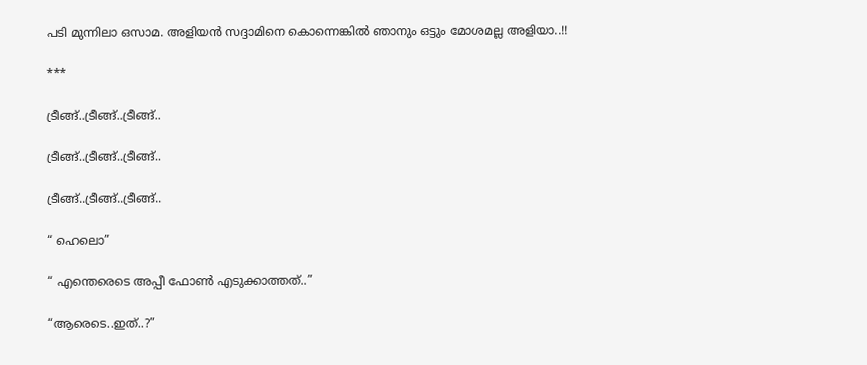പടി മുന്നിലാ ഒസാമ. അളിയന്‍ സദ്ദാമിനെ കൊന്നെങ്കില്‍ ഞാനും ഒട്ടും മോശമല്ല അളിയാ..!!

***

ട്രീങ്ങ്..ട്രീങ്ങ്..ട്രീങ്ങ്..

ട്രീങ്ങ്..ട്രീങ്ങ്..ട്രീങ്ങ്..

ട്രീങ്ങ്..ട്രീങ്ങ്..ട്രീങ്ങ്..

“ ഹെലൊ”

“ എന്തെരെടെ അപ്പീ ഫോണ്‍ എടുക്കാത്തത്..”

“ആരെടെ..ഇത്..?”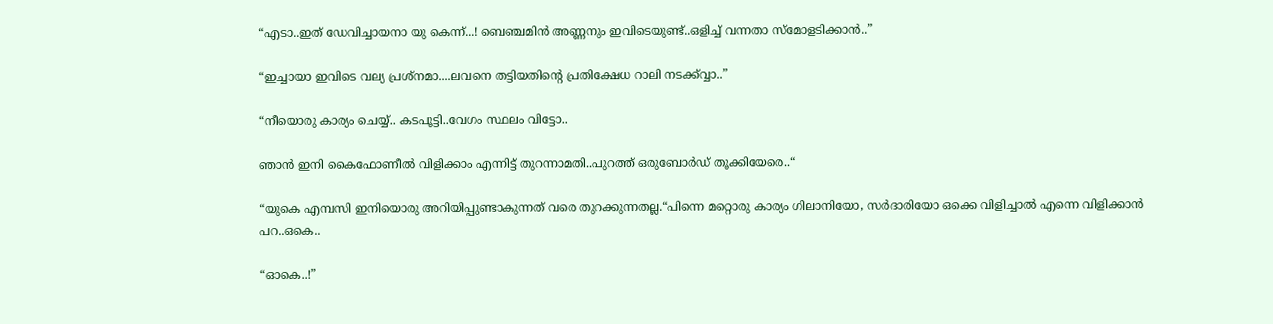“എടാ..ഇത് ഡേവിച്ചായനാ യു കെന്ന്...! ബെഞ്ചമിന്‍ അണ്ണനും ഇവിടെയുണ്ട്..ഒളിച്ച് വന്നതാ സ്മോളടിക്കാന്‍..”

“ഇച്ചായാ ഇവിടെ വല്യ പ്രശ്നമാ....ലവനെ തട്ടിയതിന്‍റെ പ്രതിക്ഷേധ റാലി നടക്ക്വ്വാ..”

“നീയൊരു കാര്യം ചെയ്യ്.. കടപൂട്ടി..വേഗം സ്ഥലം വിട്ടോ..

ഞാന്‍ ഇനി കൈഫോണീല്‍ വിളിക്കാം എന്നിട്ട് തുറന്നാമതി..പുറത്ത് ഒരുബോര്‍ഡ് തൂക്കിയേരെ..“

“യുകെ എമ്പസി ഇനിയൊരു അറിയിപ്പുണ്ടാകുന്നത് വരെ തുറക്കുന്നതല്ല.“പിന്നെ മറ്റൊരു കാര്യം ഗിലാനിയോ, സര്‍ദാരിയോ ഒക്കെ വിളിച്ചാല്‍ എന്നെ വിളിക്കാന്‍ പറ..ഒകെ..

“ഓകെ..!”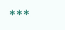***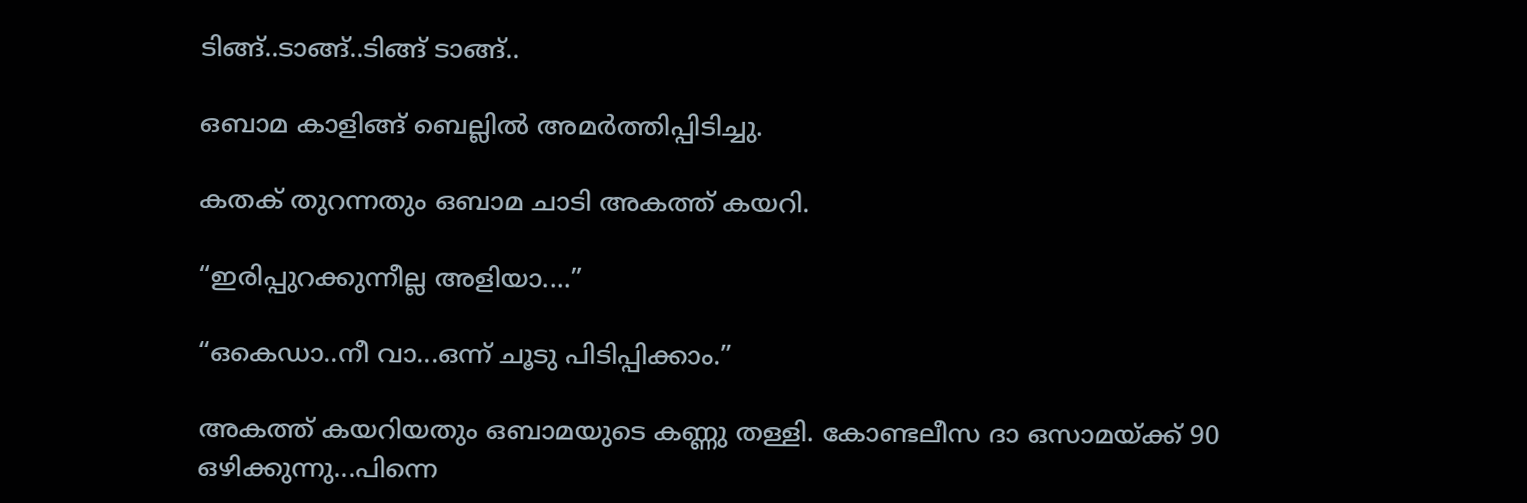ടിങ്ങ്..ടാങ്ങ്..ടിങ്ങ് ടാങ്ങ്..

ഒബാമ കാളിങ്ങ് ബെല്ലില്‍ അമര്‍ത്തിപ്പിടിച്ചു.

കതക് തുറന്നതും ഒബാമ ചാടി അകത്ത് കയറി.

“ഇരിപ്പുറക്കുന്നീല്ല അളിയാ....”

“ഒകെഡാ..നീ വാ...ഒന്ന് ചൂടു പിടിപ്പിക്കാം.”

അകത്ത് കയറിയതും ഒബാമയുടെ കണ്ണു തള്ളി. കോണ്ടലീസ ദാ ഒസാമയ്ക്ക് 90 ഒഴിക്കുന്നു...പിന്നെ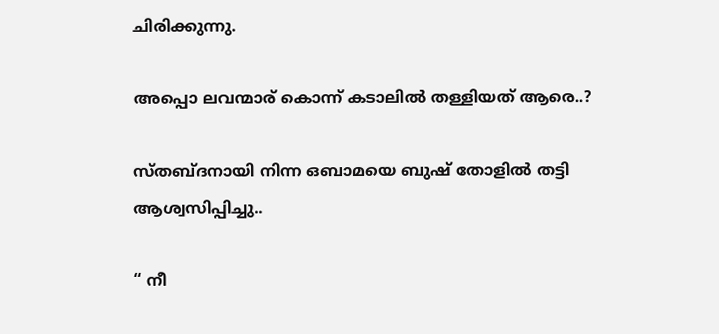ചിരിക്കുന്നു.

അപ്പൊ ലവന്മാര് കൊന്ന് കടാലില്‍ തള്ളിയത് ആരെ..?

സ്തബ്ദനായി നിന്ന ഒബാമയെ ബുഷ് തോളില്‍ തട്ടി ആശ്വസിപ്പിച്ചു..

“ നീ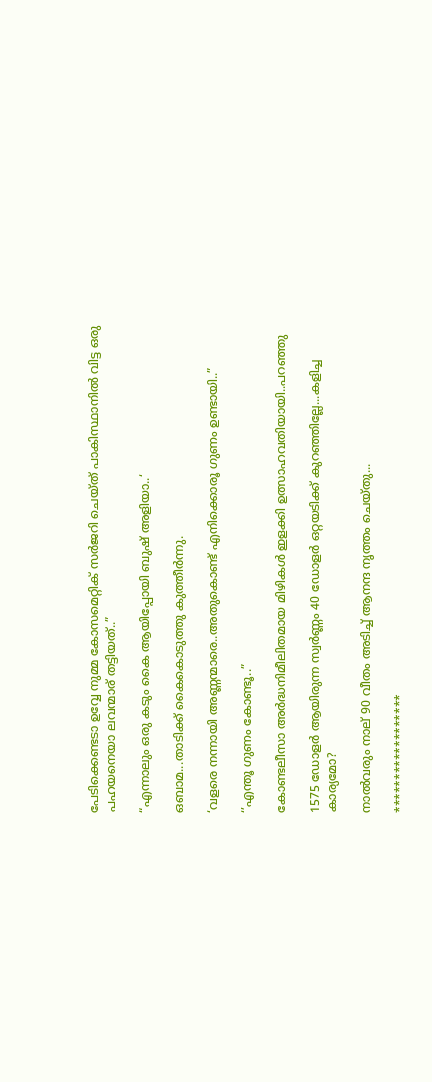പേടിക്കെണ്ടടാ ഉവ്വേ നുമ്മ കോസമെറ്റിക് സര്‍ജറി ചെയ്ത് പാകിസ്ഥാനില്‍ വിട്ട ഒരു പഹയനെയാ ലവന്മാര് തട്ടിയത്..”

“എന്നാലും ഒരു കടും കൈ ആയിപ്പോയി ബുഷ് അളിയാ..‘

ഒബാമ...താടിക്ക് കൈകൊടുത്തു കുത്തീര്‍ന്നു.

‘വളരെ നന്നായി അണ്ണന്മാരെ..അതുകൊണ്ട് എനിക്കൊരൂ ഗുണം ഉണ്ടായി..”

‘’എന്തൂ ഗുണം കോണ്ടൂ..”

കോണ്ടലീസാ അര്‍ദ്ധനിമീലിതമായ മിഴികള്‍ ഇളക്കി ഉത്സാഹവതിയായി..പറഞ്ഞു

1575 ഡോളര്‍ ആയിരുന്ന സ്വര്‍ണ്ണം 40 ഡോളര്‍ ഒറ്റയടിക്ക് കുറഞ്ഞില്ലേ...കളിച്ച കാര്യമോ?

നാല്‍വരും നാല് 90 വീതം അടിച്ച് ആനന്ദ നൃത്തം ചെയ്തു...

******************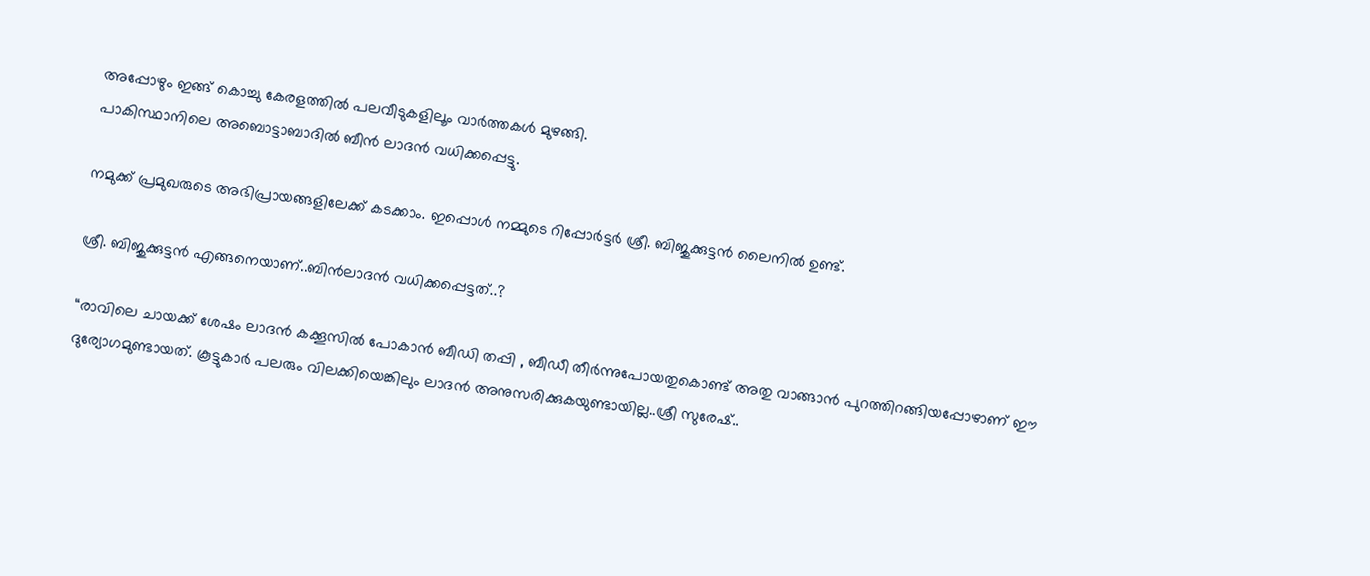അപ്പോഴും ഇങ്ങ് കൊച്ചു കേരളത്തില്‍ പലവീടുകളിലൂം വാര്‍ത്തകള്‍ മുഴങ്ങി.
പാകിസ്ഥാനിലെ അബൊട്ടാബാദില്‍ ബീന്‍ ലാദന്‍ വധിക്കപ്പെട്ടു.

നമുക്ക് പ്രമുഖരുടെ അഭിപ്രായങ്ങളിലേക്ക് കടക്കാം. ഇപ്പൊള്‍ നമ്മുടെ റിപ്പോര്‍ട്ടര്‍ ശ്രീ. ബിജുക്കുട്ടന്‍ ലൈനില്‍ ഉണ്ട്.

ശ്രീ. ബിജുക്കുട്ടന്‍ എങ്ങനെയാണ്..ബിന്‍ലാദന്‍ വധിക്കപ്പെട്ടത്..?

“രാവിലെ ചായക്ക് ശേഷം ലാദന്‍ കക്കൂസില്‍ പോകാന്‍ ബീഡി തപ്പി , ബീഡീ തീര്‍ന്നുപോയതുകൊണ്ട് അതു വാങ്ങാന്‍ പുറത്തിറങ്ങിയപ്പോഴാണ് ഈ ദുര്യോഗമുണ്ടായത്. കൂട്ടുകാര്‍ പലരും വിലക്കിയെങ്കിലും ലാദന്‍ അനുസരിക്കുകയുണ്ടായില്ല..ശ്രീ സുരേഷ്..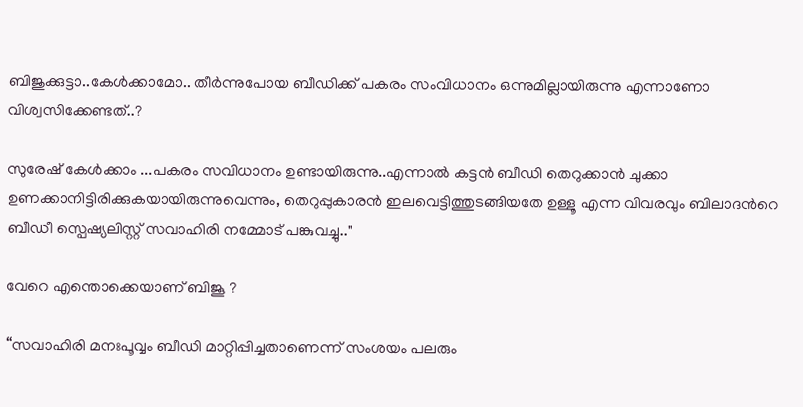ബിജുക്കുട്ടാ..കേള്‍ക്കാമോ.. തീര്‍ന്നുപോയ ബീഡിക്ക് പകരം സം‌വിധാനം ഒന്നുമില്ലായിരുന്നു എന്നാണോ വിശ്വസിക്കേണ്ടത്..?

സുരേഷ് കേള്‍ക്കാം ...പകരം സവിധാനം ഉണ്ടായിരുന്നു..എന്നാല്‍ കട്ടന്‍ ബീഡി തെറുക്കാന്‍ ചുക്കാ ഉണക്കാനിട്ടിരിക്കുകയായിരുന്നുവെന്നും, തെറുപ്പുകാരന്‍ ഇലവെട്ടിത്തുടങ്ങിയതേ ഉള്ളൂ എന്ന വിവരവും ബിലാദന്‍റെ ബീഡീ സ്പെഷ്യലിസ്റ്റ് സവാഹിരി നമ്മോട് പങ്കുവച്ചു.."

വേറെ എന്തൊക്കെയാണ് ബിജൂ ?

“സവാഹിരി മനഃപൂവ്വം ബീഡി മാറ്റിപ്പിച്ചതാണെന്ന് സംശയം പലരും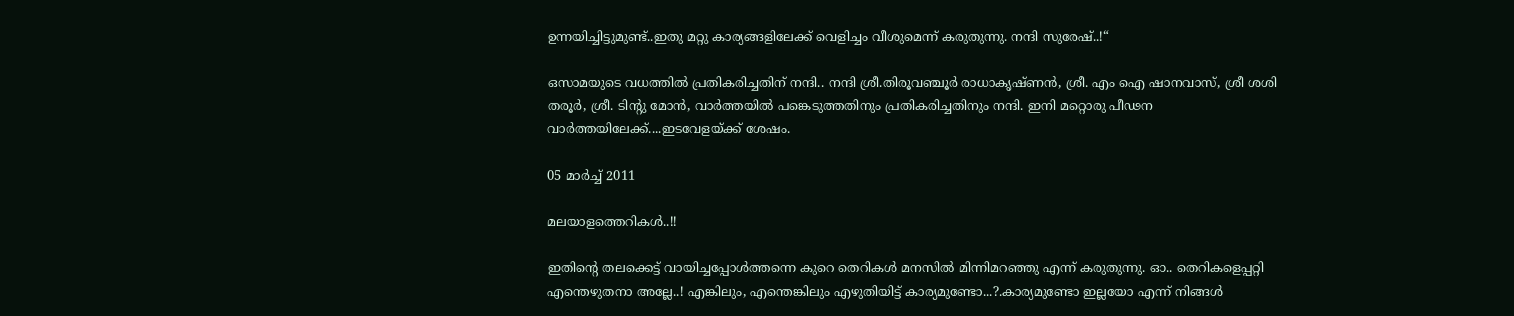ഉന്നയിച്ചിട്ടുമുണ്ട്..ഇതു മറ്റു കാര്യങ്ങളിലേക്ക് വെളിച്ചം വീശുമെന്ന് കരുതുന്നു. നന്ദി സുരേഷ്..!“

ഒസാമയുടെ വധത്തില്‍ പ്രതികരിച്ചതിന് നന്ദി.. നന്ദി ശ്രീ.തിരൂവഞ്ചൂര്‍ രാധാകൃഷ്ണന്‍, ശ്രീ. എം ഐ ഷാനവാസ്, ശ്രീ ശശി തരൂര്‍, ശ്രീ. ടിന്‍റു മോന്‍, വാര്‍ത്തയില്‍ പങ്കെടുത്തതിനും പ്രതികരിച്ചതിനും നന്ദി. ഇനി മറ്റൊരു പീഢന വാര്‍ത്തയിലേക്ക്....ഇടവേളയ്ക്ക് ശേഷം.

05 മാർച്ച് 2011

മലയാളത്തെറികള്‍..!!

ഇതിന്‍റെ തലക്കെട്ട് വായിച്ചപ്പോള്‍ത്തന്നെ കുറെ തെറികള്‍ മനസില്‍ മിന്നിമറഞ്ഞു എന്ന് കരുതുന്നു. ഓ.. തെറികളെപ്പറ്റി എന്തെഴുതനാ അല്ലേ..! എങ്കിലും, എന്തെങ്കിലും എഴുതിയിട്ട് കാര്യമുണ്ടോ...?.കാര്യമുണ്ടോ ഇല്ലയോ എന്ന് നിങ്ങള്‍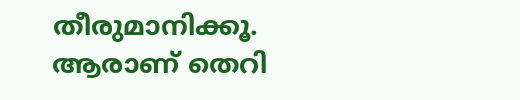തീരുമാനിക്കൂ. ആരാണ് തെറി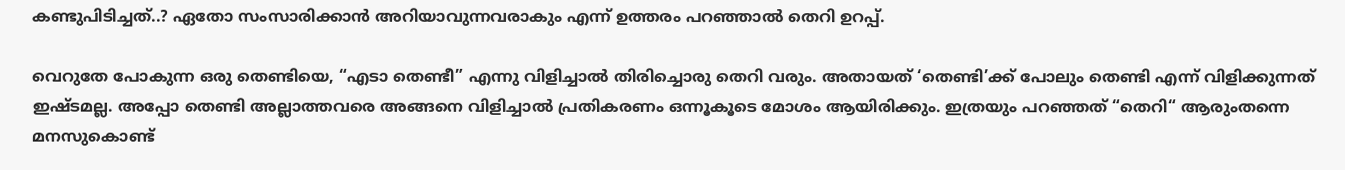കണ്ടുപിടിച്ചത്..? ഏതോ സംസാരിക്കാന്‍ അറിയാവുന്നവരാകും എന്ന് ഉത്തരം പറഞ്ഞാല്‍ തെറി ഉറപ്പ്.

വെറുതേ പോകുന്ന ഒരു തെണ്ടിയെ, “എടാ തെണ്ടീ” എന്നു വിളിച്ചാല്‍ തിരിച്ചൊരു തെറി വരും. അതായത് ‘തെണ്ടി’ക്ക് പോലും തെണ്ടി എന്ന് വിളിക്കുന്നത് ഇഷ്ടമല്ല. അപ്പോ തെണ്ടി അല്ലാത്തവരെ അങ്ങനെ വിളിച്ചാല്‍ പ്രതികരണം ഒന്നൂകൂടെ മോശം ആയിരിക്കും. ഇത്രയും പറഞ്ഞത് “തെറി“ ആരുംതന്നെ മനസുകൊണ്ട്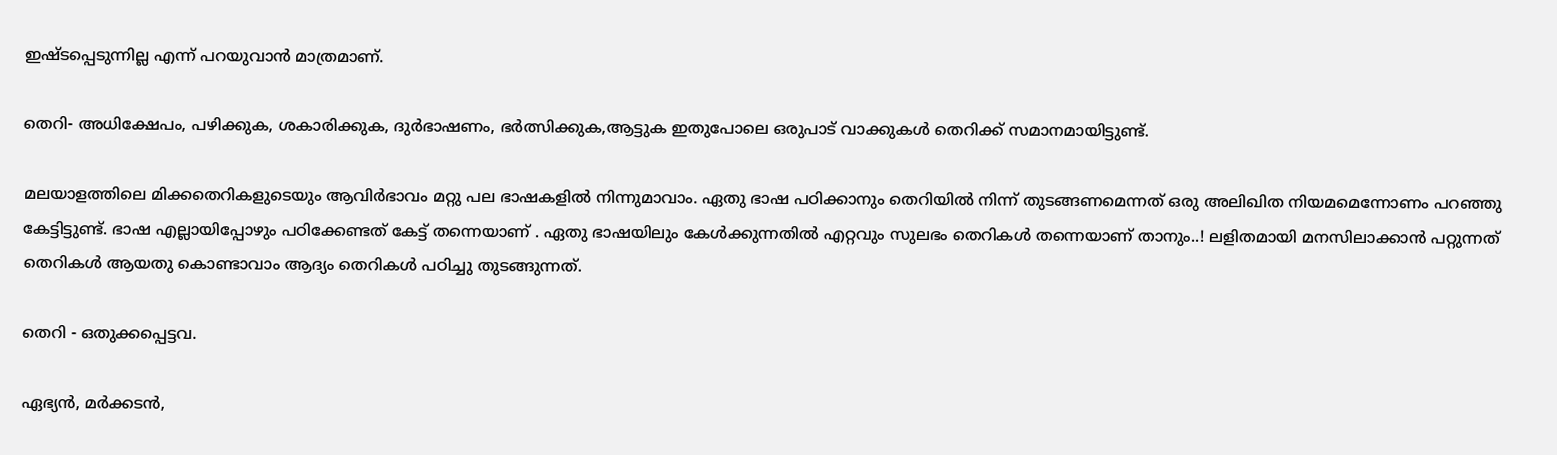ഇഷ്ടപ്പെടുന്നില്ല എന്ന് പറയുവാന്‍ മാത്രമാണ്.

തെറി- അധിക്ഷേപം, പഴിക്കുക, ശകാരിക്കുക, ദുര്‍ഭാഷണം, ഭര്‍ത്സിക്കുക,ആട്ടുക ഇതുപോലെ ഒരുപാട് വാക്കുകള്‍ തെറിക്ക് സമാനമായിട്ടുണ്ട്.

മലയാളത്തിലെ മിക്കതെറികളുടെയും ആവിര്‍ഭാവം മറ്റു പല ഭാഷകളില്‍ നിന്നുമാവാം. ഏതു ഭാഷ പഠിക്കാനും തെറിയില്‍ നിന്ന് തുടങ്ങണമെന്നത് ഒരു അലിഖിത നിയമമെന്നോണം പറഞ്ഞു കേട്ടിട്ടുണ്ട്. ഭാഷ എല്ലായിപ്പോഴും പഠിക്കേണ്ടത് കേട്ട് തന്നെയാണ് . ഏതു ഭാഷയിലും കേള്‍ക്കുന്നതില്‍ എറ്റവും സുലഭം തെറികള്‍ തന്നെയാണ് താനും..! ലളിതമായി മനസിലാക്കാന്‍ പറ്റുന്നത് തെറികള്‍ ആയതു കൊണ്ടാവാം ആദ്യം തെറികള്‍ പഠിച്ചു തുടങ്ങുന്നത്.

തെറി - ഒതുക്കപ്പെട്ടവ.

ഏഭ്യന്‍, മര്‍ക്കടന്‍,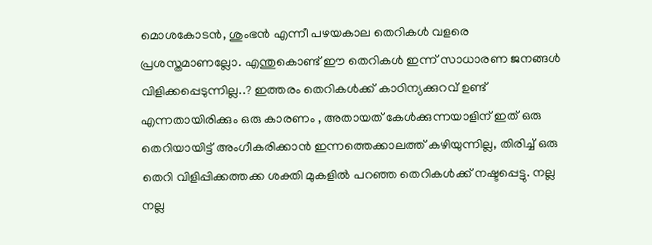മൊശകോടന്‍, ശുംഭന്‍ എന്നീ പഴയകാല തെറികള്‍ വളരെ പ്രശസ്തമാണല്ലോ. എന്തുകൊണ്ട് ഈ തെറികള്‍ ഇന്ന് സാധാരണ ജനങ്ങള്‍ വിളിക്കപ്പെടുന്നില്ല..? ഇത്തരം തെറികള്‍ക്ക് കാഠിന്യക്കുറവ് ഉണ്ട് എന്നതായിരിക്കും ഒരു കാരണം , അതായത് കേള്‍ക്കുന്നയാളിന് ഇത് ഒരു തെറിയായിട്ട് അംഗീകരിക്കാന്‍ ഇന്നത്തെക്കാലത്ത് കഴിയുന്നില്ല, തിരിച്ച് ഒരു തെറി വിളിപ്പിക്കത്തക്ക ശക്തി മുകളില്‍ പറഞ്ഞ തെറികള്‍ക്ക് നഷ്ടപ്പെട്ടു. നല്ല നല്ല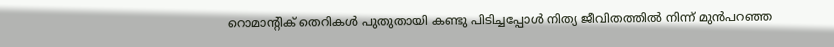റൊമാന്‍റിക് തെറികള്‍ പുതുതായി കണ്ടു പിടിച്ചപ്പോള്‍ നിത്യ ജീവിതത്തില്‍ നിന്ന് മുന്‍പറഞ്ഞ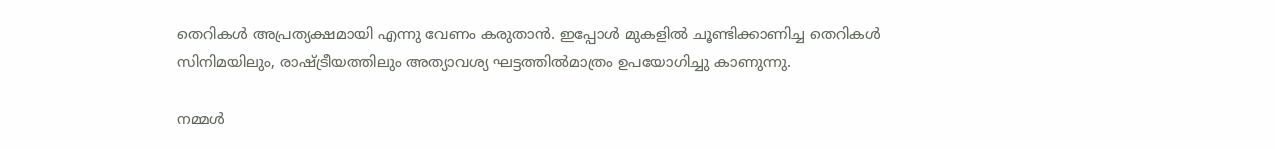തെറികള്‍ അപ്രത്യക്ഷമായി എന്നു വേണം കരുതാന്‍. ഇപ്പോള്‍ മുകളില്‍ ചൂണ്ടിക്കാണിച്ച തെറികള്‍ സിനിമയിലും, രാഷ്ട്രീയത്തിലും അത്യാവശ്യ ഘട്ടത്തില്‍മാത്രം ഉപയോഗിച്ചു കാണുന്നു.

നമ്മള്‍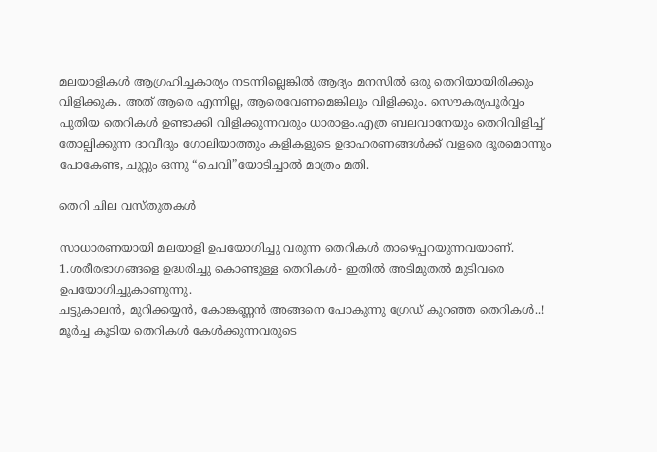മലയാളികള്‍ ആഗ്രഹിച്ചകാര്യം നടന്നില്ലെങ്കില്‍ ആദ്യം മനസില്‍ ഒരു തെറിയായിരിക്കും വിളിക്കുക. അത് ആരെ എന്നില്ല, ആരെവേണമെങ്കിലും വിളിക്കും. സൌകര്യപൂര്‍വ്വം പുതിയ തെറികള്‍ ഉണ്ടാക്കി വിളിക്കുന്നവരും ധാരാളം.എത്ര ബലവാനേയും തെറിവിളിച്ച് തോല്പിക്കുന്ന ദാവീദും ഗോലിയാത്തും കളികളുടെ ഉദാഹരണങ്ങള്‍ക്ക് വളരെ ദൂരമൊന്നും പോകേണ്ട, ചുറ്റും ഒന്നു “ചെവി”യോടിച്ചാല്‍ മാത്രം മതി.

തെറി ചില വസ്തുതകള്‍

സാധാരണയായി മലയാളി ഉപയോഗിച്ചു വരുന്ന തെറികള്‍ താഴെപ്പറയുന്നവയാണ്.
1.ശരീരഭാഗങ്ങളെ ഉദ്ധരിച്ചു കൊണ്ടുള്ള തെറികള്‍- ഇതില്‍ അടിമുതല്‍ മുടിവരെ ഉപയോഗിച്ചുകാണുന്നു.
ചട്ടുകാലന്‍, മുറിക്കയ്യന്‍, കോങ്കണ്ണന്‍ അങ്ങനെ പോകുന്നു ഗ്രേഡ് കുറഞ്ഞ തെറികള്‍..!
മൂര്‍ച്ച കൂടിയ തെറികള്‍ കേള്‍ക്കുന്നവരുടെ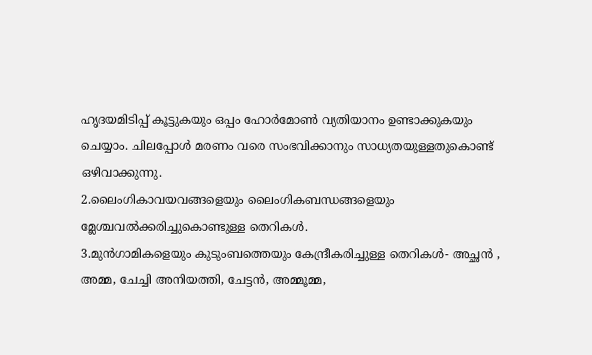ഹൃദയമിടിപ്പ് കൂട്ടുകയും ഒപ്പം ഹോര്‍മോണ്‍ വ്യതിയാനം ഉണ്ടാക്കുകയും ചെയ്യാം. ചിലപ്പോള്‍ മരണം വരെ സംഭവിക്കാനും സാധ്യതയുള്ളതുകൊണ്ട് ഒഴിവാക്കുന്നു.
2.ലൈംഗികാവയവങ്ങളെയും ലൈംഗികബന്ധങ്ങളെയും മ്ലേശ്ചവല്‍ക്കരിച്ചുകൊണ്ടുള്ള തെറികള്‍.
3.മുന്‍ഗാമികളെയും കുടുംബത്തെയും കേന്ദ്രീകരിച്ചുള്ള തെറികള്‍- അച്ഛന്‍ , അമ്മ, ചേച്ചി അനിയത്തി, ചേട്ടന്‍, അമ്മൂമ്മ,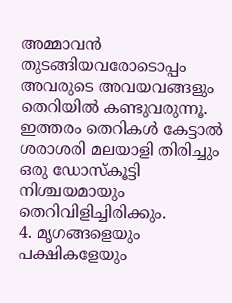അമ്മാവന്‍ തുടങ്ങിയവരോടൊപ്പം അവരുടെ അവയവങ്ങളും തെറിയില്‍ കണ്ടുവരുന്നൂ. ഇത്തരം തെറികള്‍ കേട്ടാല്‍ ശരാശരി മലയാളി തിരിച്ചും ഒരു ഡോസ്കൂട്ടി നിശ്ചയമായും തെറിവിളിച്ചിരിക്കും.
4. മൃഗങ്ങളെയും പക്ഷികളേയും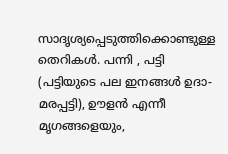സാദൃശ്യപ്പെടുത്തിക്കൊണ്ടുള്ള തെറികള്‍. പന്നി , പട്ടി (പട്ടിയുടെ പല ഇനങ്ങള്‍ ഉദാ- മരപ്പട്ടി), ഊളന്‍ എന്നീ മൃഗങ്ങളെയും,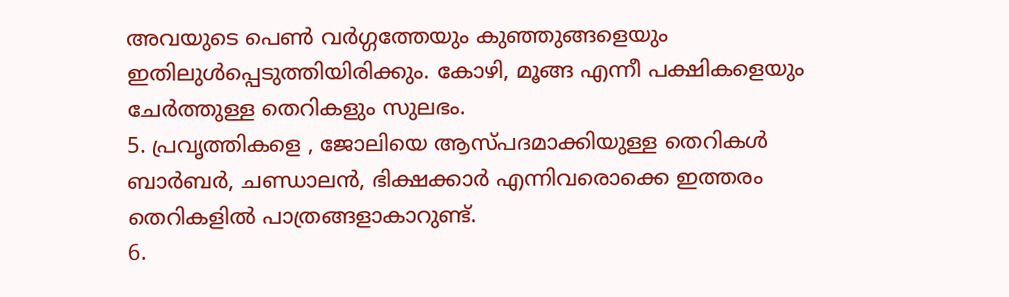അവയുടെ പെണ്‍ വര്‍ഗ്ഗത്തേയും കുഞ്ഞുങ്ങളെയും ഇതിലുള്‍പ്പെടുത്തിയിരിക്കും. കോഴി, മൂങ്ങ എന്നീ പക്ഷികളെയും ചേര്‍ത്തുള്ള തെറികളും സുലഭം.
5. പ്രവൃത്തികളെ , ജോലിയെ ആസ്പദമാക്കിയുള്ള തെറികള്‍
ബാര്‍ബര്‍, ചണ്ഡാലന്‍, ഭിക്ഷക്കാര്‍‍ എന്നിവരൊക്കെ ഇത്തരം തെറികളില്‍ പാത്രങ്ങളാകാറുണ്ട്.
6.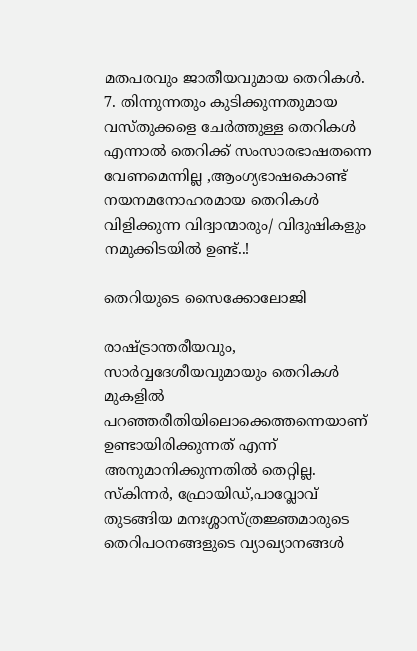മതപരവും ജാതീയവുമായ തെറികള്‍.
7. തിന്നുന്നതും കുടിക്കുന്നതുമായ വസ്തുക്കളെ ചേര്‍ത്തുള്ള തെറികള്‍
എന്നാല്‍ തെറിക്ക് സംസാരഭാഷതന്നെ വേണമെന്നില്ല ,ആംഗ്യഭാഷകൊണ്ട് നയനമനോഹരമായ തെറികള്‍ വിളിക്കുന്ന വിദ്വാന്മാരും/ വിദുഷികളും നമുക്കിടയില്‍ ഉണ്ട്..!

തെറിയുടെ സൈക്കോലോജി

രാഷ്ട്രാന്തരീയവും, സാര്‍വ്വദേശീയവുമായും തെറികള്‍ മുകളില്‍ പറഞ്ഞരീതിയിലൊക്കെത്തന്നെയാണ് ഉണ്ടായിരിക്കുന്നത് എന്ന് അനുമാനിക്കുന്നതില്‍ തെറ്റില്ല. സ്കിന്നര്‍, ഫ്രോയിഡ്,പാവ്ലോവ് തുടങ്ങിയ മനഃശ്ശാസ്ത്രജ്ഞമാരുടെ തെറിപഠനങ്ങളുടെ വ്യാഖ്യാനങ്ങള്‍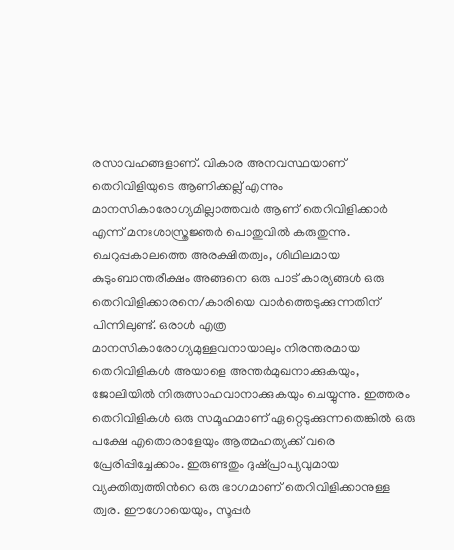രസാവഹങ്ങളാണ്. വികാര അനവസ്ഥയാണ് തെറിവിളിയുടെ ആണിക്കല്ല് എന്നും മാനസികാരോഗ്യമില്ലാത്തവര്‍‍ ആണ് തെറിവിളിക്കാര്‍ എന്ന് മനഃശാസ്ത്രജ്ഞര്‍ പൊതുവില്‍ കരുതുന്നു. ചെറുപ്പകാലത്തെ അരക്ഷിതത്വം, ശിഥിലമായ കുടുംബാന്തരീക്ഷം അങ്ങനെ ഒരു പാട് കാര്യങ്ങള്‍ ഒരു തെറിവിളിക്കാരനെ/കാരിയെ വാര്‍ത്തെടുക്കുന്നതിന് പിന്നിലുണ്ട്. ഒരാള്‍ എത്ര മാനസികാരോഗ്യമുള്ളവനായാലും നിരന്തരമായ തെറിവിളികള്‍ അയാളെ അന്തര്‍മുഖനാക്കുകയും, ജോലിയില്‍ നിരുത്സാഹവാനാക്കുകയും ചെയ്യുന്നു. ഇത്തരം തെറിവിളികള്‍ ഒരു സമൂഹമാണ് ഏറ്റെടുക്കുന്നതെങ്കില്‍‍ ഒരു പക്ഷേ എതൊരാളേയും ആത്മഹത്യക്ക് വരെ പ്രേരിപ്പിച്ചേക്കാം. ഇരുണ്ടതും ദുഷ്പ്രാപ്യവുമായ വ്യക്തിത്വത്തിന്‍റെ ഒരു ഭാഗമാണ് തെറിവിളിക്കാനുള്ള ത്വര. ഈഗോയെയും, സൂപ്പര്‍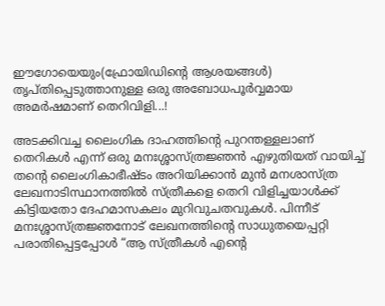ഈഗോയെയും(ഫ്രോയിഡിന്‍റെ ആശയങ്ങള്‍) തൃപ്തിപ്പെടുത്താനുള്ള ഒരു അബോധപൂര്‍വ്വമായ അമര്‍ഷമാണ് തെറിവിളി...!

അടക്കിവച്ച ലൈംഗിക ദാഹത്തിന്‍റെ പുറന്തള്ളലാണ് തെറികള്‍ എന്ന് ഒരു മനഃശ്ശാസ്ത്രജ്ഞന്‍ എഴുതിയത് വായിച്ച് തന്‍റെ ലൈംഗികാഭീഷ്ടം അറിയിക്കാന്‍ മുന്‍ മനശാസ്ത്ര ലേഖനാടിസ്ഥാനത്തില്‍ സ്ത്രീകളെ തെറി വിളിച്ചയാള്‍ക്ക് കിട്ടിയതോ ദേഹമാസകലം മുറിവുചതവുകള്‍. പിന്നീട് മനഃശ്ശാസ്ത്രജ്ഞനോട് ലേഖനത്തിന്‍റെ സാധുതയെപ്പറ്റി പരാതിപ്പെട്ടപ്പോള്‍ “ആ സ്ത്രീകള്‍ എന്‍റെ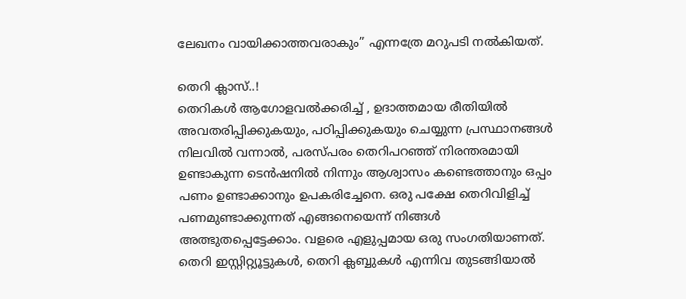ലേഖനം വായിക്കാത്തവരാകും” എന്നത്രേ മറുപടി നല്‍കിയത്.

തെറി ക്ലാസ്..!
തെറികള്‍ ആഗോളവല്‍ക്കരിച്ച് , ഉദാത്തമായ രീതിയില്‍ അവതരിപ്പിക്കുകയും, പഠിപ്പിക്കുകയും ചെയ്യുന്ന പ്രസ്ഥാനങ്ങള്‍ നിലവില്‍ വന്നാല്‍, പരസ്പരം തെറിപറഞ്ഞ് നിരന്തരമായി ഉണ്ടാകുന്ന ടെന്‍ഷനില്‍ നിന്നും ആശ്വാസം കണ്ടെത്താനും ഒപ്പം പണം ഉണ്ടാക്കാനും ഉപകരിച്ചേനെ. ഒരു പക്ഷേ തെറിവിളിച്ച് പണമുണ്ടാക്കുന്നത് എങ്ങനെയെന്ന് നിങ്ങള്‍ അത്ഭുതപ്പെട്ടേക്കാം. വളരെ എളുപ്പമായ ഒരു സംഗതിയാണത്. തെറി ഇസ്റ്റിറ്റ്യൂട്ടുകള്‍, തെറി ക്ലബ്ബുകള്‍ എന്നിവ തുടങ്ങിയാല്‍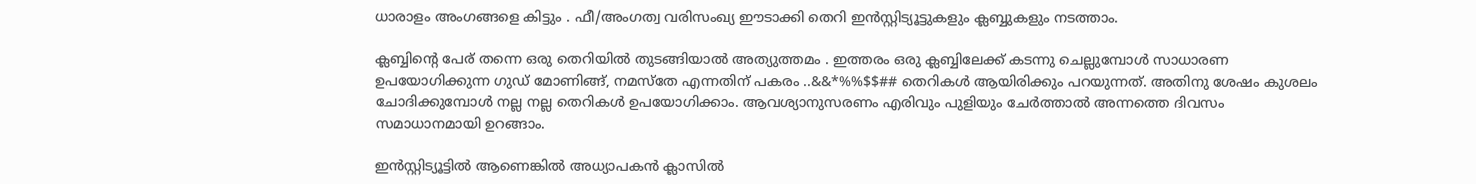ധാരാളം അംഗങ്ങളെ കിട്ടും . ഫീ/അംഗത്വ വരിസംഖ്യ ഈടാക്കി തെറി ഇന്‍സ്റ്റിട്യൂട്ടുകളും ക്ലബ്ബുകളും നടത്താം.

ക്ലബ്ബിന്‍റെ പേര് തന്നെ ഒരു തെറിയില്‍ തുടങ്ങിയാല്‍ അത്യുത്തമം . ഇത്തരം ഒരു ക്ലബ്ബിലേക്ക് കടന്നു ചെല്ലുമ്പോള്‍ സാധാരണ ഉപയോഗിക്കുന്ന ഗുഡ് മോണിങ്ങ്, നമസ്തേ എന്നതിന് പകരം ..&&*%%$$## തെറികള്‍ ആയിരിക്കും പറയുന്നത്. അതിനു ശേഷം കുശലം ചോദിക്കുമ്പോള്‍ നല്ല നല്ല തെറികള്‍ ഉപയോഗിക്കാം. ആവശ്യാനുസരണം എരിവും പുളിയും ചേര്‍ത്താല്‍ അന്നത്തെ ദിവസം സമാധാനമായി ഉറങ്ങാം.

ഇന്‍സ്റ്റിട്യൂട്ടില്‍ ആണെങ്കില്‍ അധ്യാപകന്‍ ക്ലാസില്‍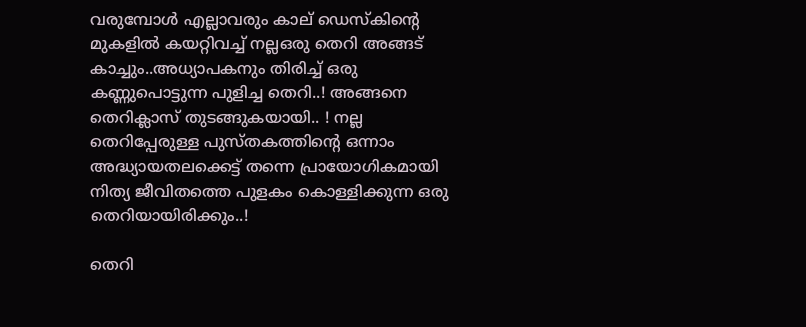വരുമ്പോള്‍ എല്ലാവരും കാല് ഡെസ്കിന്‍റെ മുകളില്‍ കയറ്റിവച്ച് നല്ലഒരു തെറി അങ്ങട് കാച്ചും..അധ്യാപകനും തിരിച്ച് ഒരു കണ്ണുപൊട്ടുന്ന പുളിച്ച തെറി..! അങ്ങനെ തെറിക്ലാസ് തുടങ്ങുകയായി.. ! നല്ല തെറിപ്പേരുള്ള പുസ്തകത്തിന്‍റെ ഒന്നാം അദ്ധ്യായതലക്കെട്ട് തന്നെ പ്രായോഗികമായി നിത്യ ജീവിതത്തെ പുളകം കൊള്ളിക്കുന്ന ഒരു തെറിയായിരിക്കും..!

തെറി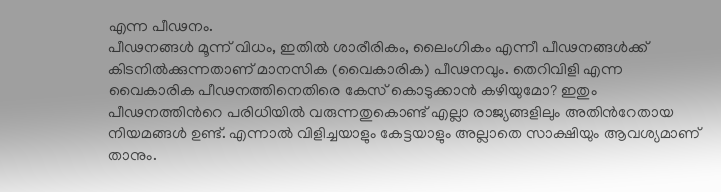എന്ന പീഢനം.
പീഢനങ്ങള്‍ മൂന്ന് വിധം, ഇതില്‍ ശാരീരികം, ലൈംഗികം എന്നീ പീഢനങ്ങള്‍ക്ക് കിടനില്‍ക്കുന്നതാണ് മാനസിക (വൈകാരിക) പീഢനവും. തെറിവിളി എന്ന വൈകാരിക പീഢനത്തിനെതിരെ കേസ് കൊടുക്കാന്‍ കഴിയുമോ? ഇതും പീഢനത്തിന്‍റെ പരിധിയില്‍ വരുന്നതുകൊണ്ട് എല്ലാ രാജ്യങ്ങളിലും അതിന്‍റേതായ നിയമങ്ങള്‍ ഉണ്ട്. എന്നാല്‍ വിളിച്ചയാളും കേട്ടയാളും അല്ലാതെ സാക്ഷിയും ആവശ്യമാണ് താനും.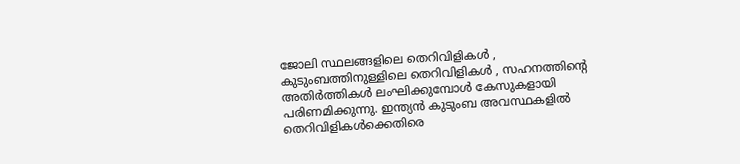ജോലി സ്ഥലങ്ങളിലെ തെറിവിളികള്‍ , കുടുംബത്തിനുള്ളിലെ തെറിവിളികള്‍ , സഹനത്തിന്‍റെ അതിര്‍ത്തികള്‍ ലംഘിക്കുമ്പോള്‍ കേസുകളായി പരിണമിക്കുന്നു. ഇന്ത്യന്‍ കുടുംബ അവസ്ഥകളില്‍ തെറിവിളികള്‍ക്കെതിരെ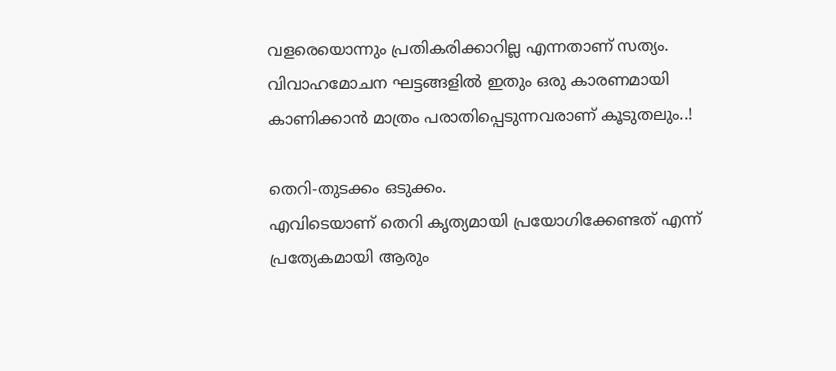വളരെയൊന്നും പ്രതികരിക്കാറില്ല എന്നതാണ് സത്യം. വിവാഹമോചന ഘട്ടങ്ങളില്‍ ഇതും ഒരു കാരണമായി കാണിക്കാന്‍ മാത്രം പരാതിപ്പെടുന്നവരാണ് കൂടുതലും..!

തെറി-തുടക്കം ഒടുക്കം.
എവിടെയാണ് തെറി കൃത്യമായി പ്രയോഗിക്കേണ്ടത് എന്ന് പ്രത്യേകമായി ആരും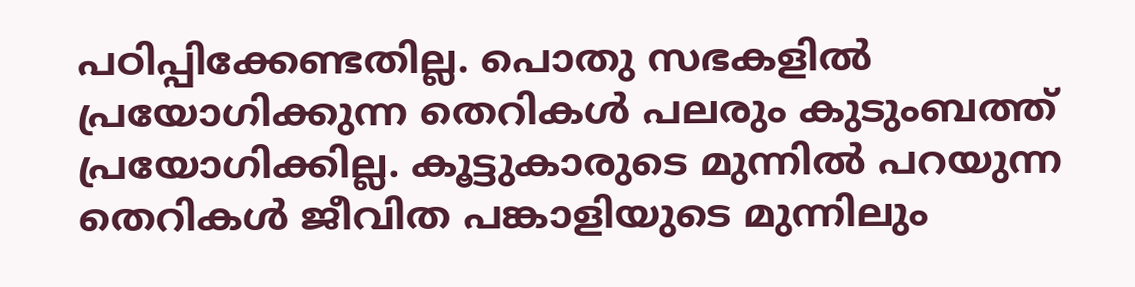പഠിപ്പിക്കേണ്ടതില്ല. പൊതു സഭകളില്‍ പ്രയോഗിക്കുന്ന തെറികള്‍ പലരും കുടുംബത്ത് പ്രയോഗിക്കില്ല. കൂട്ടുകാരുടെ മുന്നില്‍ പറയുന്ന തെറികള്‍ ജീവിത പങ്കാളിയുടെ മുന്നിലും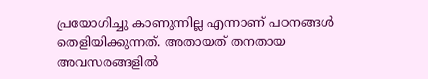പ്രയോഗിച്ചു കാണുന്നില്ല എന്നാണ് പഠനങ്ങള്‍ തെളിയിക്കുന്നത്. അതായത് തനതായ അവസരങ്ങളില്‍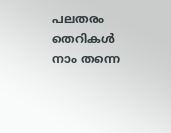പലതരം തെറികള്‍ നാം തന്നെ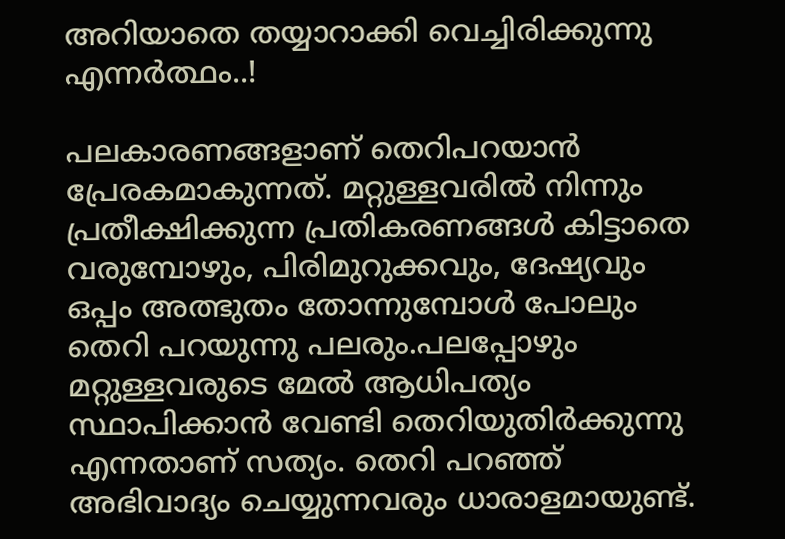അറിയാതെ തയ്യാറാക്കി വെച്ചിരിക്കുന്നു എന്നര്‍ത്ഥം..!

പലകാരണങ്ങളാണ് തെറിപറയാന്‍ പ്രേരകമാകുന്നത്. മറ്റുള്ളവരില്‍ നിന്നും പ്രതീക്ഷിക്കുന്ന പ്രതികരണങ്ങള്‍ കിട്ടാതെ വരുമ്പോഴും, പിരിമുറുക്കവും, ദേഷ്യവും ഒപ്പം അത്ഭുതം തോന്നുമ്പോള്‍ പോലും തെറി പറയുന്നു പലരും.പലപ്പോഴും മറ്റുള്ളവരുടെ മേല്‍ ആധിപത്യം സ്ഥാപിക്കാന്‍ വേണ്ടി തെറിയുതിര്‍ക്കുന്നു എന്നതാണ് സത്യം. തെറി പറഞ്ഞ് അഭിവാദ്യം ചെയ്യുന്നവരും ധാരാളമായുണ്ട്.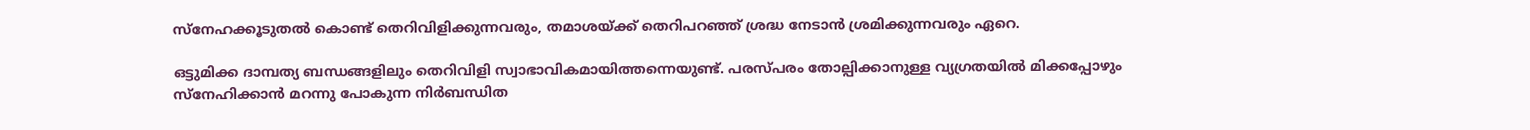സ്നേഹക്കൂടുതല്‍ കൊണ്ട് തെറിവിളിക്കുന്നവരും, തമാശയ്ക്ക് തെറിപറഞ്ഞ് ശ്രദ്ധ നേടാന്‍ ശ്രമിക്കുന്നവരും ഏറെ.

ഒട്ടുമിക്ക ദാമ്പത്യ ബന്ധങ്ങളിലും തെറിവിളി സ്വാഭാവികമായിത്തന്നെയുണ്ട്. പരസ്പരം തോല്പിക്കാനുള്ള വ്യഗ്രതയില്‍ മിക്കപ്പോഴും സ്നേഹിക്കാന്‍ മറന്നു പോകുന്ന നിര്‍ബന്ധിത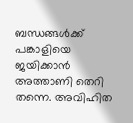ബന്ധങ്ങള്‍ക്ക് പങ്കാളിയെ ജയിക്കാന്‍ അത്താണി തെറി തന്നെ. അവിഹിത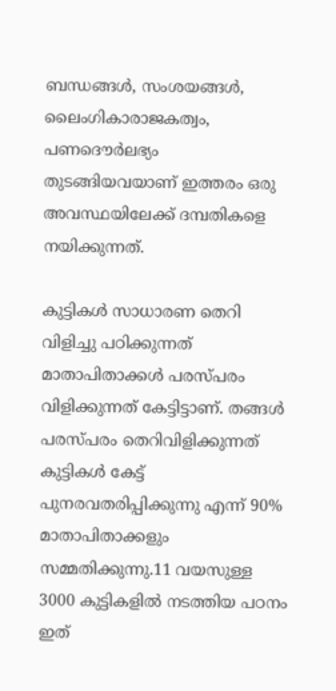ബന്ധങ്ങള്‍, സംശയങ്ങള്‍, ലൈംഗികാരാജകത്വം, പണദൌര്‍ലഭ്യം തുടങ്ങിയവയാണ് ഇത്തരം ഒരു അവസ്ഥയിലേക്ക് ദമ്പതികളെ നയിക്കുന്നത്.

കുട്ടികള്‍ സാധാരണ തെറി വിളിച്ചു പഠിക്കുന്നത് മാതാപിതാക്കള്‍ പരസ്പരം വിളിക്കുന്നത് കേട്ടിട്ടാണ്. തങ്ങള്‍ പരസ്പരം തെറിവിളിക്കുന്നത് കുട്ടികള്‍ കേട്ട് പുനരവതരിപ്പിക്കുന്നു എന്ന് 90% മാതാപിതാക്കളും സമ്മതിക്കുന്നു.11 വയസുള്ള 3000 കുട്ടികളില്‍ നടത്തിയ പഠനം ഇത്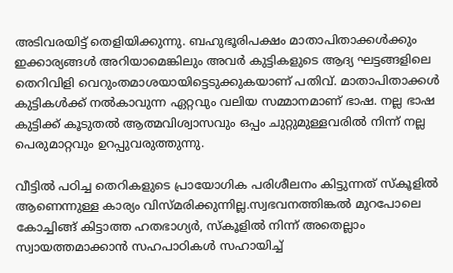അടിവരയിട്ട് തെളിയിക്കുന്നു. ബഹുഭൂരിപക്ഷം മാതാപിതാക്കള്‍ക്കും ഇക്കാര്യങ്ങള്‍ അറിയാമെങ്കിലും അവര്‍ കുട്ടികളുടെ ആദ്യ ഘട്ടങ്ങളിലെ തെറിവിളി വെറുംതമാശയായിട്ടെടുക്കുകയാണ് പതിവ്. മാതാപിതാക്കള്‍ കുട്ടികള്‍ക്ക് നല്‍കാവുന്ന ഏറ്റവും വലിയ സമ്മാനമാണ് ഭാഷ. നല്ല ഭാഷ കുട്ടിക്ക് കൂടുതല്‍ ആത്മവിശ്വാസവും ഒപ്പം ചുറ്റുമുള്ളവരില്‍ നിന്ന് നല്ല പെരുമാറ്റവും ഉറപ്പുവരുത്തുന്നു.

വീട്ടില്‍ പഠിച്ച തെറികളുടെ പ്രായോഗിക പരിശീലനം കിട്ടുന്നത് സ്കൂളില്‍ ആണെന്നുള്ള കാര്യം വിസ്മരിക്കുന്നില്ല.സ്വഭവനത്തിങ്കല്‍ മുറപോലെ കോച്ചിങ്ങ് കിട്ടാത്ത ഹതഭാഗ്യര്‍, സ്കൂളില്‍ നിന്ന് അതെല്ലാം സ്വായത്തമാക്കാന്‍ സഹപാഠികള്‍ സഹായിച്ച്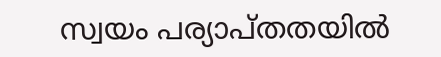സ്വയം പര്യാപ്തതയില്‍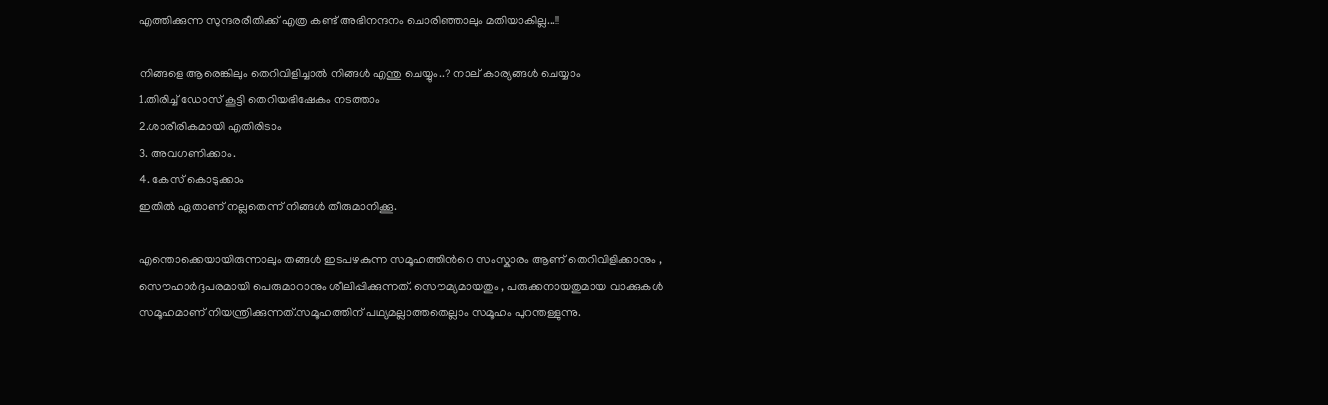എത്തിക്കുന്ന സുന്ദരരീതിക്ക് എത്ര കണ്ട് അഭിനന്ദനം ചൊരിഞ്ഞാലും മതിയാകില്ല...!!

നിങ്ങളെ ആരെങ്കിലും തെറിവിളിച്ചാല്‍ നിങ്ങള്‍ എന്തു ചെയ്യും..? നാല് കാര്യങ്ങള്‍ ചെയ്യാം
1.തിരിച്ച് ഡോസ് കൂട്ടി തെറിയഭിഷേകം നടത്താം
2.ശാരീരികമായി എതിരിടാം
3. അവഗണിക്കാം.
4. കേസ് കൊടുക്കാം
ഇതില്‍ ഏതാണ് നല്ലതെന്ന് നിങ്ങള്‍ തീരുമാനിക്കൂ.

എന്തൊക്കെയായിരുന്നാലും തങ്ങള്‍ ഇടപഴകുന്ന സമൂഹത്തിന്‍റെ സംസ്കാരം ആണ് തെറിവിളിക്കാനും , സൌഹാര്‍ദ്ദപരമായി പെരുമാറാനും ശീലിപ്പിക്കുന്നത്. സൌമ്യമായതും , പരുക്കനായതുമായ വാക്കുകള്‍ സമൂഹമാണ് നിയന്ത്രിക്കുന്നത്.സമൂഹത്തിന് പഥ്യമല്ലാത്തതെല്ലാം സമൂഹം പുറന്തള്ളുന്നു.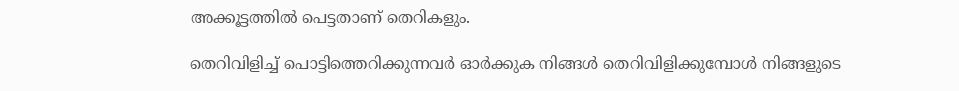അക്കൂട്ടത്തില്‍ പെട്ടതാണ് തെറികളും.

തെറിവിളിച്ച് പൊട്ടിത്തെറിക്കുന്നവര്‍ ഓര്‍ക്കുക നിങ്ങള്‍ തെറിവിളിക്കുമ്പോള്‍ നിങ്ങളുടെ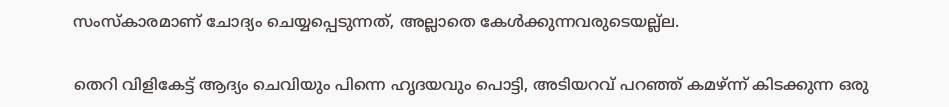സംസ്കാരമാണ് ചോദ്യം ചെയ്യപ്പെടുന്നത്, അല്ലാതെ കേള്‍ക്കുന്നവരുടെയല്ല്ല.

തെറി വിളികേട്ട് ആദ്യം ചെവിയും പിന്നെ ഹൃദയവും പൊട്ടി, അടിയറവ് പറഞ്ഞ് കമഴ്ന്ന് കിടക്കുന്ന ഒരു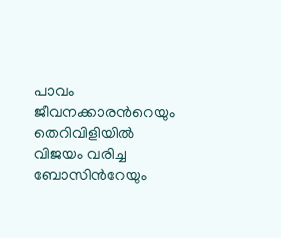പാവം ജീവനക്കാരന്‍റെയും തെറിവിളിയില്‍ വിജയം വരിച്ച ബോസിന്‍റേയും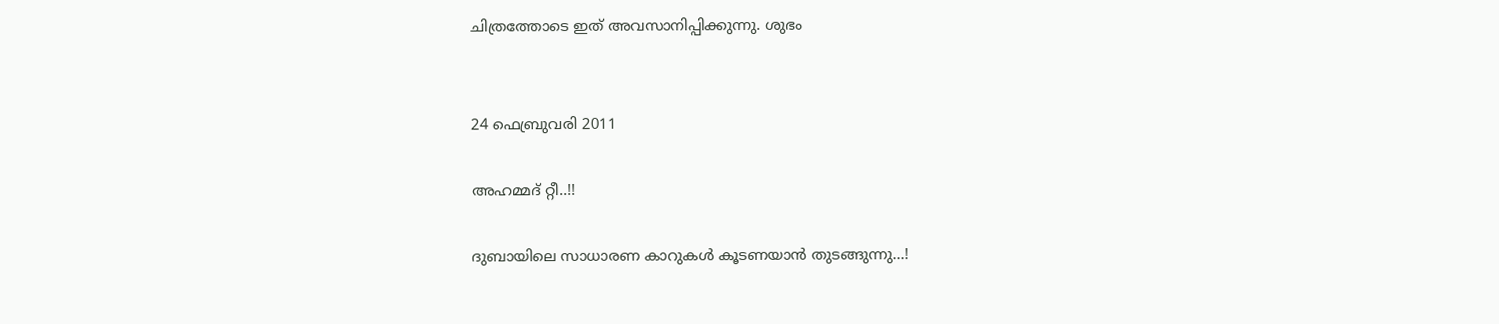ചിത്രത്തോടെ ഇത് അവസാനിപ്പിക്കുന്നു. ശുഭം


24 ഫെബ്രുവരി 2011

അഹമ്മദ് റ്റീ..!!

ദുബായിലെ സാധാരണ കാറുകള്‍ കൂടണയാന്‍ തുടങ്ങുന്നു...!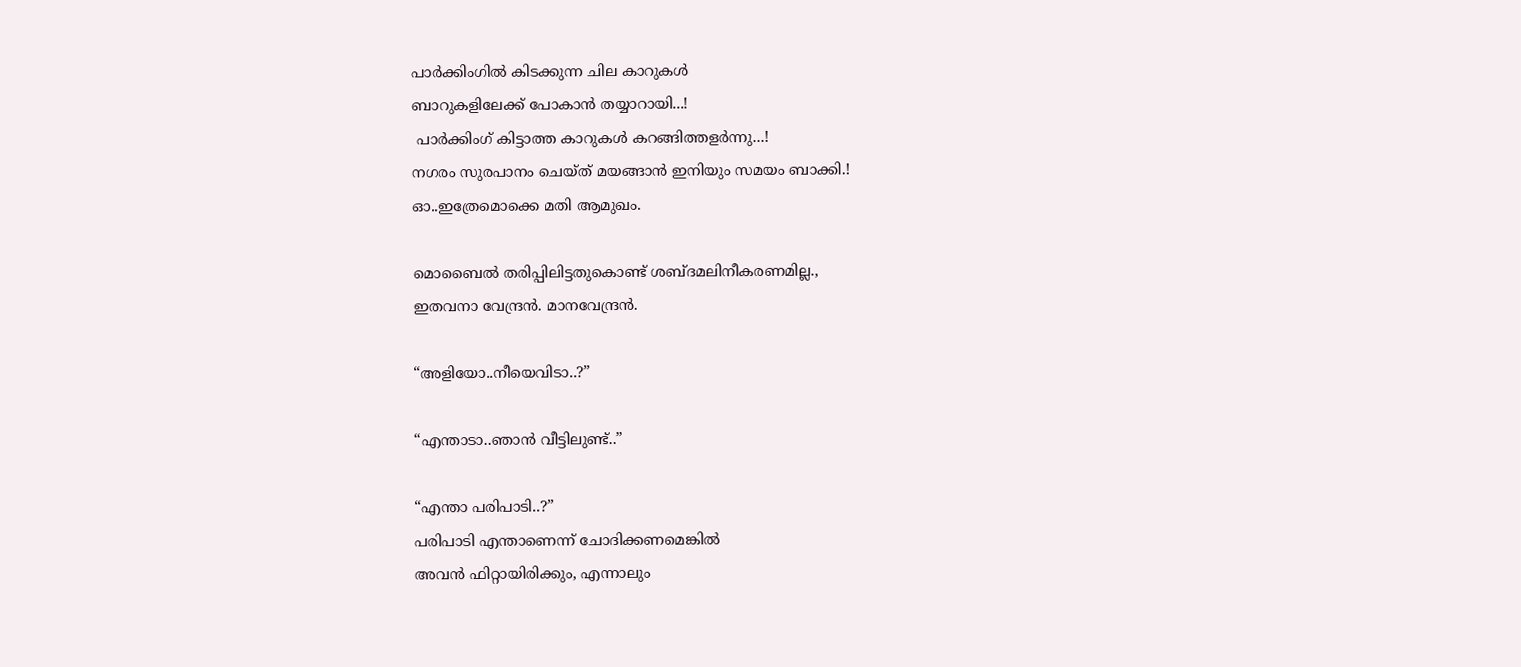പാര്‍ക്കിംഗില്‍ കിടക്കുന്ന ചില കാറുകള്‍
ബാറുകളിലേക്ക് പോകാന്‍ തയ്യാറായി...!
 പാര്‍ക്കിംഗ് കിട്ടാത്ത കാറുകള്‍ കറങ്ങിത്തളര്‍ന്നു...!
നഗരം സുരപാനം ചെയ്ത് മയങ്ങാന്‍ ഇനിയും സമയം ബാക്കി.!
ഓ..ഇത്രേമൊക്കെ മതി ആമുഖം.

മൊബൈല്‍ തരിപ്പിലിട്ടതുകൊണ്ട് ശബ്ദമലിനീകരണമില്ല.,
ഇതവനാ വേന്ദ്രന്‍. മാനവേന്ദ്രന്‍.

“അളിയോ..നീയെവിടാ..?”

“എന്താടാ..ഞാന്‍ വീട്ടിലുണ്ട്..”

“എന്താ പരിപാടി..?”
പരിപാടി എന്താണെന്ന് ചോദിക്കണമെങ്കില്‍
അവന്‍ ഫിറ്റായിരിക്കും, എന്നാലും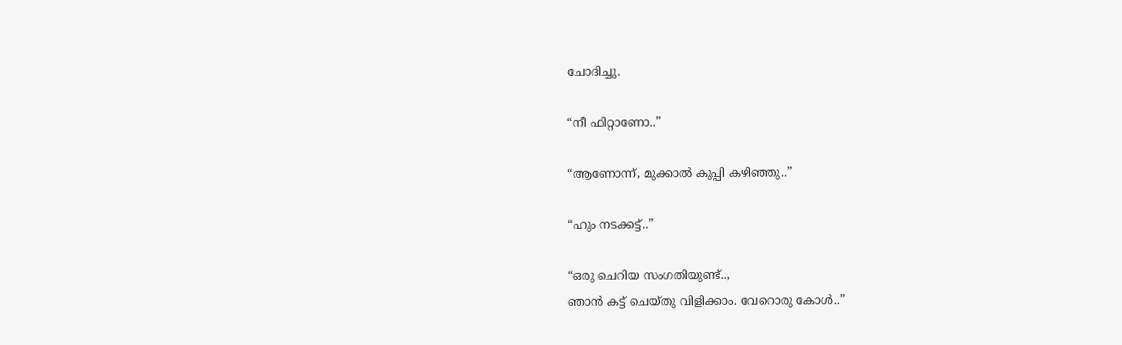ചോദിച്ചു.

“നീ ഫിറ്റാണോ..”

“ആണോന്ന്, മുക്കാല്‍ കുപ്പി കഴിഞ്ഞു..”

“ഹും നടക്കട്ട്..”

“ഒരു ചെറിയ സംഗതിയുണ്ട്..,
ഞാന്‍ കട്ട് ചെയ്തു വിളിക്കാം. വേറൊരു കോള്‍..”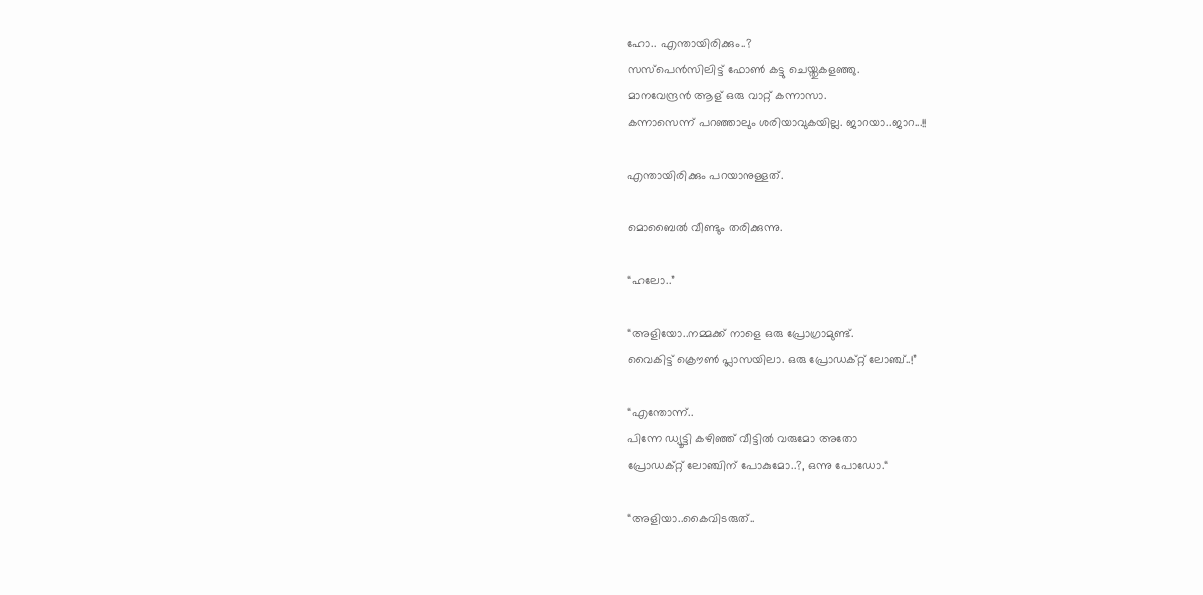ഹോ.. എന്തായിരിക്കും..?
സസ്പെന്‍സിലിട്ട് ഫോണ്‍ കട്ടു ചെയ്തുകളഞ്ഞു.
മാനവേന്ദ്രന്‍ ആള് ഒരു വാറ്റ് കന്നാസാ.
കന്നാസെന്ന് പറഞ്ഞാലും ശരിയാവുകയില്ല. ജാറയാ..ജാറ...!!

എന്തായിരിക്കും പറയാനുള്ളത്.

മൊബൈല്‍ വീണ്ടും തരിക്കുന്നു.

“ഹലോ..”

“അളിയോ..നമ്മക്ക് നാളെ ഒരു പ്രോഗ്രാമുണ്ട്.
വൈകിട്ട് ക്രൌണ്‍ പ്ലാസയിലാ. ഒരു പ്രോഡക്റ്റ് ലോഞ്ച്..!”

“എന്തോന്ന്..
പിന്നേ ഡ്യൂട്ടി കഴിഞ്ഞ് വീട്ടില്‍ വരുമോ അതോ
പ്രോഡക്റ്റ് ലോഞ്ചിന് പോകുമോ..?, ഒന്നു പോഡോ.“

“അളിയാ..കൈവിടരുത്..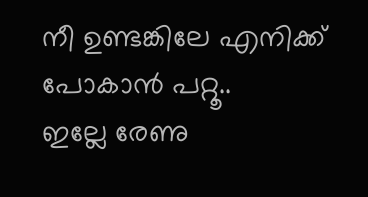നീ ഉണ്ടങ്കിലേ എനിക്ക് പോകാന്‍ പറ്റൂ..
ഇല്ലേ രേണു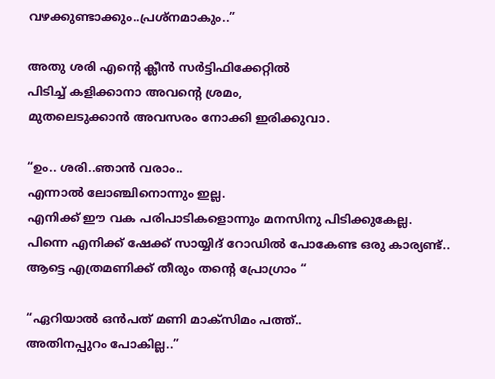വഴക്കുണ്ടാക്കും..പ്രശ്നമാകും..”

അതു ശരി എന്‍റെ ക്ലീന്‍ സര്‍ട്ടിഫിക്കേറ്റില്‍
പിടിച്ച് കളിക്കാനാ അവന്‍റെ ശ്രമം,
മുതലെടുക്കാന്‍ അവസരം നോക്കി ഇരിക്കുവാ.

“ഉം.. ശരി..ഞാന്‍ വരാം..
എന്നാല്‍ ലോഞ്ചിനൊന്നും ഇല്ല.
എനിക്ക് ഈ വക പരിപാടികളൊന്നും മനസിനു പിടിക്കുകേല്ല.
പിന്നെ എനിക്ക് ഷേക്ക് സായ്യിദ് റോഡില്‍ പോകേണ്ട ഒരു കാര്യണ്ട്..
ആട്ടെ എത്രമണിക്ക് തീരും തന്‍റെ പ്രോഗ്രാം “

“ഏറിയാല്‍ ഒന്‍പത് മണി മാക്സിമം പത്ത്..
അതിനപ്പുറം പോകില്ല..”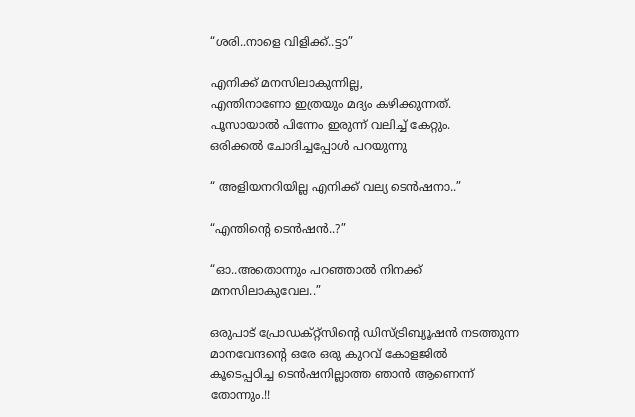“ശരി..നാളെ വിളിക്ക്..ട്ടാ”

എനിക്ക് മനസിലാകുന്നില്ല,
എന്തിനാണോ ഇത്രയും മദ്യം കഴിക്കുന്നത്.
പൂസായാല്‍ പിന്നേം ഇരുന്ന് വലിച്ച് കേറ്റും.
ഒരിക്കല്‍ ചോദിച്ചപ്പോള്‍ പറയുന്നു

“ അളിയനറിയില്ല എനിക്ക് വല്യ ടെന്‍ഷനാ..”

“എന്തിന്‍റെ ടെന്‍ഷന്‍..?”

“ഓ..അതൊന്നും പറഞ്ഞാല്‍ നിനക്ക് മനസിലാകുവേല..”

ഒരുപാട് പ്രോഡക്റ്റ്സിന്‍റെ ഡിസ്ട്രിബ്യൂഷന്‍ നടത്തുന്ന
മാനവേന്ദന്‍റെ ഒരേ ഒരു കുറവ് കോളജില്‍
കൂടെപ്പഠിച്ച ടെന്‍ഷനില്ലാത്ത ഞാന്‍ ആണെന്ന് തോന്നും.!!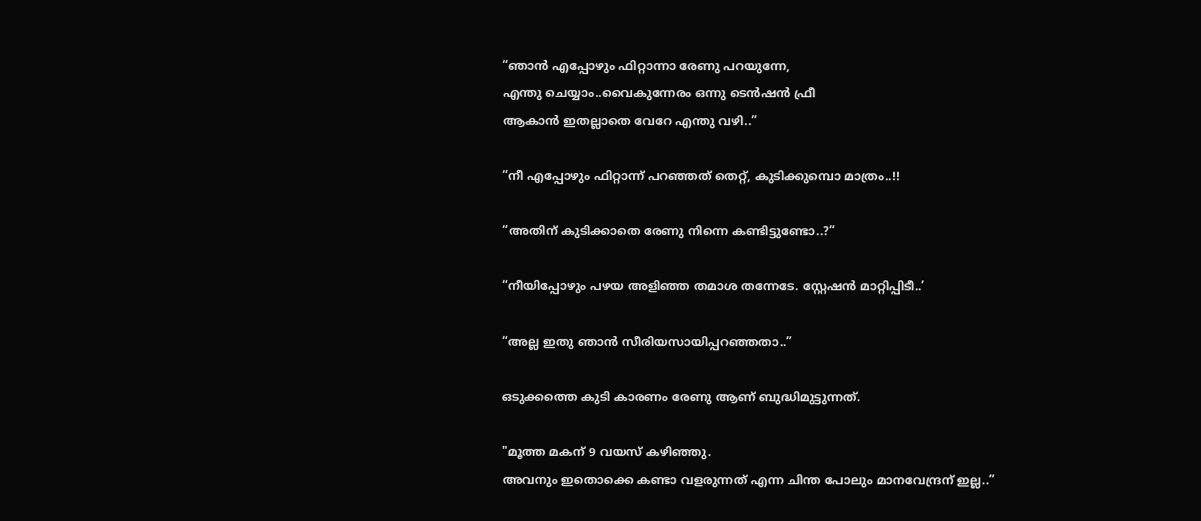“ഞാന്‍ എപ്പോഴും ഫിറ്റാന്നാ രേണു പറയുന്നേ,
എന്തു ചെയ്യാം..വൈകുന്നേരം ഒന്നു ടെന്‍ഷന്‍ ഫ്രീ
ആകാന്‍ ഇതല്ലാതെ വേറേ എന്തു വഴി..”

“നീ എപ്പോഴും ഫിറ്റാന്ന് പറഞ്ഞത് തെറ്റ്, കുടിക്കുമ്പൊ മാത്രം..!!

“അതിന് കുടിക്കാതെ രേണു നിന്നെ കണ്ടിട്ടുണ്ടോ..?”

“നീയിപ്പോഴും പഴയ അളിഞ്ഞ തമാശ തന്നേടേ. സ്റ്റേഷന്‍ മാറ്റിപ്പിടീ..’

“അല്ല ഇതു ഞാന്‍ സീരിയസായിപ്പറഞ്ഞതാ..”

ഒടുക്കത്തെ കുടി കാരണം രേണു ആണ് ബുദ്ധിമുട്ടുന്നത്.

"മൂത്ത മകന് 9 വയസ് കഴിഞ്ഞു.
അവനും ഇതൊക്കെ കണ്ടാ വളരുന്നത് എന്ന ചിന്ത പോലും മാനവേന്ദ്രന് ഇല്ല..”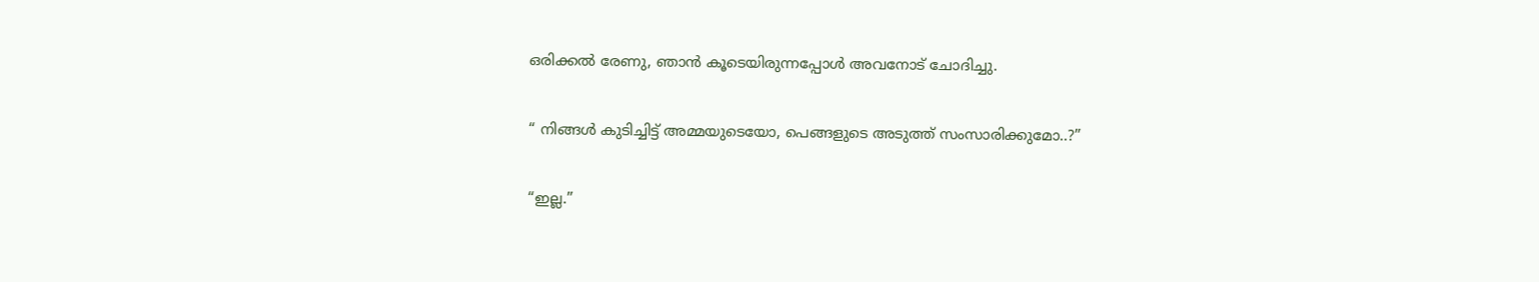ഒരിക്കല്‍ രേണു, ഞാന്‍ കൂടെയിരുന്നപ്പോള്‍ അവനോട് ചോദിച്ചു.

“ നിങ്ങള്‍ കുടിച്ചിട്ട് അമ്മയുടെയോ, പെങ്ങളുടെ അടുത്ത് സംസാരിക്കുമോ..?”

“ഇല്ല.”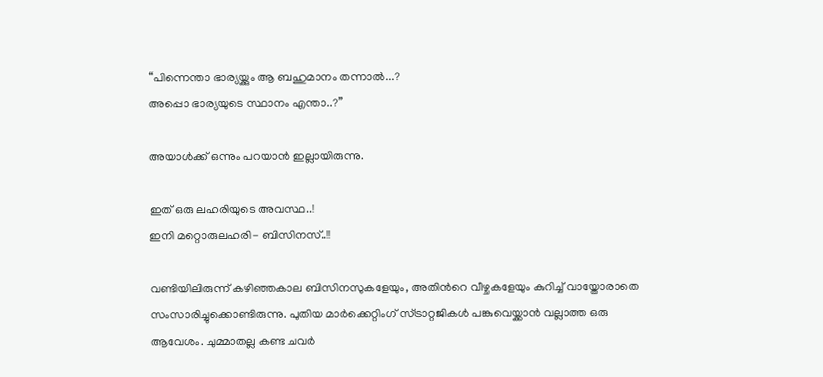“പിന്നെന്താ ഭാര്യയ്ക്കും ആ ബഹുമാനം തന്നാല്‍...?
അപ്പൊ ഭാര്യയുടെ സ്ഥാനം എന്താ..?”

അയാള്‍ക്ക് ഒന്നും പറയാന്‍ ഇല്ലായിരുന്നു.

ഇത് ഒരു ലഹരിയുടെ അവസ്ഥ..!
ഇനി മറ്റൊരുലഹരി- ബിസിനസ്..!!

വണ്ടിയിലിരുന്ന് കഴിഞ്ഞകാല ബിസിനസുകളേയും, അതിന്‍റെ വീഴ്ചകളേയും കുറിച്ച് വായ്തോരാതെ സംസാരിച്ചുക്കൊണ്ടിരുന്നു. പുതിയ മാര്‍ക്കെറ്റിംഗ് സ്ട്രാറ്റജികള്‍ പങ്കുവെയ്ക്കാന്‍ വല്ലാത്ത ഒരു ആവേശം. ചുമ്മാതല്ല കണ്ട ചവര്‍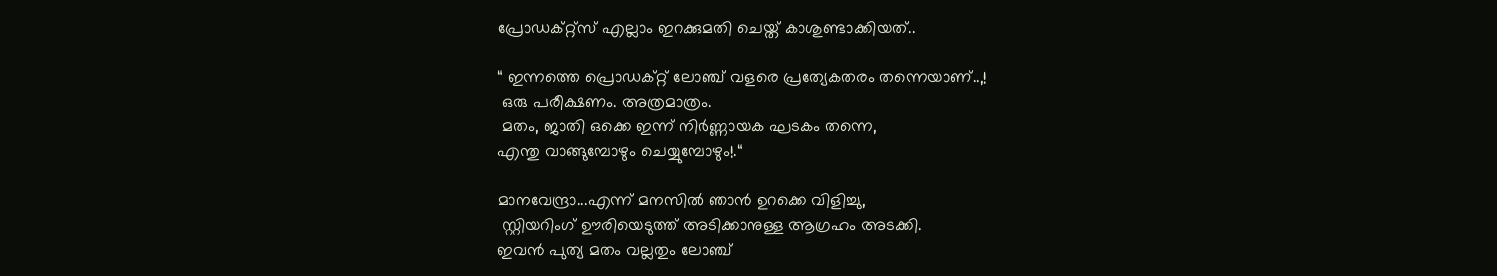പ്രോഡക്റ്റ്സ് എല്ലാം ഇറക്കുമതി ചെയ്ത് കാശുണ്ടാക്കിയത്..

“ ഇന്നത്തെ പ്രൊഡക്റ്റ് ലോഞ്ച് വളരെ പ്രത്യേകതരം തന്നെയാണ്..,!
 ഒരു പരീക്ഷണം. അത്രമാത്രം.
 മതം, ജാതി ഒക്കെ ഇന്ന് നിര്‍ണ്ണായക ഘടകം തന്നെ,
എന്തു വാങ്ങുമ്പോഴും ചെയ്യുമ്പോഴും!.“

മാനവേന്ദ്രാ...എന്ന് മനസില്‍ ഞാന്‍ ഉറക്കെ വിളിച്ചു,
 സ്റ്റിയറിംഗ് ഊരിയെടുത്ത് അടിക്കാനുള്ള ആഗ്രഹം അടക്കി.
ഇവന്‍ പുത്യ മതം വല്ലതും ലോഞ്ച്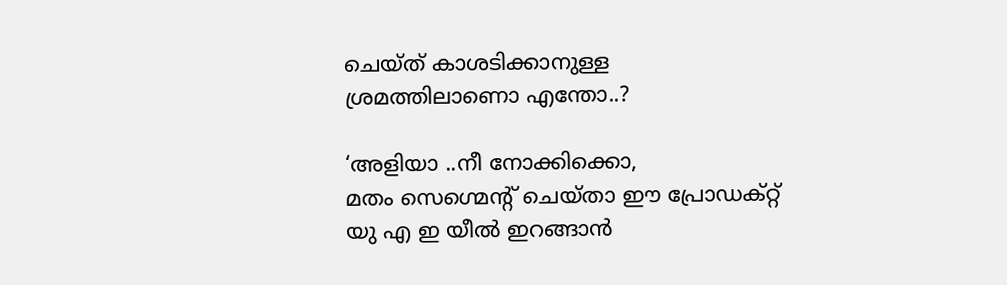ചെയ്ത് കാശടിക്കാനുള്ള
ശ്രമത്തിലാണൊ എന്തോ..?

‘അളിയാ ..നീ നോക്കിക്കൊ,
മതം സെഗ്മെന്‍റ് ചെയ്താ ഈ പ്രോഡക്റ്റ്
യു എ ഇ യീല്‍ ഇറങ്ങാന്‍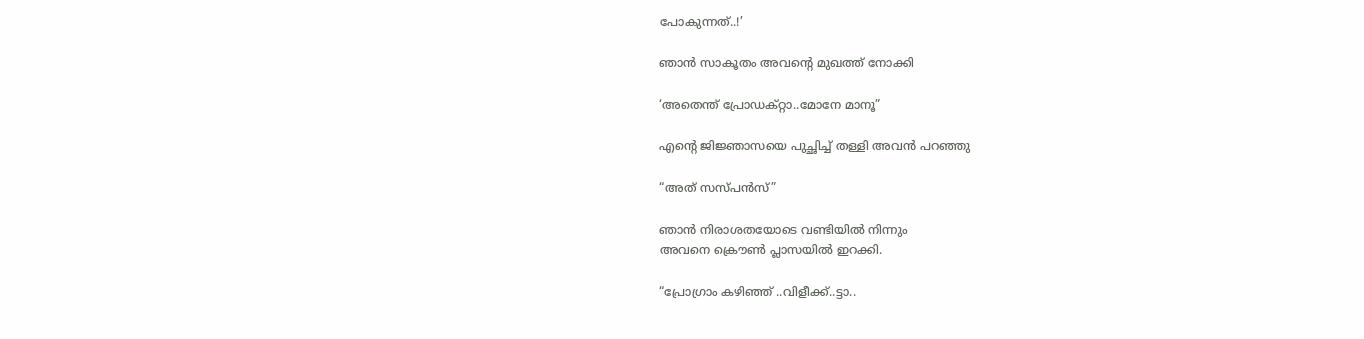പോകുന്നത്..!’

ഞാന്‍ സാകൂതം അവന്‍റെ മുഖത്ത് നോക്കി

‘അതെന്ത് പ്രോഡക്റ്റാ..മോനേ മാനൂ”

എന്‍റെ ജിജ്ഞാസയെ പുച്ഛിച്ച് തള്ളി അവന്‍ പറഞ്ഞു

“അത് സസ്പന്‍സ്”

ഞാന്‍ നിരാശതയോടെ വണ്ടിയില്‍ നിന്നും
അവനെ ക്രൌണ്‍ പ്ലാസയില്‍ ഇറക്കി.

“പ്രോഗ്രാം കഴിഞ്ഞ് ..വിളീക്ക്..ട്ടാ..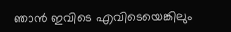ഞാന്‍ ഇവിടെ എവിടെയെങ്കിലും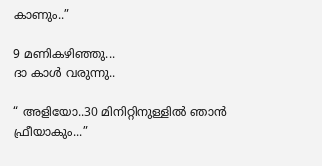കാണും..”

9 മണികഴിഞ്ഞു...
ദാ കാള്‍ വരുന്നു..

“ അളിയോ..30 മിനിറ്റിനുള്ളില്‍ ഞാന്‍ ഫ്രീയാകും...”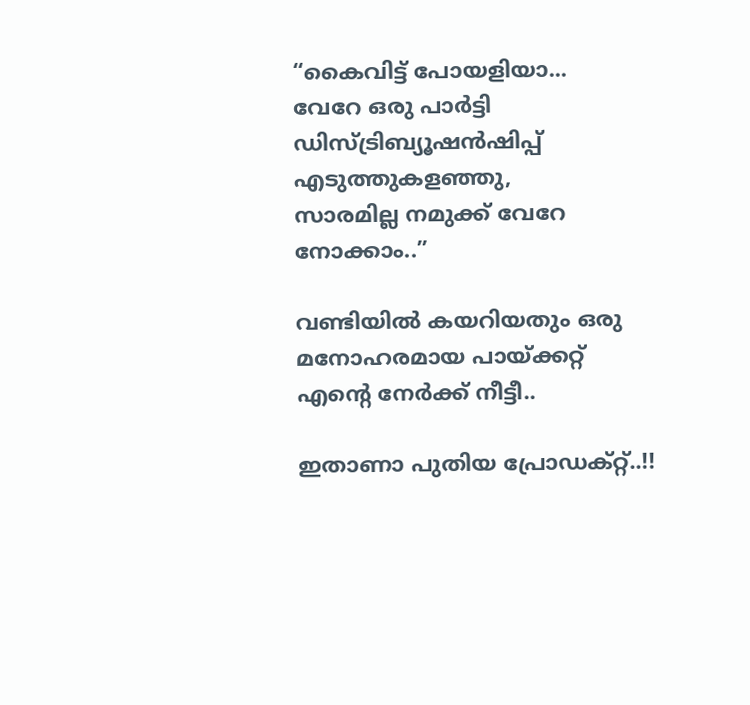“കൈവിട്ട് പോയളിയാ...
വേറേ ഒരു പാര്‍‍ട്ടി ഡിസ്ട്രിബ്യൂഷന്‍ഷിപ്പ് എടുത്തുകളഞ്ഞു,
സാരമില്ല നമുക്ക് വേറേ നോക്കാം..”

വണ്ടിയില്‍ കയറിയതും ഒരു മനോഹരമായ പായ്ക്കറ്റ് എന്‍റെ നേര്‍ക്ക് നീട്ടീ..

ഇതാണാ പുതിയ പ്രോഡക്റ്റ്..!!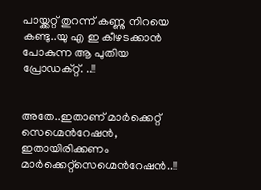പായ്ക്കറ്റ് തുറന്ന് കണ്ണു നിറയെ കണ്ടു..യു എ ഇ കീഴടക്കാന്‍ പോകുന്ന ആ പുതിയ പ്രോഡക്റ്റ്. ..!!


അതേ..ഇതാണ് മാര്‍ക്കെറ്റ് സെഗ്മെന്‍റേഷന്‍,
ഇതായിരിക്കണം മാര്‍ക്കെറ്റ്സെഗ്മെന്‍റേഷന്‍..!!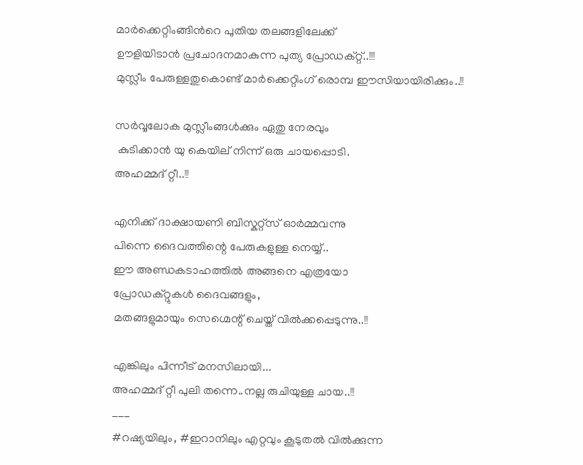മാര്‍ക്കെറ്റിംങ്ങിന്‍റെ പുതിയ തലങ്ങളിലേക്ക്
ഊളിയിടാന്‍ പ്രചോദനമാകുന്ന പുത്യ പ്രോഡക്റ്റ്..!!!
മുസ്ലീം പേരുള്ളതുകൊണ്ട് മാര്‍ക്കെറ്റിംഗ് രൊമ്പ ഈസിയായിരിക്കും..!!

സര്‍വ്വലോക മുസ്ലീംങ്ങള്‍ക്കും ഏതു നേരവും
 കുടിക്കാന്‍ യു കെയില് ‍നിന്ന് ഒരു ചായപ്പൊടി.
അഹമ്മദ് റ്റീ..!!

എനിക്ക് ദാക്ഷായണി ബിസ്കറ്റ്സ് ഓര്‍മ്മവന്നു
പിന്നെ ദൈവത്തിന്റെ പേരുകളുള്ള നെയ്യ്..
ഈ അണ്ഡകടാഹത്തില്‍ അങ്ങനെ എത്രയോ
പ്രോഡക്റ്റുകള്‍ ദൈവങ്ങളും,
മതങ്ങളുമായും സെഗ്മെന്റ് ചെയ്ത് വില്‍ക്കപ്പെടുന്നു..!!

എങ്കിലും പിന്നീട് മനസിലായി...
അഹമ്മദ് റ്റീ പുലി തന്നെ..നല്ല രുചിയുള്ള ചായ..!!
___
#റഷ്യയിലും, #ഇറാനിലും എറ്റവും കൂടുതല്‍ വില്‍ക്കുന്ന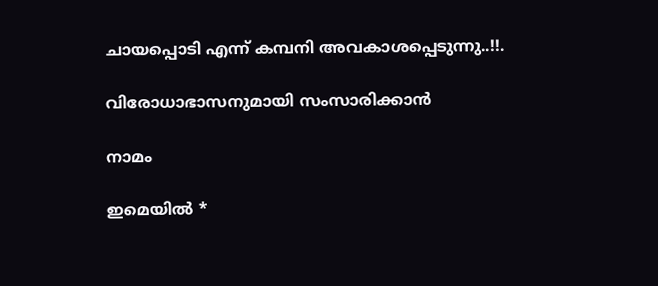ചായപ്പൊടി എന്ന് കമ്പനി അവകാശപ്പെടുന്നു..!!.

വിരോധാഭാസനുമായി സംസാരിക്കാൻ

നാമം

ഇമെയില്‍ *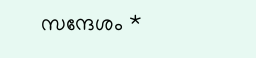സന്ദേശം *